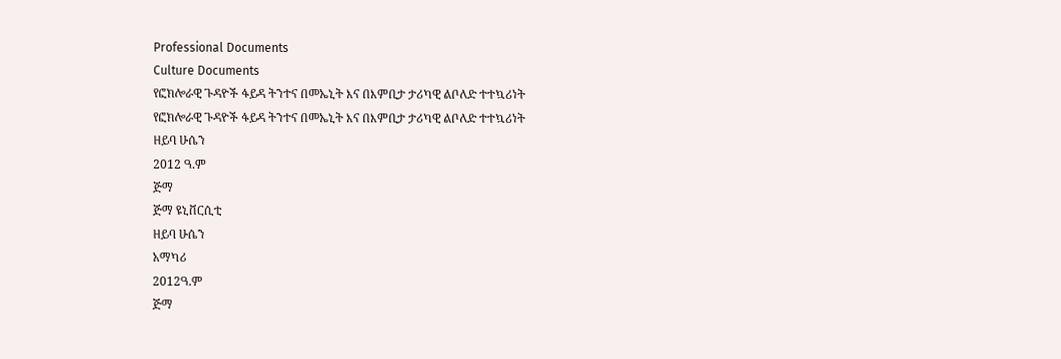Professional Documents
Culture Documents
የፎክሎራዊ ጉዳዮች ፋይዳ ትንተና በመኤኒት እና በእምቢታ ታሪካዊ ልቦለድ ተተኳሪነት
የፎክሎራዊ ጉዳዮች ፋይዳ ትንተና በመኤኒት እና በእምቢታ ታሪካዊ ልቦለድ ተተኳሪነት
ዘይባ ሁሴን
2012 ዓ.ም
ጅማ
ጅማ ዩኒቨርሲቲ
ዘይባ ሁሴን
አማካሪ
2012ዓ.ም
ጅማ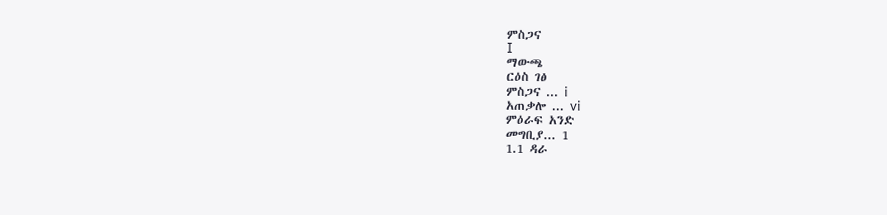ምስጋና
I
ማውጫ
ርዕስ ገፅ
ምስጋና ... i
አጠቃሎ ... vi
ምዕራፍ አንድ
መግቢያ... 1
1.1 ዳራ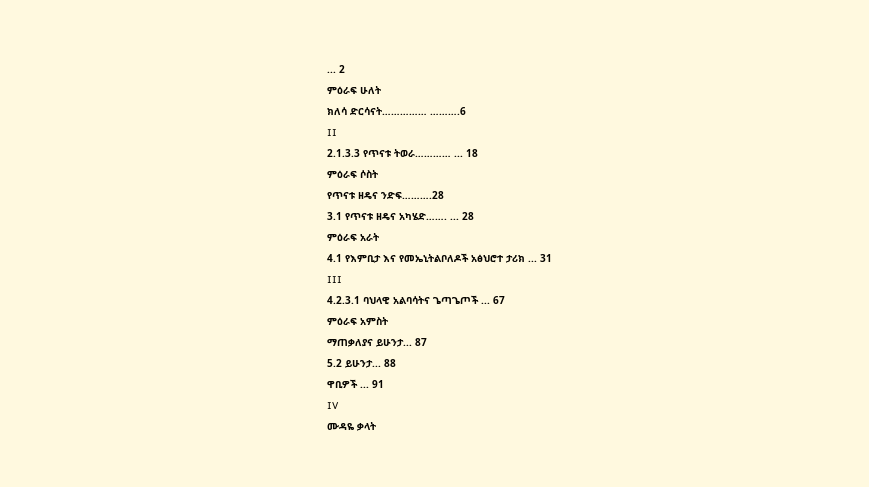... 2
ምዕራፍ ሁለት
ክለሳ ድርሳናት…………… ……….6
II
2.1.3.3 የጥናቱ ትወራ………… ... 18
ምዕራፍ ሶስት
የጥናቱ ዘዴና ንድፍ……….28
3.1 የጥናቱ ዘዴና አካሄድ……. ... 28
ምዕራፍ አራት
4.1 የእምቢታ እና የመኤኒትልቦለዶች አፅህሮተ ታሪክ ... 31
III
4.2.3.1 ባህላዊ አልባሳትና ጌጣጌጦች ... 67
ምዕራፍ አምስት
ማጠቃለያና ይሁንታ... 87
5.2 ይሁንታ... 88
ዋቢዎች ... 91
IV
ሙዳዬ ቃላት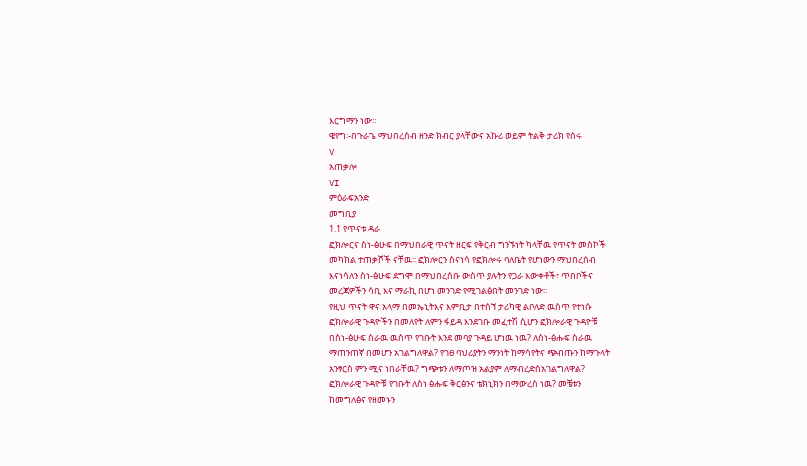እርግማን ነው፡፡
ዌየግ፡-በጉራጌ ማህበረሰብ ዘንድ ክብር ያላቸውና አኩሪ ወይም ትልቅ ታሪክ የሰሩ
V
አጠቃሎ
VI
ምዕራፍአንድ
መግቢያ
1.1 የጥናቱ ዳራ
ፎክሎርና ስነ-ፅሁፍ በማህበራዊ ጥናት ዘርፍ የቅርብ ግንኙነት ካላቸዉ የጥናት መስኮች
መካከል ተጠቃሾች ናቸዉ፡፡ ፎክሎርን ስናነሳ የፎክሎሩ ባለቤት የሆነውን ማህበረሰብ
እናነሳለን ስነ-ፅሁፍ ደግሞ በማህበረሰቡ ውስጥ ያሉትን የጋራ እውቀቶች፣ ጥበቦችና
መረጃዎችን ሳቢ እና ማራኪ በሆነ መንገድ የሚገልፅበት መንገድ ነው፡፡
የዚህ ጥናት ዋና አላማ በመኤኒትእና እምቢታ በተሰኘ ታሪካዊ ልቦለድ ዉስጥ የተነሱ
ፎክሎራዊ ጉዳዮችን በመለየት ለምን ፋይዳ እንደገቡ መፈተሽ ሲሆን ፎክሎራዊ ጉዳዮቹ
በስነ-ፅሁፍ ስራዉ ዉስጥ የገቡት እንደ መባያ ጉዳይ ሆነዉ ነዉ? ለስነ-ፅሑፍ ስራዉ
ማጠንጠኛ በመሆን አገልግለዋል? የገፀ ባህሪያትን ማንነት ከማሳየትና ጭብጡን ከማጉላት
አንፃርስ ምን ሚና ነበራቸዉ? ግጭቱን ለማጦዝ አልያም ለማብረድስአገልግለዋል?
ፎክሎራዊ ጉዳዮቹ የገቡት ለስነ ፅሑፍ ቅርፅንና ቴክኒክን በማውረስ ነዉ? መቼቱን
ከመግለፅና የዘመኑን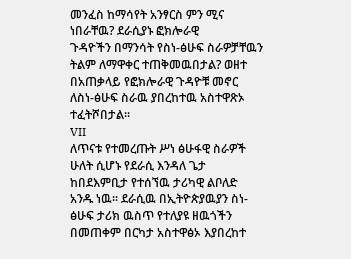መንፈስ ከማሳየት አንፃርስ ምን ሚና ነበራቸዉ? ደራሲያኑ ፎክሎራዊ
ጉዳዮችን በማንሳት የስነ-ፅሁፍ ስራዎቻቸዉን ትልም ለማዋቀር ተጠቅመዉበታል? ወዘተ
በአጠቃላይ የፎክሎራዊ ጉዳዮቹ መኖር ለስነ-ፅሁፍ ስራዉ ያበረከተዉ አስተዋጽኦ
ተፈትሾበታል፡፡
VII
ለጥናቱ የተመረጡት ሥነ ፅሁፋዊ ስራዎች ሁለት ሲሆኑ የደራሲ እንዳለ ጌታ
ከበደእምቢታ የተሰኘዉ ታሪካዊ ልቦለድ አንዱ ነዉ፡፡ ደራሲዉ በኢትዮጵያዉያን ስነ-
ፅሁፍ ታሪክ ዉስጥ የተለያዩ ዘዉጎችን በመጠቀም በርካታ አስተዋፅኦ እያበረከተ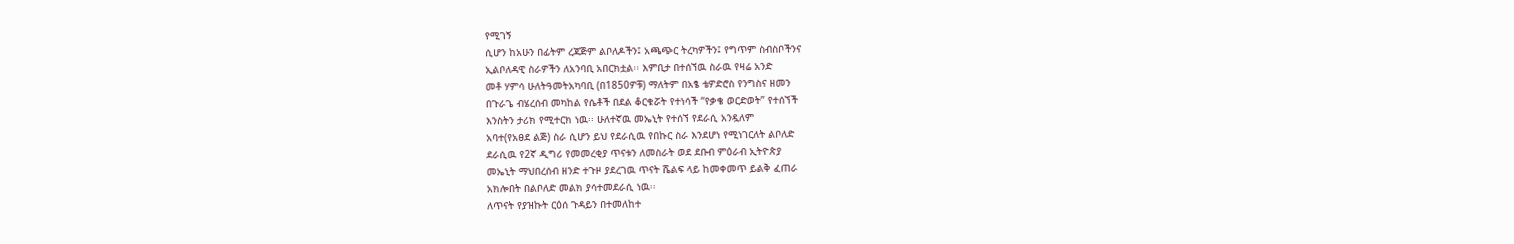የሚገኝ
ሲሆን ከአሁን በፊትም ረጃጅም ልቦለዶችን፤ አጫጭር ትረካዎችን፤ የግጥም ስብስቦችንና
ኢልቦለዳዊ ስራዎችን ለአንባቢ አበርክቷል፡፡ እምቢታ በተሰኘዉ ስራዉ የዛሬ አንድ
መቶ ሃምሳ ሁለትዓመትአካባቢ (በ1850ዎቹ) ማለትም በአፄ ቴዎድሮስ የንግስና ዘመን
በጉራጌ ብሄረሰብ መካከል የሴቶች በደል ቆርቁሯት የተነሳች “የቃቄ ወርድወት” የተሰኘች
እንስትን ታሪክ የሚተርክ ነዉ፡፡ ሁለተኛዉ መኤኒት የተሰኘ የደራሲ አንዷለም
አባተ(የአፀደ ልጅ) ስራ ሲሆን ይህ የደራሲዉ የበኩር ስራ እንደሆነ የሚነገርለት ልቦለድ
ደራሲዉ የ2ኛ ዲግሪ የመመረቂያ ጥናቱን ለመስራት ወደ ደቡብ ምዕራብ ኢትዮጵያ
መኤኒት ማህበረሰብ ዘንድ ተጉዞ ያደረገዉ ጥናት ሼልፍ ላይ ከመቀመጥ ይልቅ ፈጠራ
አክሎበት በልቦለድ መልክ ያሳተመደራሲ ነዉ፡፡
ለጥናት የያዝኩት ርዕሰ ጉዳይን በተመለከተ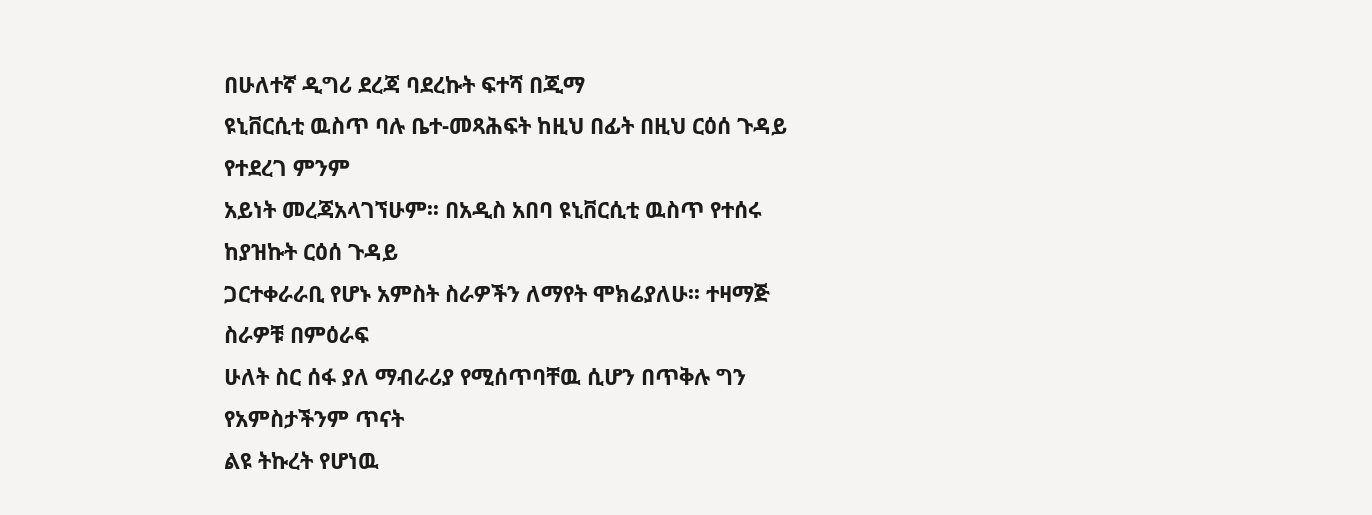በሁለተኛ ዲግሪ ደረጃ ባደረኩት ፍተሻ በጂማ
ዩኒቨርሲቲ ዉስጥ ባሉ ቤተ-መጻሕፍት ከዚህ በፊት በዚህ ርዕሰ ጉዳይ የተደረገ ምንም
አይነት መረጃአላገኘሁም፡፡ በአዲስ አበባ ዩኒቨርሲቲ ዉስጥ የተሰሩ ከያዝኩት ርዕሰ ጉዳይ
ጋርተቀራራቢ የሆኑ አምስት ስራዎችን ለማየት ሞክሬያለሁ፡፡ ተዛማጅ ስራዎቹ በምዕራፍ
ሁለት ስር ሰፋ ያለ ማብራሪያ የሚሰጥባቸዉ ሲሆን በጥቅሉ ግን የአምስታችንም ጥናት
ልዩ ትኩረት የሆነዉ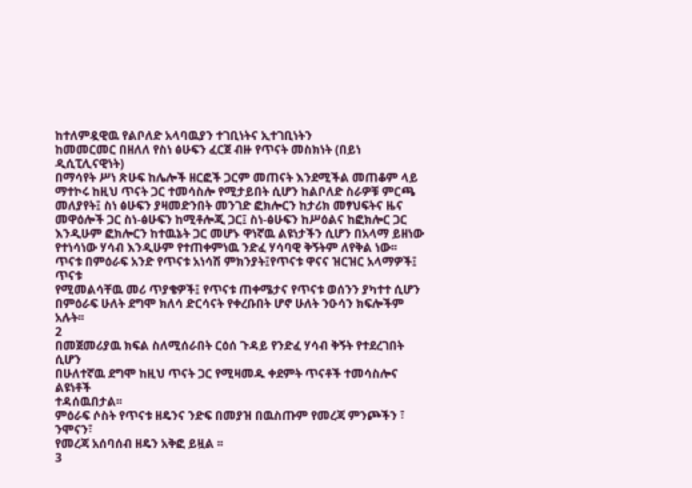ከተለምዷዊዉ የልቦለድ አላባዉያን ተገቢነትና ኢተገቢነትን
ከመመርመር በዘለለ የስነ ፅሁፍን ፈርጀ ብዙ የጥናት መስክነት (በይነ ዲሲፒሊናዊነት)
በማሳየት ሥነ ጽሁፍ ከሌሎች ዘርፎች ጋርም መጠናት እንደሚችል መጠቆም ላይ
ማተኮሩ ከዚህ ጥናት ጋር ተመሳስሎ የሚታይበት ሲሆን ከልቦለድ ስራዎቹ ምርጫ
መለያየት፤ ስነ ፅሁፍን ያዛመድንበት መንገድ ፎክሎርን ከታሪክ መፃህፍትና ዜና
መዋዕሎች ጋር ስነ-ፅሁፍን ከሚቶሎጂ ጋር፤ ስነ-ፅሁፍን ከሥዕልና ከፎክሎር ጋር
እንዲሁም ፎክሎርን ከተዉኔት ጋር መሆኑ ዋነኛዉ ልዩነታችን ሲሆን በአላማ ይዘነው
የተነሳነው ሃሳብ እንዲሁም የተጠቀምነዉ ንድፈ ሃሳባዊ ቅኝትም ለየቅል ነው፡፡
ጥናቱ በምዕራፍ አንድ የጥናቱ አነሳሽ ምክንያት፤የጥናቱ ዋናና ዝርዝር አላማዎች፤ ጥናቱ
የሚመልሳቸዉ መሪ ጥያቄዎች፤ የጥናቱ ጠቀሜታና የጥናቱ ወሰንን ያካተተ ሲሆን
በምዕራፍ ሁለት ደግሞ ክለሳ ድርሳናት የቀረቡበት ሆኖ ሁለት ንዑሳን ክፍሎችም አሉት፡፡
2
በመጀመሪያዉ ክፍል ስለሚሰራበት ርዕሰ ጉዳይ የንድፈ ሃሳብ ቅኝት የተደረገበት ሲሆን
በሁለተኛዉ ደግሞ ከዚህ ጥናት ጋር የሚዛመዱ ቀደምት ጥናቶች ተመሳስሎና ልዩነቶች
ተዳሰዉበታል፡፡
ምዕራፍ ሶስት የጥናቱ ዘዴንና ንድፍ በመያዝ በዉስጡም የመረጃ ምንጮችን ፣ ንሞናን፣
የመረጃ አሰባሰብ ዘዴን አቅፎ ይዟል ፡፡
3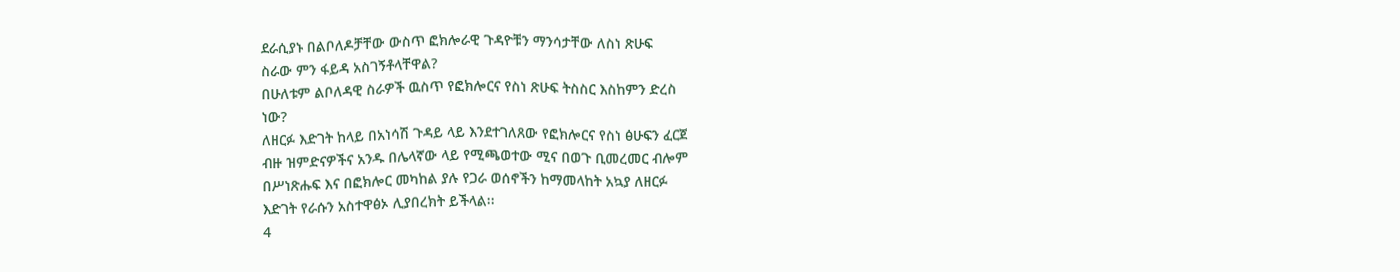ደራሲያኑ በልቦለዶቻቸው ውስጥ ፎክሎራዊ ጉዳዮቹን ማንሳታቸው ለስነ ጽሁፍ
ስራው ምን ፋይዳ አስገኝቶላቸዋል?
በሁለቱም ልቦለዳዊ ስራዎች ዉስጥ የፎክሎርና የስነ ጽሁፍ ትስስር እስከምን ድረስ
ነው?
ለዘርፉ እድገት ከላይ በአነሳሽ ጉዳይ ላይ እንደተገለጸው የፎክሎርና የስነ ፅሁፍን ፈርጀ
ብዙ ዝምድናዎችና አንዱ በሌላኛው ላይ የሚጫወተው ሚና በወጉ ቢመረመር ብሎም
በሥነጽሑፍ እና በፎክሎር መካከል ያሉ የጋራ ወሰኖችን ከማመላከት አኳያ ለዘርፉ
እድገት የራሱን አስተዋፅኦ ሊያበረክት ይችላል፡፡
4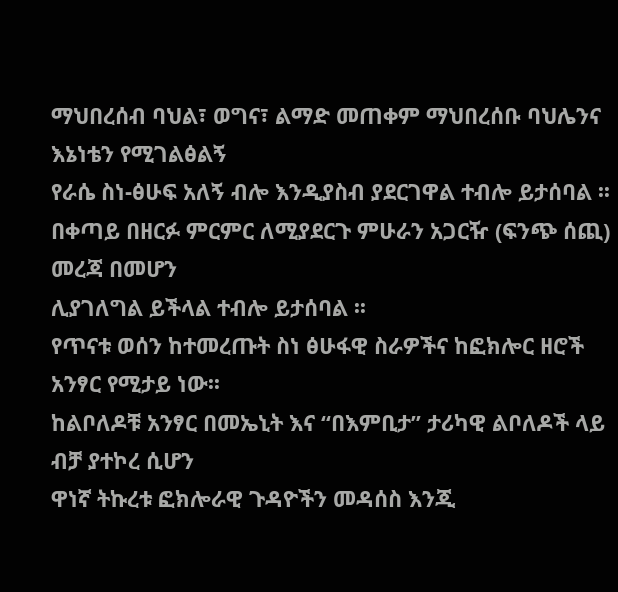ማህበረሰብ ባህል፣ ወግና፣ ልማድ መጠቀም ማህበረሰቡ ባህሌንና እኔነቴን የሚገልፅልኝ
የራሴ ስነ-ፅሁፍ አለኝ ብሎ እንዲያስብ ያደርገዋል ተብሎ ይታሰባል ፡፡
በቀጣይ በዘርፉ ምርምር ለሚያደርጉ ምሁራን አጋርዥ (ፍንጭ ሰጪ) መረጃ በመሆን
ሊያገለግል ይችላል ተብሎ ይታሰባል ፡፡
የጥናቱ ወሰን ከተመረጡት ስነ ፅሁፋዊ ስራዎችና ከፎክሎር ዘሮች አንፃር የሚታይ ነው፡፡
ከልቦለዶቹ አንፃር በመኤኒት እና “በእምቢታ” ታሪካዊ ልቦለዶች ላይ ብቻ ያተኮረ ሲሆን
ዋነኛ ትኩረቱ ፎክሎራዊ ጉዳዮችን መዳሰስ እንጂ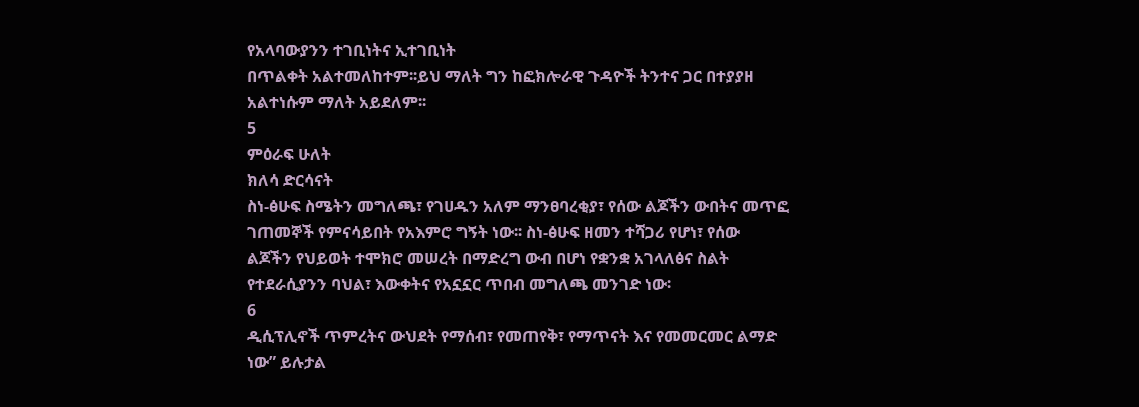የአላባውያንን ተገቢነትና ኢተገቢነት
በጥልቀት አልተመለከተም፡፡ይህ ማለት ግን ከፎክሎራዊ ጉዳዮች ትንተና ጋር በተያያዘ
አልተነሱም ማለት አይደለም፡፡
5
ምዕራፍ ሁለት
ክለሳ ድርሳናት
ስነ-ፅሁፍ ስሜትን መግለጫ፣ የገሀዱን አለም ማንፀባረቂያ፣ የሰው ልጆችን ውበትና መጥፎ
ገጠመኞች የምናሳይበት የአእምሮ ግኝት ነው፡፡ ስነ-ፅሁፍ ዘመን ተሻጋሪ የሆነ፣ የሰው
ልጆችን የህይወት ተሞክሮ መሠረት በማድረግ ውብ በሆነ የቋንቋ አገላለፅና ስልት
የተደራሲያንን ባህል፣ እውቀትና የአኗኗር ጥበብ መግለጫ መንገድ ነው፡
6
ዲሲፕሊኖች ጥምረትና ውህደት የማሰብ፣ የመጠየቅ፣ የማጥናት እና የመመርመር ልማድ
ነው” ይሉታል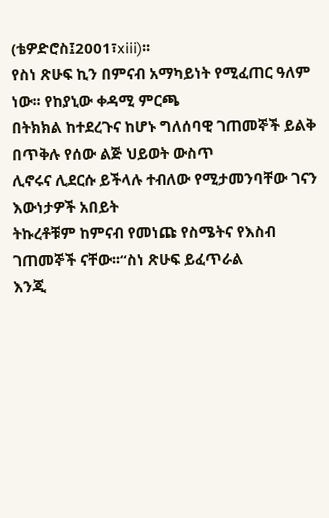(ቴዎድሮስ፤2001፣xiii)፡፡
የስነ ጽሁፍ ኪን በምናብ አማካይነት የሚፈጠር ዓለም ነው፡፡ የከያኒው ቀዳሚ ምርጫ
በትክክል ከተደረጉና ከሆኑ ግለሰባዊ ገጠመኞች ይልቅ በጥቅሉ የሰው ልጅ ህይወት ውስጥ
ሊኖሩና ሊደርሱ ይችላሉ ተብለው የሚታመንባቸው ገናን እውነታዎች አበይት
ትኩረቶቹም ከምናብ የመነጩ የስሜትና የእስብ ገጠመኞች ናቸው፡፡“ስነ ጽሁፍ ይፈጥራል
እንጂ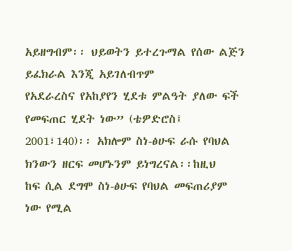አይዘግብም፡፡ ህይወትን ይተረጉማል የሰው ልጅን ይፈክራል እንጂ አይገለብጥም
የአደራረስና የአከያየን ሂደቱ ምልዓት ያለው ፍች የመፍጠር ሂደት ነው” (ቴዎድሮስ፤
2001፣140)፡፡ አክሎም ስነ-ፅሁፍ ራሱ የባህል ክንውን ዘርፍ መሆኑንም ይነግረናል፡፡ከዚህ
ከፍ ሲል ደግሞ ስነ-ፅሁፍ የባህል መፍጠሪያም ነው የሚል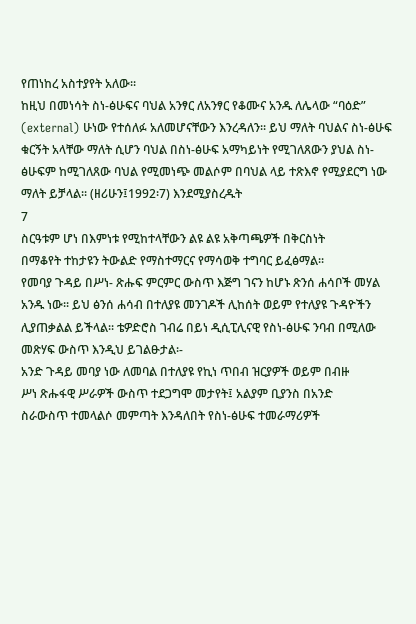የጠነከረ አስተያየት አለው፡፡
ከዚህ በመነሳት ስነ-ፅሁፍና ባህል አንፃር ለአንፃር የቆሙና አንዱ ለሌላው “ባዕድ”
(external) ሁነው የተሰለፉ አለመሆናቸውን እንረዳለን፡፡ ይህ ማለት ባህልና ስነ-ፅሁፍ
ቁርኝት አላቸው ማለት ሲሆን ባህል በስነ-ፅሁፍ አማካይነት የሚገለጸውን ያህል ስነ-
ፅሁፍም ከሚገለጸው ባህል የሚመነጭ መልሶም በባህል ላይ ተጽእኖ የሚያደርግ ነው
ማለት ይቻላል፡፡ (ዘሪሁን፤1992፡7) እንደሚያስረዱት
7
ስርዓቱም ሆነ በእምነቱ የሚከተላቸውን ልዩ ልዩ አቅጣጫዎች በቅርስነት
በማቆየት ተከታዩን ትውልድ የማስተማርና የማሳወቅ ተግባር ይፈፅማል፡፡
የመባያ ጉዳይ በሥነ- ጽሑፍ ምርምር ውስጥ እጅግ ገናን ከሆኑ ጽንሰ ሐሳቦች መሃል
አንዱ ነው፡፡ ይህ ፅንሰ ሐሳብ በተለያዩ መንገዶች ሊከሰት ወይም የተለያዩ ጉዳዮችን
ሊያጠቃልል ይችላል፡፡ ቴዎድሮስ ገብሬ በይነ ዲሲፒሊናዊ የስነ-ፅሁፍ ንባብ በሚለው
መጽሃፍ ውስጥ እንዲህ ይገልፁታል፡-
አንድ ጉዳይ መባያ ነው ለመባል በተለያዩ የኪነ ጥበብ ዝርያዎች ወይም በብዙ
ሥነ ጽሑፋዊ ሥራዎች ውስጥ ተደጋግሞ መታየት፤ አልያም ቢያንስ በአንድ
ስራውስጥ ተመላልሶ መምጣት እንዳለበት የስነ-ፅሁፍ ተመራማሪዎች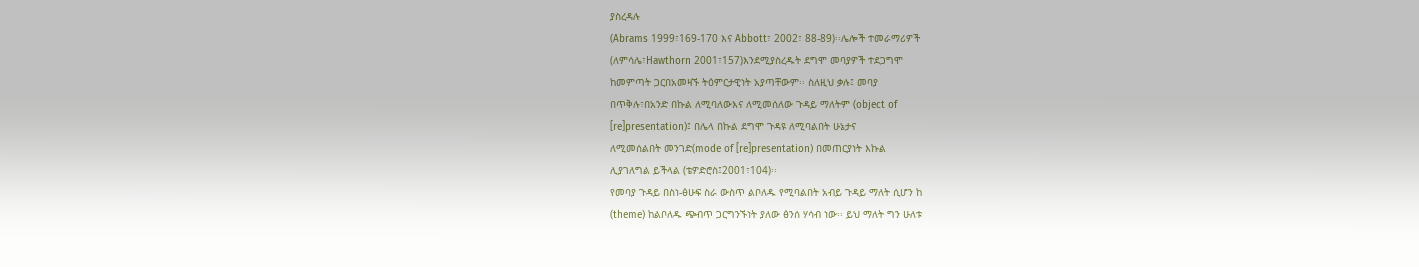ያስረዳሉ
(Abrams 1999፣169-170 እና Abbott፣ 2002፣ 88-89)፡፡ሌሎች ተመራማሪዎች
(ለምሳሌ፣Hawthorn 2001፣157)እንደሚያስረዱት ደግሞ መባያዎች ተደጋግሞ
ከመምጣት ጋርበአመዛኙ ትዕምርታዊነት አያጣቸውም፡፡ ስለዚህ ቃሉ፤ መባያ
በጥቅሉ፣በአንድ በኩል ለሚባለውእና ለሚመሰለው ጉዳይ ማለትም (object of
[re]presentation)፤ በሌላ በኩል ደግሞ ጉዳዩ ለሚባልበት ሁኔታና
ለሚመሰልበት መንገድ(mode of [re]presentation) በመጠርያነት እኩል
ሊያገለግል ይችላል (ቴዎድሮስ፤2001፣104)፡፡
የመባያ ጉዳይ በስነ-ፅሁፍ ስራ ውስጥ ልቦለዱ የሚባልበት አብይ ጉዳይ ማለት ሲሆን ከ
(theme) ከልቦለዱ ጭብጥ ጋርግንኙነት ያለው ፅንሰ ሃሳብ ነው፡፡ ይህ ማለት ግን ሁለቱ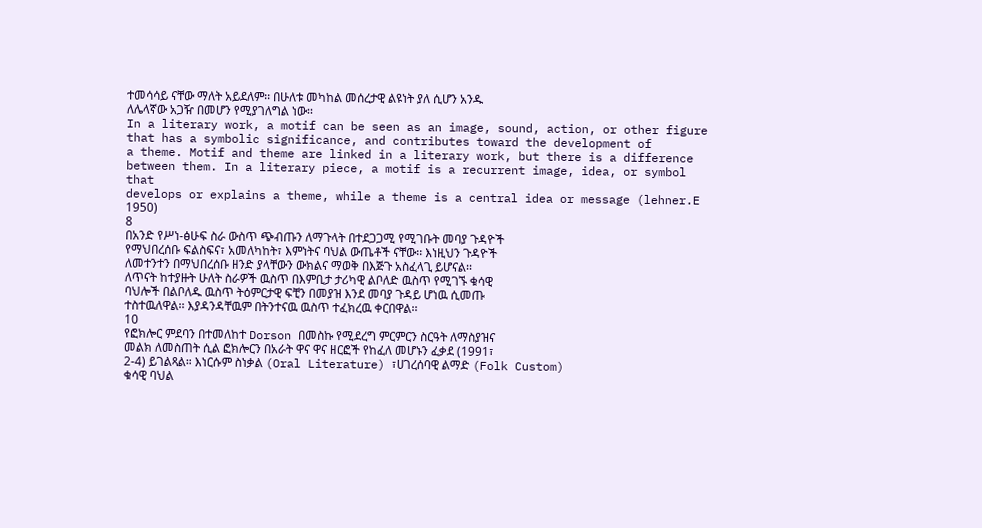ተመሳሳይ ናቸው ማለት አይደለም፡፡ በሁለቱ መካከል መሰረታዊ ልዩነት ያለ ሲሆን አንዱ
ለሌላኛው አጋዥ በመሆን የሚያገለግል ነው፡፡
In a literary work, a motif can be seen as an image, sound, action, or other figure
that has a symbolic significance, and contributes toward the development of
a theme. Motif and theme are linked in a literary work, but there is a difference
between them. In a literary piece, a motif is a recurrent image, idea, or symbol that
develops or explains a theme, while a theme is a central idea or message (lehner.E
1950)
8
በአንድ የሥነ-ፅሁፍ ስራ ውስጥ ጭብጡን ለማጉላት በተደጋጋሚ የሚገቡት መባያ ጉዳዮች
የማህበረሰቡ ፍልስፍና፣ አመለካከት፣ እምነትና ባህል ውጤቶች ናቸው፡፡ እነዚህን ጉዳዮች
ለመተንተን በማህበረሰቡ ዘንድ ያላቸውን ውክልና ማወቅ በእጅጉ አስፈላጊ ይሆናል፡፡
ለጥናት ከተያዙት ሁለት ስራዎች ዉስጥ በእምቢታ ታሪካዊ ልቦለድ ዉስጥ የሚገኙ ቁሳዊ
ባህሎች በልቦለዱ ዉስጥ ትዕምርታዊ ፍቺን በመያዝ እንደ መባያ ጉዳይ ሆነዉ ሲመጡ
ተስተዉለዋል፡፡ እያዳንዳቸዉም በትንተናዉ ዉስጥ ተፈክረዉ ቀርበዋል፡፡
10
የፎክሎር ምደባን በተመለከተ Dorson በመስኩ የሚደረግ ምርምርን ስርዓት ለማስያዝና
መልክ ለመስጠት ሲል ፎክሎርን በአራት ዋና ዋና ዘርፎች የከፈለ መሆኑን ፈቃደ (1991፣
2-4) ይገልጻል። እነርሱም ስነቃል (Oral Literature) ፣ሀገረሰባዊ ልማድ (Folk Custom)
ቁሳዊ ባህል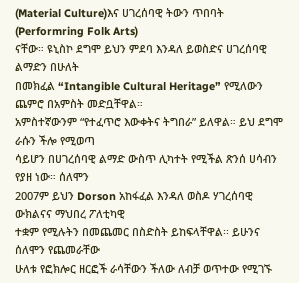(Material Culture)እና ሀገረሰባዊ ትውን ጥበባት (Performring Folk Arts)
ናቸው። ዩኒስኮ ደግሞ ይህን ምደባ እንዳለ ይወስድና ሀገረሰባዊ ልማድን በሁለት
በመክፈል “Intangible Cultural Heritage” የሚለውን ጨምሮ በአምስት መድቧቸዋል።
አምስተኛውንም “የተፈጥሮ እውቀትና ትግበራ” ይለዋል። ይህ ደግሞ ራሱን ችሎ የሚወጣ
ሳይሆን በሀገረሰባዊ ልማድ ውስጥ ሊካተት የሚችል ጽንሰ ሀሳብን የያዘ ነው። ሰለሞን
2007ም ይህን Dorson አከፋፈል እንዳለ ወስዶ ሃገረሰባዊ ውክልናና ማህበረ ፖለቲካዊ
ተቋም የሚሉትን በመጨመር በስድስት ይከፍላቸዋል፡፡ ይሁንና ሰለሞን የጨመራቸው
ሁለቱ የፎክሎር ዘርፎች ራሳቸውን ችለው ለብቻ ወጥተው የሚገኙ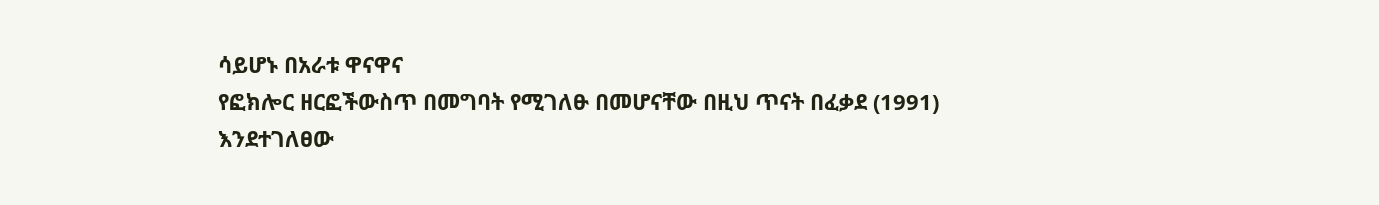ሳይሆኑ በአራቱ ዋናዋና
የፎክሎር ዘርፎችውስጥ በመግባት የሚገለፁ በመሆናቸው በዚህ ጥናት በፈቃደ (1991)
እንደተገለፀው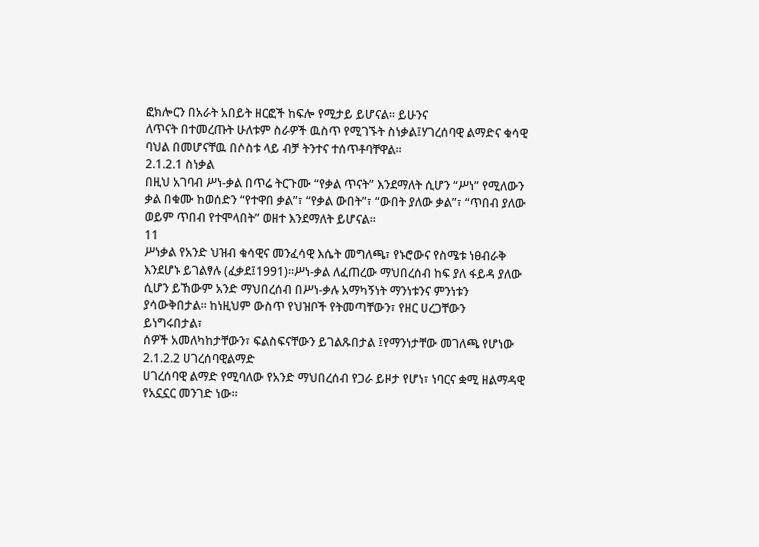ፎክሎርን በአራት አበይት ዘርፎች ከፍሎ የሚታይ ይሆናል፡፡ ይሁንና
ለጥናት በተመረጡት ሁለቱም ስራዎች ዉስጥ የሚገኙት ስነቃል፤ሃገረሰባዊ ልማድና ቁሳዊ
ባህል በመሆናቸዉ በሶስቱ ላይ ብቻ ትንተና ተሰጥቶባቸዋል፡፡
2.1.2.1 ስነቃል
በዚህ አገባብ ሥነ-ቃል በጥሬ ትርጉሙ “የቃል ጥናት” እንደማለት ሲሆን “ሥነ” የሚለውን
ቃል በቁሙ ከወሰድን “የተዋበ ቃል”፣ “የቃል ውበት”፣ “ውበት ያለው ቃል”፣ “ጥበብ ያለው
ወይም ጥበብ የተሞላበት” ወዘተ እንደማለት ይሆናል፡፡
11
ሥነቃል የአንድ ህዝብ ቁሳዊና መንፈሳዊ እሴት መግለጫ፣ የኑሮውና የስሜቱ ነፀብራቅ
እንደሆኑ ይገልፃሉ (ፈቃደ፤1991)፡፡ሥነ-ቃል ለፈጠረው ማህበረሰብ ከፍ ያለ ፋይዳ ያለው
ሲሆን ይኸውም አንድ ማህበረሰብ በሥነ-ቃሉ አማካኝነት ማንነቱንና ምንነቱን
ያሳውቅበታል፡፡ ከነዚህም ውስጥ የህዝቦች የትመጣቸውን፣ የዘር ሀረጋቸውን ይነግሩበታል፣
ሰዎች አመለካከታቸውን፣ ፍልስፍናቸውን ይገልጹበታል ፤የማንነታቸው መገለጫ የሆነው
2.1.2.2 ሀገረሰባዊልማድ
ሀገረሰባዊ ልማድ የሚባለው የአንድ ማህበረሰብ የጋራ ይዞታ የሆነ፣ ነባርና ቋሚ ዘልማዳዊ
የአኗኗር መንገድ ነው፡፡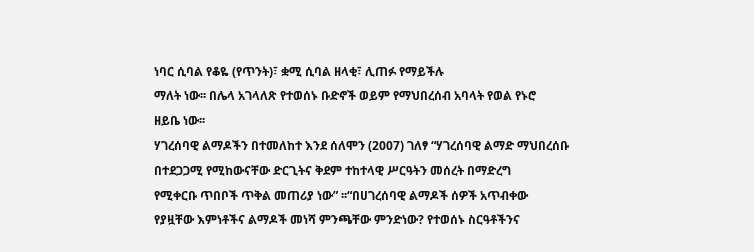ነባር ሲባል የቆዬ (የጥንት)፣ ቋሚ ሲባል ዘላቂ፣ ሊጠፉ የማይችሉ
ማለት ነው፡፡ በሌላ አገላለጽ የተወሰኑ ቡድኖች ወይም የማህበረሰብ አባላት የወል የኑሮ
ዘይቤ ነው፡፡
ሃገረሰባዊ ልማዶችን በተመለከተ እንደ ሰለሞን (2007) ገለፃ “ሃገረሰባዊ ልማድ ማህበረሰቡ
በተደጋጋሚ የሚከውናቸው ድርጊትና ቅደም ተከተላዊ ሥርዓትን መሰረት በማድረግ
የሚቀርቡ ጥበቦች ጥቅል መጠሪያ ነው” ፡፡“በሀገረሰባዊ ልማዶች ሰዎች አጥብቀው
የያዟቸው እምነቶችና ልማዶች መነሻ ምንጫቸው ምንድነው? የተወሰኑ ስርዓቶችንና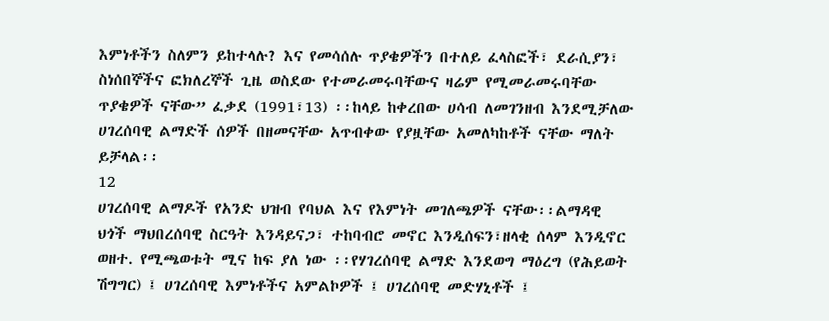እምነቶችን ስለምን ይከተላሉ? እና የመሳሰሉ ጥያቄዎችን በተለይ ፈላስፎች፣ ደራሲያን፣
ስነሰበኞችና ፎክለረኞች ጊዜ ወስደው የተመራመሩባቸውና ዛሬም የሚመራመሩባቸው
ጥያቄዎች ናቸው” ፈቃደ (1991፣13) ፡፡ከላይ ከቀረበው ሀሳብ ለመገንዘብ እንደሚቻለው
ሀገረሰባዊ ልማድች ሰዎች በዘመናቸው አጥብቀው የያዟቸው አመለካከቶች ናቸው ማለት
ይቻላል፡፡
12
ሀገረሰባዊ ልማዶች የአንድ ህዝብ የባህል እና የእምነት መገለጫዎች ናቸው፡፡ልማዳዊ
ህጎች ማህበረሰባዊ ስርዓት እንዳይናጋ፣ ተከባብሮ መኖር እንዲሰፍን፣ዘላቂ ሰላም እንዲኖር
ወዘተ. የሚጫወቱት ሚና ከፍ ያለ ነው ፡፡የሃገረሰባዊ ልማድ እንደወግ ማዕረግ (የሕይወት
ሽግግር) ፤ ሀገረሰባዊ እምነቶችና አምልኮዎች ፤ ሀገረሰባዊ መድሃኒቶች ፤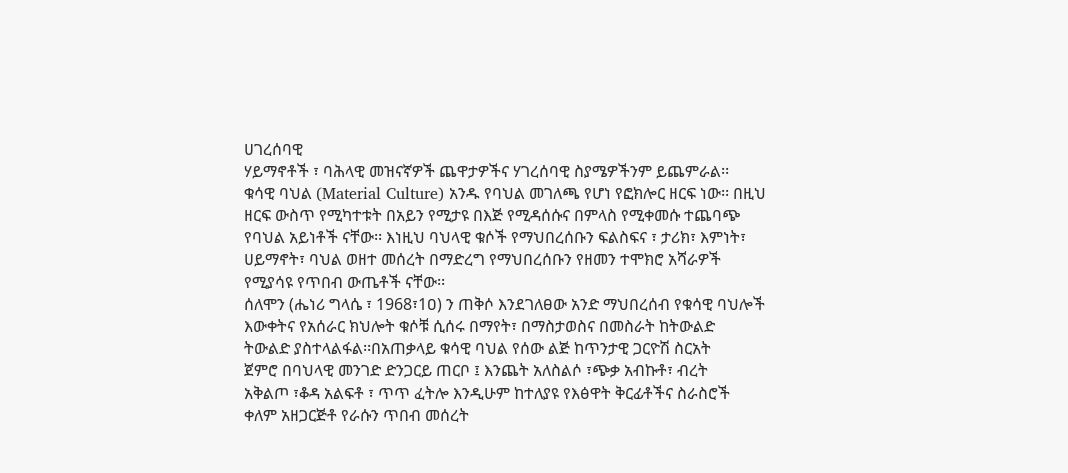ሀገረሰባዊ
ሃይማኖቶች ፣ ባሕላዊ መዝናኛዎች ጨዋታዎችና ሃገረሰባዊ ስያሜዎችንም ይጨምራል፡፡
ቁሳዊ ባህል (Material Culture) አንዱ የባህል መገለጫ የሆነ የፎክሎር ዘርፍ ነው፡፡ በዚህ
ዘርፍ ውስጥ የሚካተቱት በአይን የሚታዩ በእጅ የሚዳሰሱና በምላስ የሚቀመሱ ተጨባጭ
የባህል አይነቶች ናቸው፡፡ እነዚህ ባህላዊ ቁሶች የማህበረሰቡን ፍልስፍና ፣ ታሪክ፣ እምነት፣
ሀይማኖት፣ ባህል ወዘተ መሰረት በማድረግ የማህበረሰቡን የዘመን ተሞክሮ አሻራዎች
የሚያሳዩ የጥበብ ውጤቶች ናቸው፡፡
ሰለሞን (ሔነሪ ግላሴ ፣ 1968፣1ዐ) ን ጠቅሶ እንደገለፀው አንድ ማህበረሰብ የቁሳዊ ባህሎች
እውቀትና የአሰራር ክህሎት ቁሶቹ ሲሰሩ በማየት፣ በማስታወስና በመስራት ከትውልድ
ትውልድ ያስተላልፋል፡፡በአጠቃላይ ቁሳዊ ባህል የሰው ልጅ ከጥንታዊ ጋርዮሽ ስርአት
ጀምሮ በባህላዊ መንገድ ድንጋርይ ጠርቦ ፤ እንጨት አለስልሶ ፣ጭቃ አብኩቶ፣ ብረት
አቅልጦ ፣ቆዳ አልፍቶ ፣ ጥጥ ፈትሎ እንዲሁም ከተለያዩ የእፅዋት ቅርፊቶችና ስራስሮች
ቀለም አዘጋርጅቶ የራሱን ጥበብ መሰረት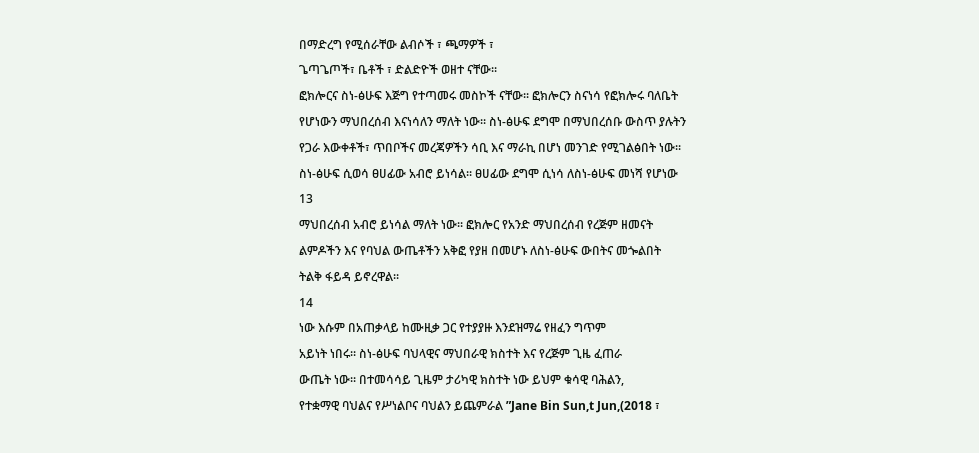በማድረግ የሚሰራቸው ልብሶች ፣ ጫማዎች ፣
ጌጣጌጦች፣ ቤቶች ፣ ድልድዮች ወዘተ ናቸው፡፡
ፎክሎርና ስነ-ፅሁፍ እጅግ የተጣመሩ መስኮች ናቸው፡፡ ፎክሎርን ስናነሳ የፎክሎሩ ባለቤት
የሆነውን ማህበረሰብ እናነሳለን ማለት ነው፡፡ ስነ-ፅሁፍ ደግሞ በማህበረሰቡ ውስጥ ያሉትን
የጋራ እውቀቶች፣ ጥበቦችና መረጃዎችን ሳቢ እና ማራኪ በሆነ መንገድ የሚገልፅበት ነው፡፡
ስነ-ፅሁፍ ሲወሳ ፀሀፊው አብሮ ይነሳል፡፡ ፀሀፊው ደግሞ ሲነሳ ለስነ-ፅሁፍ መነሻ የሆነው
13
ማህበረሰብ አብሮ ይነሳል ማለት ነው፡፡ ፎክሎር የአንድ ማህበረሰብ የረጅም ዘመናት
ልምዶችን እና የባህል ውጤቶችን አቅፎ የያዘ በመሆኑ ለስነ-ፅሁፍ ውበትና መጐልበት
ትልቅ ፋይዳ ይኖረዋል፡፡
14
ነው እሱም በአጠቃላይ ከሙዚቃ ጋር የተያያዙ እንደዝማሬ የዘፈን ግጥም
አይነት ነበሩ፡፡ ስነ-ፅሁፍ ባህላዊና ማህበራዊ ክስተት እና የረጅም ጊዜ ፈጠራ
ውጤት ነው፡፡ በተመሳሳይ ጊዜም ታሪካዊ ክስተት ነው ይህም ቁሳዊ ባሕልን,
የተቋማዊ ባህልና የሥነልቦና ባህልን ይጨምራል ”Jane Bin Sun,t Jun,(2018 ፣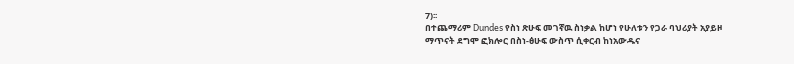7)፡፡
በተጨማሪም Dundes የስነ ጽሁፍ መገኛዉ ስነቃል ከሆነ የሁለቱን የጋራ ባህሪያት አያይዞ
ማጥናት ደግሞ ፎክሎር በስነ-ፅሁፍ ውስጥ ሲቀርብ ከነአውዱና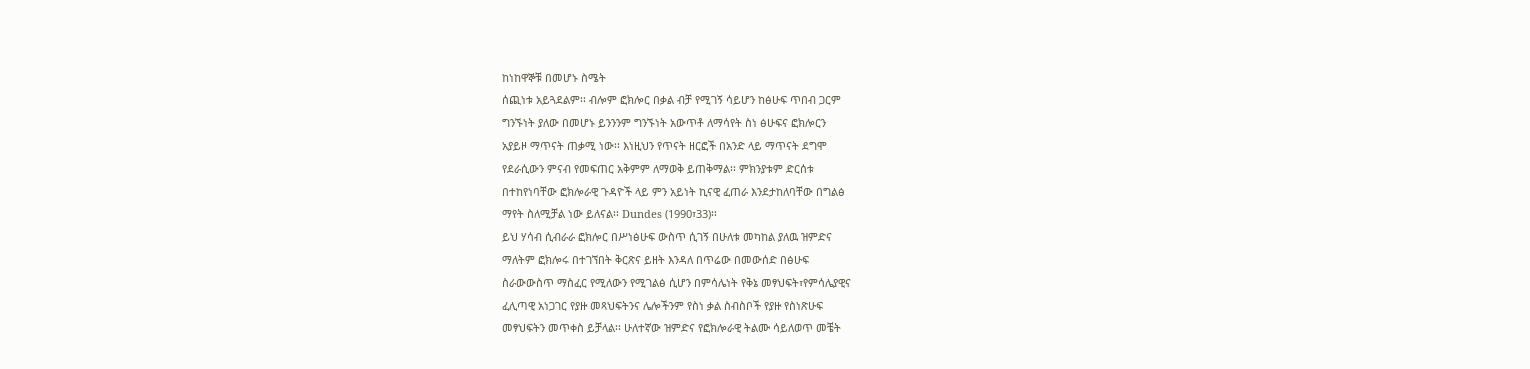ከነከዋኞቹ በመሆኑ ስሜት
ሰጪነቱ አይጓደልም፡፡ ብሎም ፎክሎር በቃል ብቻ የሚገኝ ሳይሆን ከፅሁፍ ጥበብ ጋርም
ግንኙነት ያለው በመሆኑ ይንንንም ግንኙነት አውጥቶ ለማሳየት ስነ ፅሁፍና ፎክሎርን
አያይዞ ማጥናት ጠቃሚ ነው፡፡ እነዚህን የጥናት ዘርፎች በአንድ ላይ ማጥናት ደግሞ
የደራሲውን ምናብ የመፍጠር አቅምም ለማወቅ ይጠቅማል፡፡ ምክንያቱም ድርሰቱ
በተከየነባቸው ፎክሎራዊ ጉዳዮች ላይ ምን አይነት ኪናዊ ፈጠራ እንደታከለባቸው በግልፅ
ማየት ስለሚቻል ነው ይለናል፡፡ Dundes (1990፣33)፡፡
ይህ ሃሳብ ሲብራራ ፎክሎር በሥነፅሁፍ ውስጥ ሲገኝ በሁለቱ መካከል ያለዉ ዝምድና
ማለትም ፎክሎሩ በተገኘበት ቅርጽና ይዘት እንዳለ በጥሬው በመውሰድ በፅሁፍ
ስራውውስጥ ማስፈር የሚለውን የሚገልፅ ሲሆን በምሳሌነት የቅኔ መፃህፍት፣የምሳሌያዊና
ፈሊጣዊ አነጋገር የያዙ መጻህፍትንና ሌሎችንም የስነ ቃል ስብስቦች የያዙ የስነጽሁፍ
መፃህፍትን መጥቀስ ይቻላል፡፡ ሁለተኛው ዝምድና የፎክሎራዊ ትልሙ ሳይለወጥ መቼት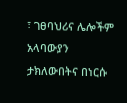፣ ገፀባህሪና ሌሎችም አላባውያን ታክለውበትና በነርሱ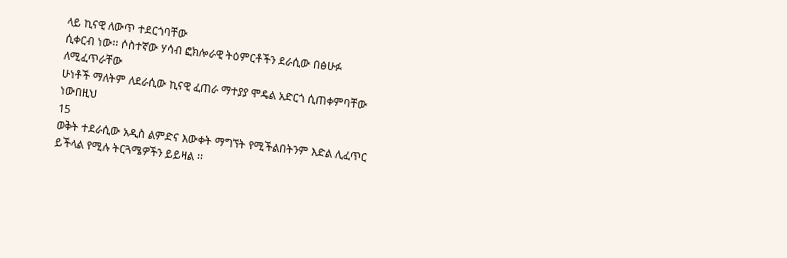ላይ ኪናዊ ለውጥ ተደርጎባቸው
ሲቀርብ ነው፡፡ ሶስተኛው ሃሳብ ፎክሎራዊ ትዕምርቶችን ደራሲው በፅሁፉ ለሚፈጥራቸው
ሁነቶች ማለትም ለደራሲው ኪናዊ ፈጠራ ማተያያ ሞዴል አድርጎ ሲጠቀምባቸው ነውበዚህ
15
ወቅት ተደራሲው አዲስ ልምድና እውቀት ማግኘት የሚችልበትንም እድል ሊፈጥር
ይችላል የሚሉ ትርጓሜዎችን ይይዛል ፡፡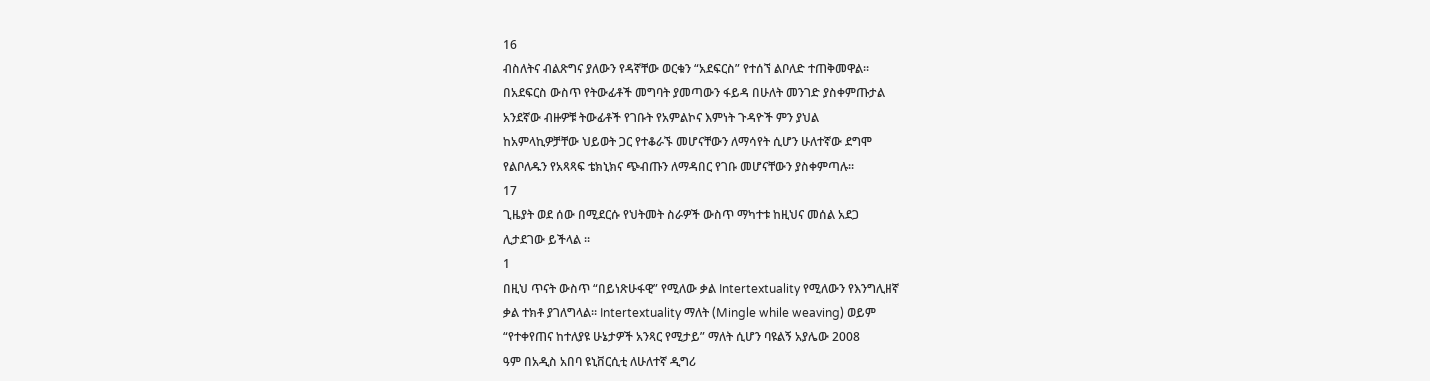16
ብስለትና ብልጽግና ያለውን የዳኛቸው ወርቁን “አደፍርስ” የተሰኘ ልቦለድ ተጠቅመዋል፡፡
በአደፍርስ ውስጥ የትውፊቶች መግባት ያመጣውን ፋይዳ በሁለት መንገድ ያስቀምጡታል
አንደኛው ብዙዎቹ ትውፊቶች የገቡት የአምልኮና እምነት ጉዳዮች ምን ያህል
ከአምላኪዎቻቸው ህይወት ጋር የተቆራኙ መሆናቸውን ለማሳየት ሲሆን ሁለተኛው ደግሞ
የልቦለዱን የአጻጻፍ ቴክኒክና ጭብጡን ለማዳበር የገቡ መሆናቸውን ያስቀምጣሉ፡፡
17
ጊዜያት ወደ ሰው በሚደርሱ የህትመት ስራዎች ውስጥ ማካተቱ ከዚህና መሰል አደጋ
ሊታደገው ይችላል ፡፡
1
በዚህ ጥናት ውስጥ “በይነጽሁፋዊ” የሚለው ቃል Intertextuality የሚለውን የእንግሊዘኛ
ቃል ተክቶ ያገለግላል፡፡ Intertextuality ማለት (Mingle while weaving) ወይም
“የተቀየጠና ከተለያዩ ሁኔታዎች አንጻር የሚታይ” ማለት ሲሆን ባዩልኝ አያሌው 2008
ዓም በአዲስ አበባ ዩኒቨርሲቲ ለሁለተኛ ዲግሪ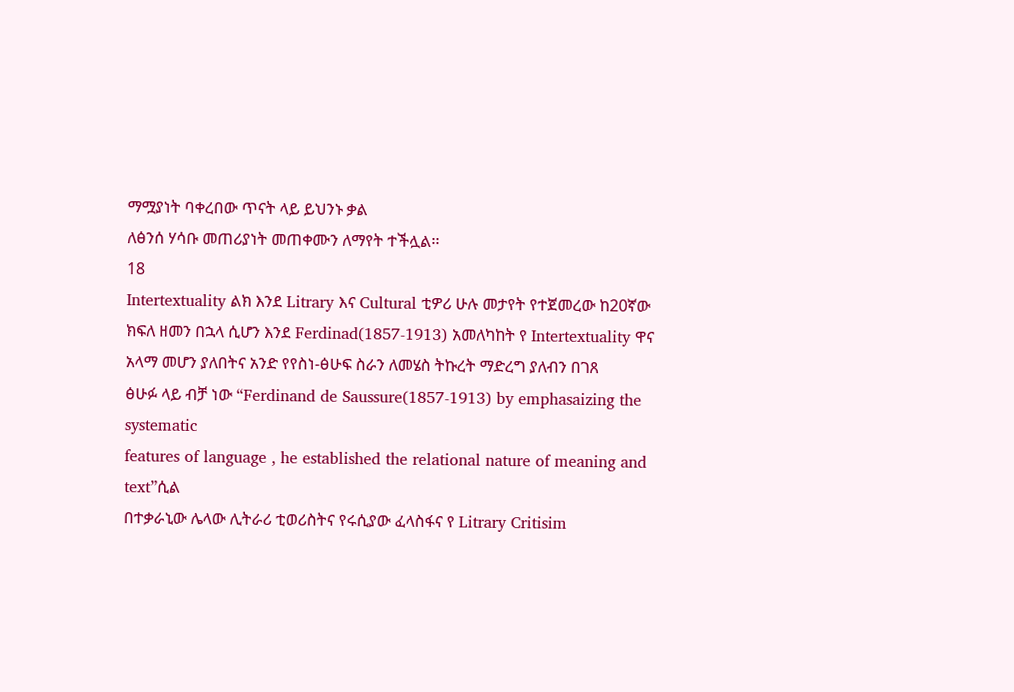ማሟያነት ባቀረበው ጥናት ላይ ይህንኑ ቃል
ለፅንሰ ሃሳቡ መጠሪያነት መጠቀሙን ለማየት ተችሏል፡፡
18
Intertextuality ልክ እንደ Litrary እና Cultural ቲዎሪ ሁሉ መታየት የተጀመረው ከ20ኛው
ክፍለ ዘመን በኋላ ሲሆን እንደ Ferdinad(1857-1913) አመለካከት የ Intertextuality ዋና
አላማ መሆን ያለበትና አንድ የየስነ-ፅሁፍ ስራን ለመሄስ ትኩረት ማድረግ ያለብን በገጸ
ፅሁፉ ላይ ብቻ ነው “Ferdinand de Saussure(1857-1913) by emphasaizing the systematic
features of language , he established the relational nature of meaning and text”ሲል
በተቃራኒው ሌላው ሊትራሪ ቲወሪስትና የሩሲያው ፈላስፋና የ Litrary Critisim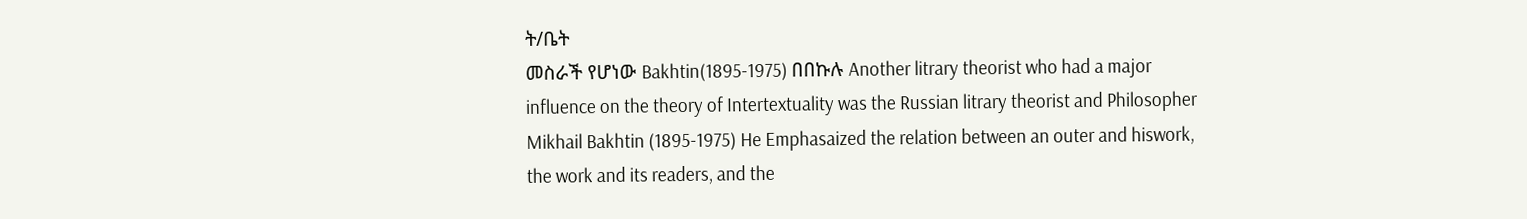ት/ቤት
መስራች የሆነው Bakhtin(1895-1975) በበኩሉ Another litrary theorist who had a major
influence on the theory of Intertextuality was the Russian litrary theorist and Philosopher
Mikhail Bakhtin (1895-1975) He Emphasaized the relation between an outer and hiswork,
the work and its readers, and the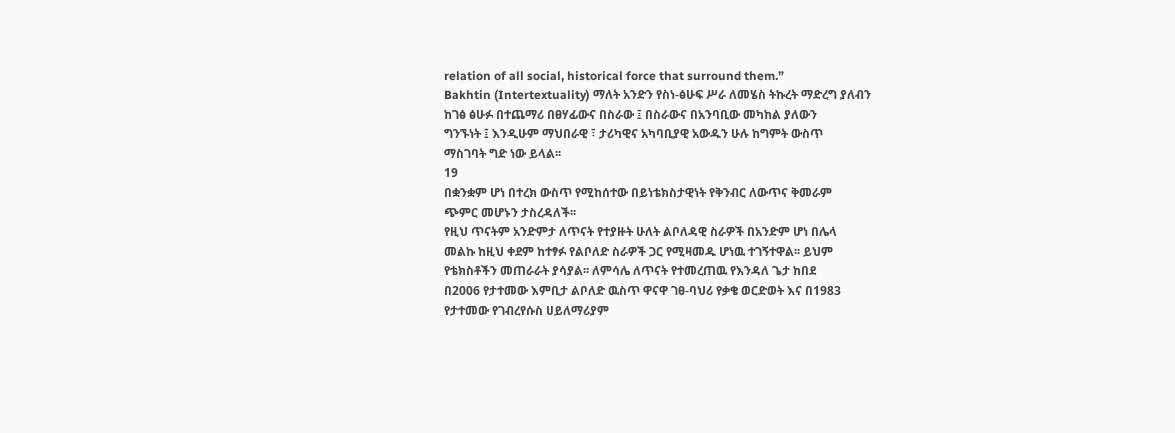relation of all social, historical force that surround them.”
Bakhtin (Intertextuality) ማለት አንድን የስነ-ፅሁፍ ሥራ ለመሄስ ትኩረት ማድረግ ያለብን
ከገፅ ፅሁፉ በተጨማሪ በፀሃፊውና በስራው ፤ በስራውና በአንባቢው መካከል ያለውን
ግንኙነት ፤ እንዲሁም ማህበራዊ ፣ ታሪካዊና አካባቢያዊ አውዱን ሁሉ ከግምት ውስጥ
ማስገባት ግድ ነው ይላል፡፡
19
በቋንቋም ሆነ በተረክ ውስጥ የሚከሰተው በይነቴክስታዊነት የቅንብር ለውጥና ቅመራም
ጭምር መሆኑን ታስረዳለች፡፡
የዚህ ጥናትም አንድምታ ለጥናት የተያዙት ሁለት ልቦለዳዊ ስራዎች በአንድም ሆነ በሌላ
መልኩ ከዚህ ቀደም ከተፃፉ የልቦለድ ስራዎች ጋር የሚዛመዱ ሆነዉ ተገኝተዋል፡፡ ይህም
የቴክስቶችን መጠራራት ያሳያል፡፡ ለምሳሌ ለጥናት የተመረጠዉ የእንዳለ ጌታ ከበደ
በ2006 የታተመው እምቢታ ልቦለድ ዉስጥ ዋናዋ ገፀ-ባህሪ የቃቄ ወርድወት እና በ1983
የታተመው የገብረየሱስ ሀይለማሪያም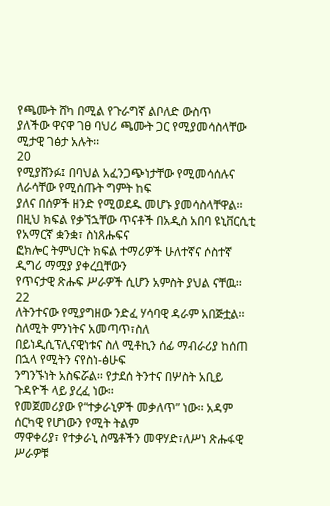የጫሙት ሸካ በሚል የጉራግኛ ልቦለድ ውስጥ
ያለችው ዋናዋ ገፀ ባህሪ ጫሙት ጋር የሚያመሳስላቸው ሚታዊ ገፅታ አሉት፡፡
20
የሚያሸንፉ፤ በባህል አፈንጋጭነታቸው የሚመሳሰሉና ለራሳቸው የሚሰጡት ግምት ከፍ
ያለና በሰዎች ዘንድ የሚወደዱ መሆኑ ያመሳስላቸዋል፡፡
በዚህ ክፍል የቃኘኋቸው ጥናቶች በአዲስ አበባ ዩኒቨርሲቲ የአማርኛ ቋንቋ፣ ስነጸሑፍና
ፎክሎር ትምህርት ክፍል ተማሪዎች ሁለተኛና ሶስተኛ ዲግሪ ማሟያ ያቀረቧቸውን
የጥናታዊ ጽሑፍ ሥራዎች ሲሆን አምስት ያህል ናቸዉ፡፡
22
ለትንተናው የሚያግዘው ንድፈ ሃሳባዊ ዳራም አበጅቷል፡፡ ስለሚት ምንነትና አመጣጥ፣ስለ
በይነዲሲፕሊናዊነቱና ስለ ሚቶኪን ሰፊ ማብራሪያ ከሰጠ በኋላ የሚትን ናየስነ-ፅሁፍ
ንግንኙነት አስፍሯል፡፡ የታደሰ ትንተና በሦስት አቢይ ጉዳዮች ላይ ያረፈ ነው፡፡
የመጀመሪያው የ“ተቃራኒዎች መቃለጥ” ነው፡፡ አዳም ሰርካዊ የሆነውን የሚት ትልም
ማዋቀሪያ፣ የተቃራኒ ስሜቶችን መዋሃድ፣ለሥነ ጽሑፋዊ ሥራዎቹ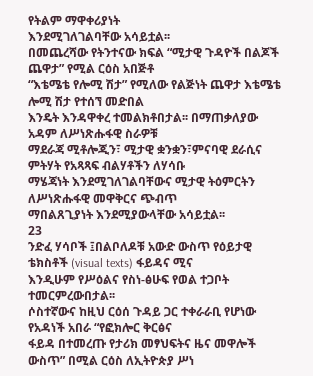የትልም ማዋቀሪያነት
እንደሚገለገልባቸው አሳይቷል፡፡
በመጨረሻው የትንተናው ክፍል “ሚታዊ ጉዳዮች በልጆች ጨዋታ” የሚል ርዕስ አበጅቶ
“እቴሜቴ የሎሚ ሽታ” የሚለው የልጅነት ጨዋታ እቴሜቴ ሎሚ ሽታ የተሰኘ መድበል
እንዴት እንዳዋቀረ ተመልክቶበታል፡፡ በማጠቃለያው አዳም ለሥነጽሑፋዊ ስራዎቹ
ማደራጃ ሚቶሎጂን፣ ሚታዊ ቋንቋን፣ምናባዊ ደራሲና ምትሃት የአጻጻፍ ብልሃቶችን ለሃሳቡ
ማሄጃነት እንደሚገለገልባቸውና ሚታዊ ትዕምርትን ለሥነጽሑፋዊ መዋቅርና ጭብጥ
ማበልጸጊያነት እንደሚያውላቸው አሳይቷል፡፡
23
ንድፈ ሃሳቦች ፤በልቦለዶቹ አውድ ውስጥ የዕይታዊ ቴክስቶች (visual texts) ፋይዳና ሚና
እንዲሁም የሥዕልና የስነ-ፅሁፍ የወል ተጋቦት ተመርምረውበታል፡፡
ሶስተኛውና ከዚህ ርዕሰ ጉዳይ ጋር ተቀራራቢ የሆነው የአዳነች አበራ “የፎክሎር ቅርፅና
ፋይዳ በተመረጡ የታሪክ መፃህፍትና ዜና መዋሎች ውስጥ” በሚል ርዕስ ለኢትዮጵያ ሥነ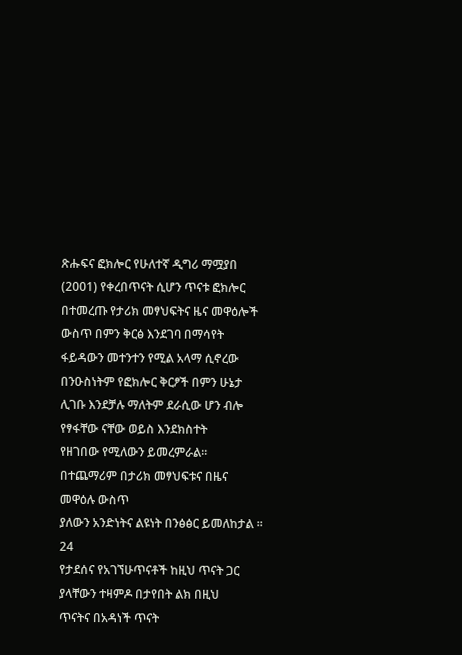ጽሑፍና ፎክሎር የሁለተኛ ዲግሪ ማሟያበ (2001) የቀረበጥናት ሲሆን ጥናቱ ፎክሎር
በተመረጡ የታሪክ መፃህፍትና ዜና መዋዕሎች ውስጥ በምን ቅርፅ እንደገባ በማሳየት
ፋይዳውን መተንተን የሚል አላማ ሲኖረው በንዑስነትም የፎክሎር ቅርፆች በምን ሁኔታ
ሊገቡ እንደቻሉ ማለትም ደራሲው ሆን ብሎ የፃፋቸው ናቸው ወይስ እንደክስተት
የዘገበው የሚለውን ይመረምራል፡፡ በተጨማሪም በታሪክ መፃህፍቱና በዜና መዋዕሉ ውስጥ
ያለውን አንድነትና ልዩነት በንፅፅር ይመለከታል ፡፡
24
የታደሰና የአገኘሁጥናቶች ከዚህ ጥናት ጋር ያላቸውን ተዛምዶ በታየበት ልክ በዚህ
ጥናትና በአዳነች ጥናት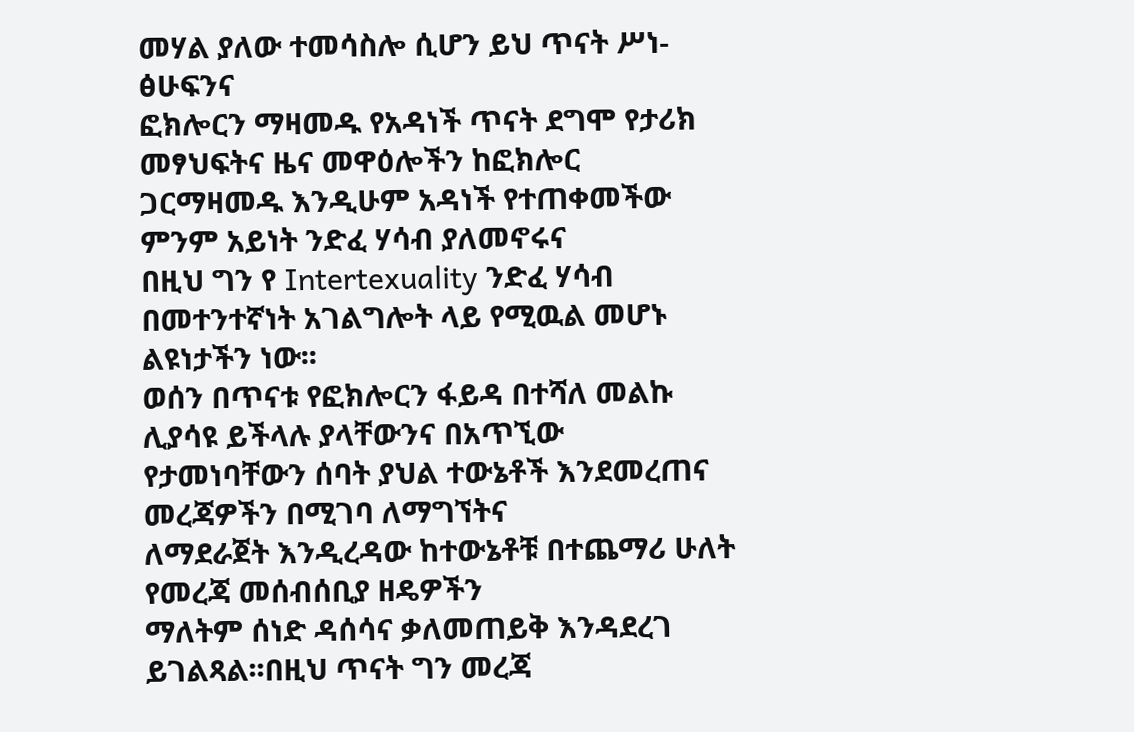መሃል ያለው ተመሳስሎ ሲሆን ይህ ጥናት ሥነ-ፅሁፍንና
ፎክሎርን ማዛመዱ የአዳነች ጥናት ደግሞ የታሪክ መፃህፍትና ዜና መዋዕሎችን ከፎክሎር
ጋርማዛመዱ እንዲሁም አዳነች የተጠቀመችው ምንም አይነት ንድፈ ሃሳብ ያለመኖሩና
በዚህ ግን የ Intertexuality ንድፈ ሃሳብ በመተንተኛነት አገልግሎት ላይ የሚዉል መሆኑ
ልዩነታችን ነው፡፡
ወሰን በጥናቱ የፎክሎርን ፋይዳ በተሻለ መልኩ ሊያሳዩ ይችላሉ ያላቸውንና በአጥኚው
የታመነባቸውን ሰባት ያህል ተውኔቶች እንደመረጠና መረጃዎችን በሚገባ ለማግኘትና
ለማደራጀት እንዲረዳው ከተውኔቶቹ በተጨማሪ ሁለት የመረጃ መሰብሰቢያ ዘዴዎችን
ማለትም ሰነድ ዳሰሳና ቃለመጠይቅ እንዳደረገ ይገልጻል፡፡በዚህ ጥናት ግን መረጃ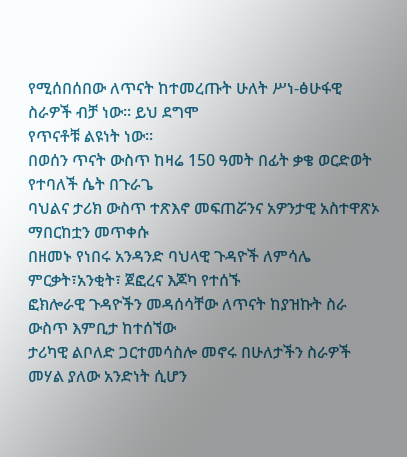የሚሰበሰበው ለጥናት ከተመረጡት ሁለት ሥነ-ፅሁፋዊ ስራዎች ብቻ ነው፡፡ ይህ ደግሞ
የጥናቶቹ ልዩነት ነው፡፡
በወሰን ጥናት ውስጥ ከዛሬ 150 ዓመት በፊት ቃቄ ወርድወት የተባለች ሴት በጉራጌ
ባህልና ታሪክ ውስጥ ተጽእኖ መፍጠሯንና አዎንታዊ አስተዋጽኦ ማበርከቷን መጥቀሱ
በዘመኑ የነበሩ አንዳንድ ባህላዊ ጉዳዮች ለምሳሌ ምርቃት፣አንቂት፣ ጀፎረና እጆካ የተሰኙ
ፎክሎራዊ ጉዳዮችን መዳሰሳቸው ለጥናት ከያዝኩት ስራ ውስጥ እምቢታ ከተሰኘው
ታሪካዊ ልቦለድ ጋርተመሳስሎ መኖሩ በሁለታችን ስራዎች መሃል ያለው አንድነት ሲሆን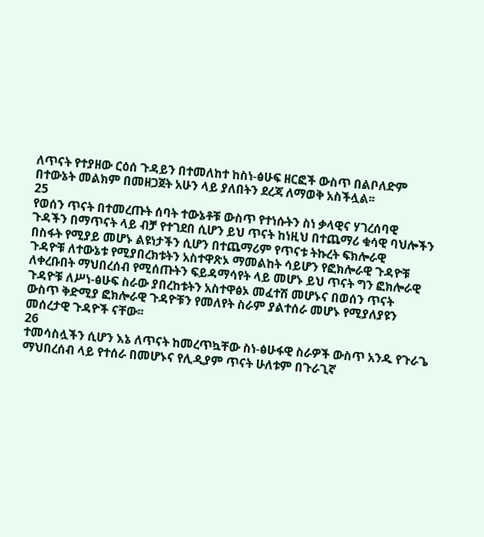ለጥናት የተያዘው ርዕሰ ጉዳይን በተመለከተ ከስነ-ፅሁፍ ዘርፎች ውስጥ በልቦለድም
በተውኔት መልክም በመዘጋጀት አሁን ላይ ያለበትን ደረጃ ለማወቅ አስችሏል፡፡
25
የወሰን ጥናት በተመረጡት ሰባት ተውኔቶቹ ውስጥ የተነሱትን ስነ ቃላዊና ሃገረሰባዊ
ጉዳችን በማጥናት ላይ ብቻ የተገደበ ሲሆን ይህ ጥናት ከነዚህ በተጨማሪ ቁሳዊ ባህሎችን
በስፋት የሚያይ መሆኑ ልዩነታችን ሲሆን በተጨማሪም የጥናቱ ትኩረት ፍክሎራዊ
ጉዳዮቹ ለተውኔቱ የሚያበረክቱትን አስተዋጽኦ ማመልከት ሳይሆን የፎክሎራዊ ጉዳዮቹ
ለቀረቡበት ማህበረሰብ የሚሰጡትን ፍይዳማሳየት ላይ መሆኑ ይህ ጥናት ግን ፎክሎራዊ
ጉዳዮቹ ለሥነ-ፅሁፍ ስራው ያበረከቱትን አስተዋፅኦ መፈተሽ መሆኑና በወሰን ጥናት
ውስጥ ቅድሚያ ፎክሎራዊ ጉዳዮቹን የመለየት ስራም ያልተሰራ መሆኑ የሚያለያዩን
መሰረታዊ ጉዳዮች ናቸው፡፡
26
ተመሳስሏችን ሲሆን እኔ ለጥናት ከመረጥኳቸው ስነ-ፅሁፋዊ ስራዎች ውስጥ አንዱ የጉራጌ
ማህበረሰብ ላይ የተሰራ በመሆኑና የሊዲያም ጥናት ሁለቱም በጉራጊኛ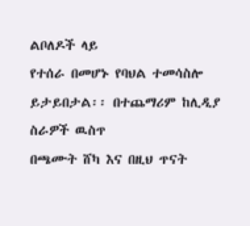ልቦለዶች ላይ
የተሰራ በመሆኑ የባህል ተመሳስሎ ይታይበታል፡፡ በተጨማሪም ከሊዲያ ስራዎች ዉስጥ
በጫሙት ሸካ እና በዚህ ጥናት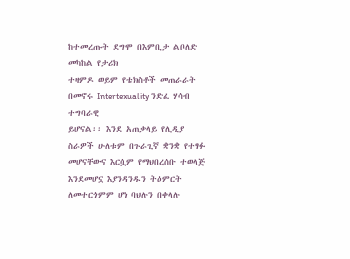ከተመረጡት ደግሞ በእምቢታ ልቦለድ መካከል የታሪክ
ተዛምዶ ወይም የቴክስቶች መጠራራት በመኖሩ Intertexuality ንድፈ ሃሳብ ተግባራዊ
ይሆናል፡፡ እንደ አጠቃላይ የሊዲያ ስራዎች ሁለቱም በጉራጊኛ ቋንቋ የተፃፉ
መሆናቸውና እርሷም የማህበረሰቡ ተወላጅ እንደመሆኗ እያንዳንዱን ትዕምርት
ለመተርጎምም ሆነ ባህሉን በቀላሉ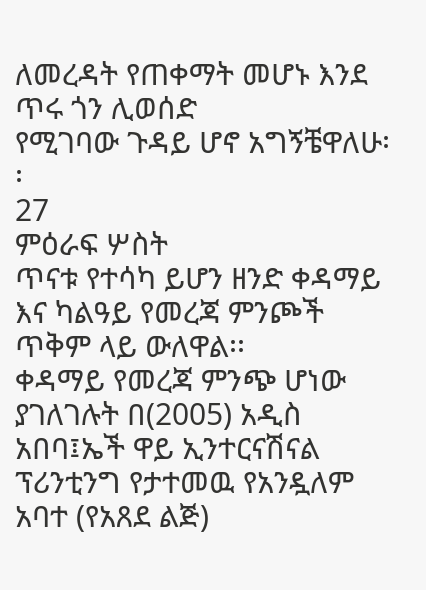ለመረዳት የጠቀማት መሆኑ እንደ ጥሩ ጎን ሊወሰድ
የሚገባው ጉዳይ ሆኖ አግኝቼዋለሁ፡፡
27
ምዕራፍ ሦስት
ጥናቱ የተሳካ ይሆን ዘንድ ቀዳማይ እና ካልዓይ የመረጃ ምንጮች ጥቅም ላይ ውለዋል፡፡
ቀዳማይ የመረጃ ምንጭ ሆነው ያገለገሉት በ(2005) አዲስ አበባ፤ኤች ዋይ ኢንተርናሽናል
ፕሪንቲንግ የታተመዉ የአንዷለም አባተ (የአጸደ ልጅ)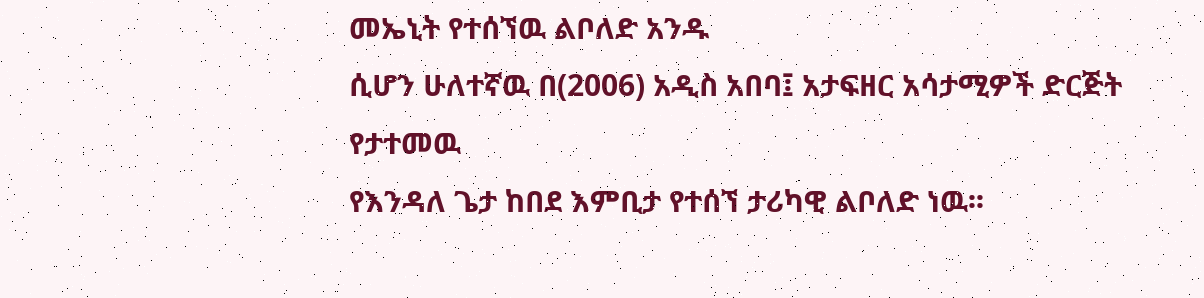መኤኒት የተሰኘዉ ልቦለድ አንዱ
ሲሆን ሁለተኛዉ በ(2006) አዲስ አበባ፤ አታፍዘር አሳታሚዎች ድርጅት የታተመዉ
የእንዳለ ጌታ ከበደ እምቢታ የተሰኘ ታሪካዊ ልቦለድ ነዉ፡፡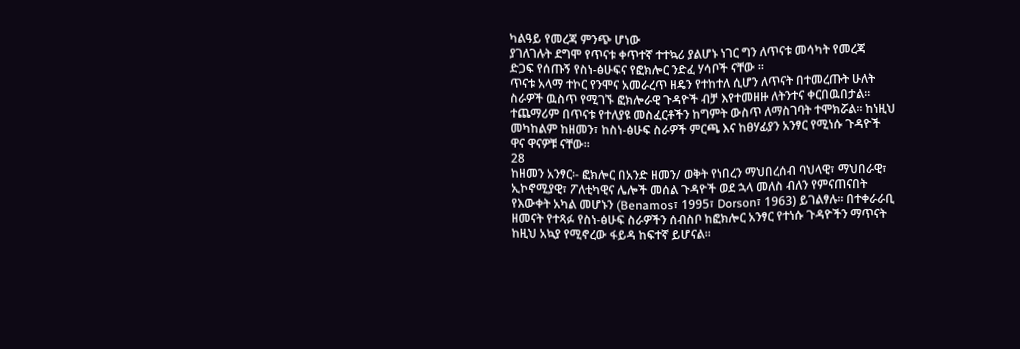ካልዓይ የመረጃ ምንጭ ሆነው
ያገለገሉት ደግሞ የጥናቱ ቀጥተኛ ተተኳሪ ያልሆኑ ነገር ግን ለጥናቱ መሳካት የመረጃ
ድጋፍ የሰጡኝ የስነ-ፅሁፍና የፎክሎር ንድፈ ሃሳቦች ናቸው ፡፡
ጥናቱ አላማ ተኮር የንሞና አመራረጥ ዘዴን የተከተለ ሲሆን ለጥናት በተመረጡት ሁለት
ስራዎች ዉስጥ የሚገኙ ፎክሎራዊ ጉዳዮች ብቻ እየተመዘዙ ለትንተና ቀርበዉበታል፡፡
ተጨማሪም በጥናቱ የተለያዩ መስፈርቶችን ከግምት ውስጥ ለማስገባት ተሞክሯል፡፡ ከነዚህ
መካከልም ከዘመን፣ ከስነ-ፅሁፍ ስራዎች ምርጫ እና ከፀሃፊያን አንፃር የሚነሱ ጉዳዮች
ዋና ዋናዎቹ ናቸው፡፡
28
ከዘመን አንፃር፡- ፎክሎር በአንድ ዘመን/ ወቅት የነበረን ማህበረሰብ ባህላዊ፣ ማህበራዊ፣
ኢኮኖሚያዊ፣ ፖለቲካዊና ሌሎች መሰል ጉዳዮች ወደ ኋላ መለስ ብለን የምናጠናበት
የእውቀት አካል መሆኑን (Benamos፣ 1995፣ Dorson፣ 1963) ይገልፃሉ፡፡ በተቀራራቢ
ዘመናት የተጻፉ የስነ-ፅሁፍ ስራዎችን ሰብስቦ ከፎክሎር አንፃር የተነሱ ጉዳዮችን ማጥናት
ከዚህ አኳያ የሚኖረው ፋይዳ ከፍተኛ ይሆናል፡፡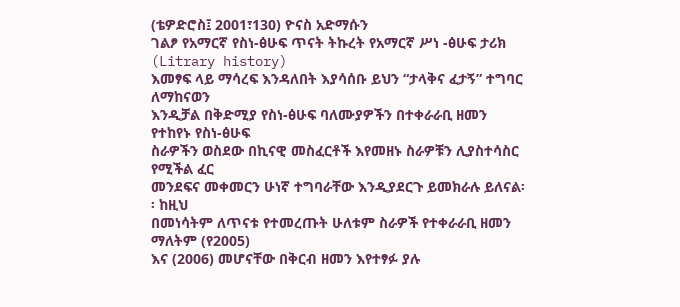(ቴዎድሮስ፤ 2001፣130) ዮናስ አድማሱን
ገልፆ የአማርኛ የስነ-ፅሁፍ ጥናት ትኩረት የአማርኛ ሥነ -ፅሁፍ ታሪክ (Litrary history)
እመፃፍ ላይ ማሳረፍ እንዳለበት እያሳሰቡ ይህን “ታላቅና ፈታኝ” ተግባር ለማከናወን
እንዲቻል በቅድሚያ የስነ-ፅሁፍ ባለሙያዎችን በተቀራራቢ ዘመን የተከየኑ የስነ-ፅሁፍ
ስራዎችን ወስደው በኪናዊ መስፈርቶች እየመዘኑ ስራዎቹን ሊያስተሳስር የሚችል ፈር
መንደፍና መቀመርን ሁነኛ ተግባራቸው እንዲያደርጉ ይመክራሉ ይለናል፡፡ ከዚህ
በመነሳትም ለጥናቱ የተመረጡት ሁለቱም ስራዎች የተቀራራቢ ዘመን ማለትም (የ2005)
እና (2006) መሆናቸው በቅርብ ዘመን እየተፃፉ ያሉ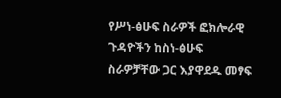የሥነ-ፅሁፍ ስራዎች ፎክሎራዊ
ጉዳዮችን ከስነ-ፅሁፍ ስራዎቻቸው ጋር እያዋደዱ መፃፍ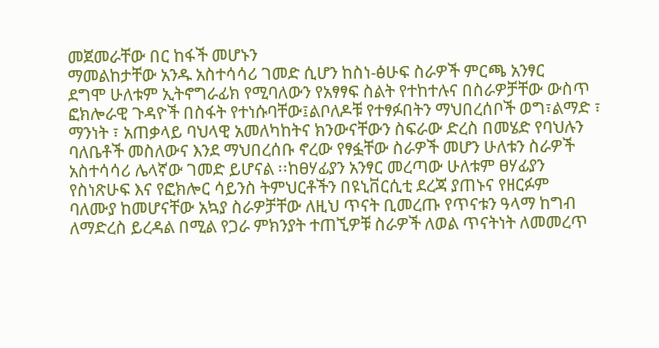መጀመራቸው በር ከፋች መሆኑን
ማመልከታቸው አንዱ አስተሳሳሪ ገመድ ሲሆን ከስነ-ፅሁፍ ስራዎች ምርጫ አንፃር
ደግሞ ሁለቱም ኢትኖግራፊክ የሚባለውን የአፃፃፍ ስልት የተከተሉና በስራዎቻቸው ውስጥ
ፎክሎራዊ ጉዳዮች በስፋት የተነሱባቸው፤ልቦለዶቹ የተፃፉበትን ማህበረሰቦች ወግ፣ልማድ ፣
ማንነት ፣ አጠቃላይ ባህላዊ አመለካከትና ክንውናቸውን ስፍራው ድረስ በመሄድ የባህሉን
ባለቤቶች መስለውና እንደ ማህበረሰቡ ኖረው የፃፏቸው ስራዎች መሆን ሁለቱን ስራዎች
አስተሳሳሪ ሌላኛው ገመድ ይሆናል ፡፡ከፀሃፊያን አንፃር መረጣው ሁለቱም ፀሃፊያን
የስነጽሁፍ እና የፎክሎር ሳይንስ ትምህርቶችን በዩኒቨርሲቲ ደረጃ ያጠኑና የዘርፉም
ባለሙያ ከመሆናቸው አኳያ ስራዎቻቸው ለዚህ ጥናት ቢመረጡ የጥናቱን ዓላማ ከግብ
ለማድረስ ይረዳል በሚል የጋራ ምክንያት ተጠኚዎቹ ስራዎች ለወል ጥናትነት ለመመረጥ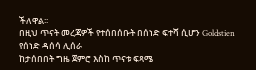ችለዋል፡፡
በዚህ ጥናት መረጃዎች የተሰበሰቡት በሰነድ ፍተሻ ሲሆን Goldstien የሰነድ ዳሰሳ ሊሰራ
ከታሰበበት ግዜ ጀምሮ እስከ ጥናቱ ፍጻሜ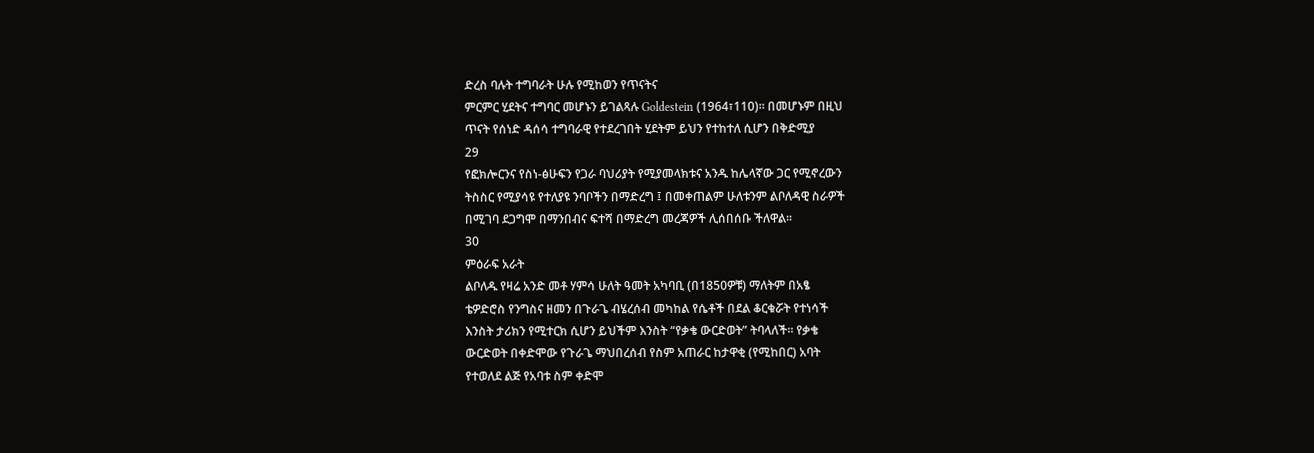ድረስ ባሉት ተግባራት ሁሉ የሚከወን የጥናትና
ምርምር ሂደትና ተግባር መሆኑን ይገልጻሉ Goldestein (1964፣110)። በመሆኑም በዚህ
ጥናት የሰነድ ዳሰሳ ተግባራዊ የተደረገበት ሂደትም ይህን የተከተለ ሲሆን በቅድሚያ
29
የፎክሎርንና የስነ-ፅሁፍን የጋራ ባህሪያት የሚያመላክቱና አንዱ ከሌላኛው ጋር የሚኖረውን
ትስስር የሚያሳዩ የተለያዩ ንባቦችን በማድረግ ፤ በመቀጠልም ሁለቱንም ልቦለዳዊ ስራዎች
በሚገባ ደጋግሞ በማንበብና ፍተሻ በማድረግ መረጃዎች ሊሰበሰቡ ችለዋል፡፡
30
ምዕራፍ አራት
ልቦለዱ የዛሬ አንድ መቶ ሃምሳ ሁለት ዓመት አካባቢ (በ1850ዎቹ) ማለትም በአፄ
ቴዎድሮስ የንግስና ዘመን በጉራጌ ብሄረሰብ መካከል የሴቶች በደል ቆርቁሯት የተነሳች
እንስት ታሪክን የሚተርክ ሲሆን ይህችም እንስት “የቃቄ ውርድወት” ትባላለች፡፡ የቃቄ
ውርድወት በቀድሞው የጉራጌ ማህበረሰብ የስም አጠራር ከታዋቂ (የሚከበር) አባት
የተወለደ ልጅ የአባቱ ስም ቀድሞ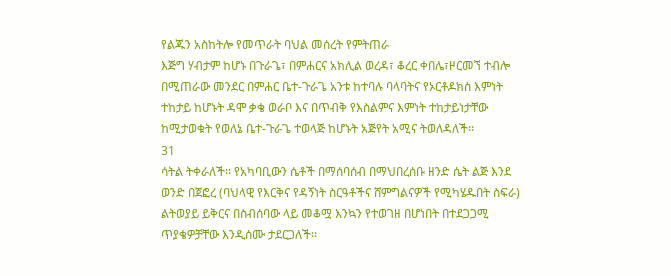የልጁን አስከትሎ የመጥራት ባህል መሰረት የምትጠራ
እጅግ ሃብታም ከሆኑ በጉራጌ፣ በምሐርና አክሊል ወረዳ፣ ቆረር ቀበሌ፣ዞርመኘ ተብሎ
በሚጠራው መንደር በምሐር ቤተ-ጉራጌ አንቱ ከተባሉ ባላባትና የኦርቶዶክስ እምነት
ተከታይ ከሆኑት ዳሞ ቃቄ ወራቦ እና በጥብቅ የእስልምና እምነት ተከታይነታቸው
ከሚታወቁት የወለኔ ቤተ-ጉራጌ ተወላጅ ከሆኑት አጅየት አሚና ትወለዳለች፡፡
31
ሳትል ትቀራለች፡፡ የአካባቢውን ሴቶች በማሰባሰብ በማህበረሰቡ ዘንድ ሴት ልጅ እንደ
ወንድ በጀፎረ (ባህላዊ የእርቅና የዳኝነት ስርዓቶችና ሸምግልናዎች የሚካሄዱበት ስፍራ)
ልትወያይ ይቅርና በስብሰባው ላይ መቆሟ እንኳን የተወገዘ በሆነበት በተደጋጋሚ
ጥያቄዎቻቸው እንዲሰሙ ታደርጋለች፡፡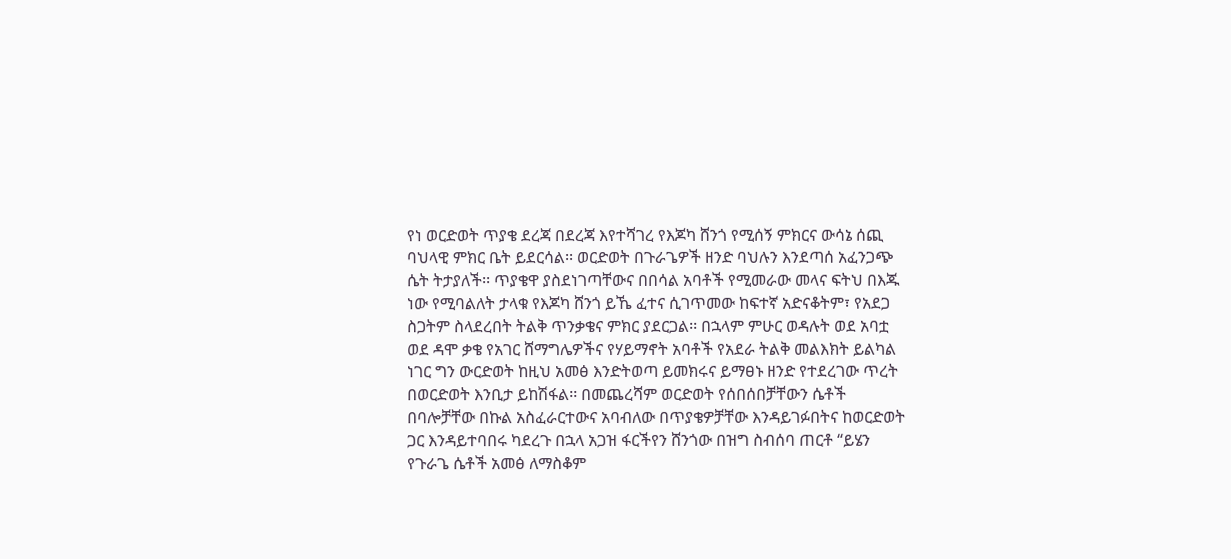የነ ወርድወት ጥያቄ ደረጃ በደረጃ እየተሻገረ የእጆካ ሸንጎ የሚሰኝ ምክርና ውሳኔ ሰጪ
ባህላዊ ምክር ቤት ይደርሳል፡፡ ወርድወት በጉራጌዎች ዘንድ ባህሉን እንደጣሰ አፈንጋጭ
ሴት ትታያለች፡፡ ጥያቄዋ ያስደነገጣቸውና በበሳል አባቶች የሚመራው መላና ፍትህ በእጁ
ነው የሚባልለት ታላቁ የእጆካ ሸንጎ ይኼ ፈተና ሲገጥመው ከፍተኛ አድናቆትም፣ የአደጋ
ስጋትም ስላደረበት ትልቅ ጥንቃቄና ምክር ያደርጋል፡፡ በኋላም ምሁር ወዳሉት ወደ አባቷ
ወደ ዳሞ ቃቄ የአገር ሸማግሌዎችና የሃይማኖት አባቶች የአደራ ትልቅ መልእክት ይልካል
ነገር ግን ውርድወት ከዚህ አመፅ እንድትወጣ ይመክሩና ይማፀኑ ዘንድ የተደረገው ጥረት
በወርድወት እንቢታ ይከሽፋል፡፡ በመጨረሻም ወርድወት የሰበሰበቻቸውን ሴቶች
በባሎቻቸው በኩል አስፈራርተውና አባብለው በጥያቄዎቻቸው እንዳይገፉበትና ከወርድወት
ጋር እንዳይተባበሩ ካደረጉ በኋላ አጋዝ ፋርችየን ሸንጎው በዝግ ስብሰባ ጠርቶ “ይሄን
የጉራጌ ሴቶች አመፅ ለማስቆም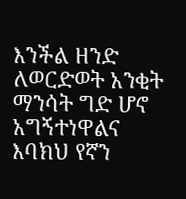እንችል ዘንድ ለወርድወት አንቂት ማንሳት ግድ ሆኖ
አግኝተነዋልና እባክህ የኛን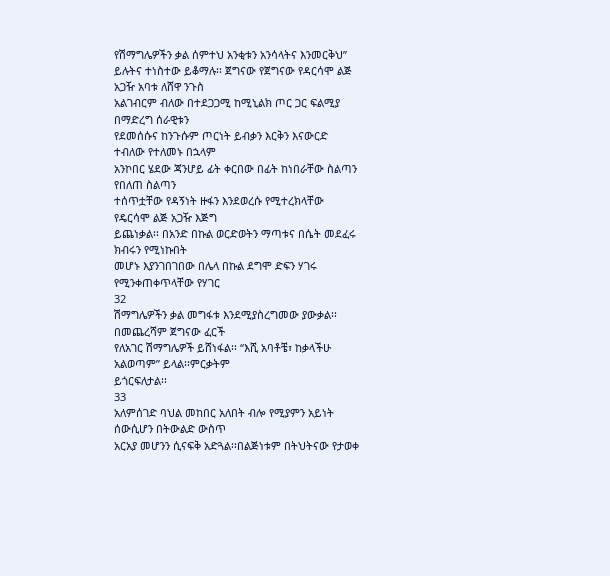የሽማግሌዎችን ቃል ሰምተህ አንቂቱን አንሳላትና እንመርቅህ”
ይሉትና ተነስተው ይቆማሉ፡፡ ጀግናው የጀግናው የዳርሳሞ ልጅ አጋዥ አባቱ ለሸዋ ንጉስ
አልገብርም ብለው በተደጋጋሚ ከሚኒልክ ጦር ጋር ፍልሚያ በማድረግ ሰራዊቱን
የደመሰሱና ከንጉሱም ጦርነት ይብቃን እርቅን እናውርድ ተብለው የተለመኑ በኋላም
አንኮበር ሄደው ጃንሆይ ፊት ቀርበው በፊት ከነበራቸው ስልጣን የበለጠ ስልጣን
ተሰጥቷቸው የዳኝነት ዙፋን እንደወረሱ የሚተረክላቸው የዴርሳሞ ልጅ አጋዥ እጅግ
ይጨነቃል፡፡ በአንድ በኩል ወርድወትን ማጣቱና በሴት መደፈሩ ክብሩን የሚነኩበት
መሆኑ እያንገበገበው በሌላ በኩል ደግሞ ድፍን ሃገሩ የሚንቀጠቀጥላቸው የሃገር
32
ሽማግሌዎችን ቃል መግፋቱ እንደሚያስረግመው ያውቃል፡፡ በመጨረሻም ጀግናው ፈርች
የለአገር ሽማግሌዎች ይሸነፋል፡፡ “እሺ አባቶቼ፣ ከቃላችሁ አልወጣም” ይላል፡፡ምርቃትም
ይጎርፍለታል፡፡
33
አለምሰገድ ባህል መከበር አለበት ብሎ የሚያምን አይነት ሰውሲሆን በትውልድ ውስጥ
አርአያ መሆንን ሲናፍቅ አድጓል፡፡በልጅነቱም በትህትናው የታወቀ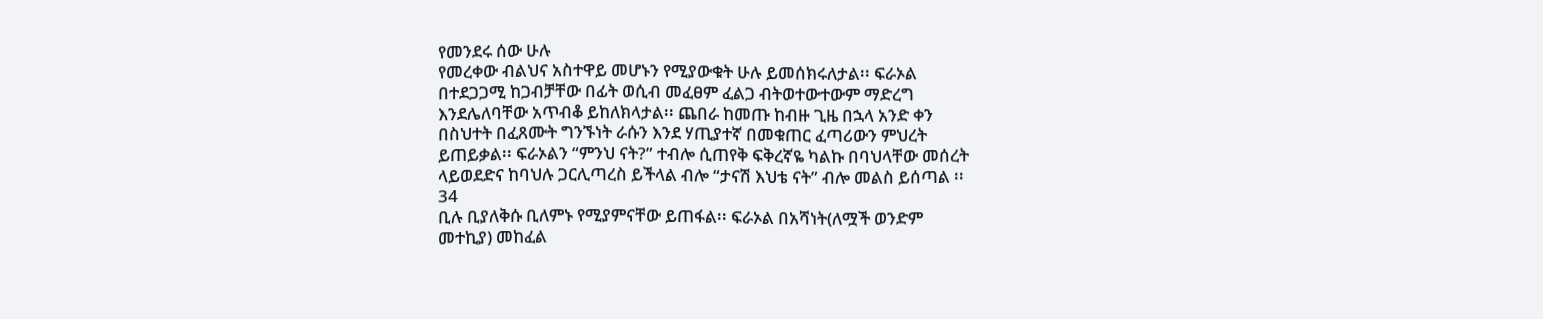የመንደሩ ሰው ሁሉ
የመረቀው ብልህና አስተዋይ መሆኑን የሚያውቁት ሁሉ ይመሰክሩለታል፡፡ ፍራኦል
በተደጋጋሚ ከጋብቻቸው በፊት ወሲብ መፈፀም ፈልጋ ብትወተውተውም ማድረግ
እንደሌለባቸው አጥብቆ ይከለክላታል፡፡ ጨበራ ከመጡ ከብዙ ጊዜ በኋላ አንድ ቀን
በስህተት በፈጸሙት ግንኙነት ራሱን እንደ ሃጢያተኛ በመቁጠር ፈጣሪውን ምህረት
ይጠይቃል፡፡ ፍራኦልን “ምንህ ናት?” ተብሎ ሲጠየቅ ፍቅረኛዬ ካልኩ በባህላቸው መሰረት
ላይወደድና ከባህሉ ጋርሊጣረስ ይችላል ብሎ “ታናሽ እህቴ ናት” ብሎ መልስ ይሰጣል ፡፡
34
ቢሉ ቢያለቅሱ ቢለምኑ የሚያምናቸው ይጠፋል፡፡ ፍራኦል በአሻነት(ለሟች ወንድም
መተኪያ) መከፈል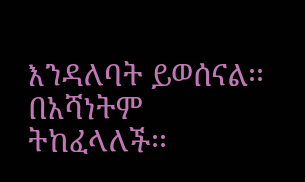እንዳለባት ይወሰናል፡፡ በአሻነትም ትከፈላለች፡፡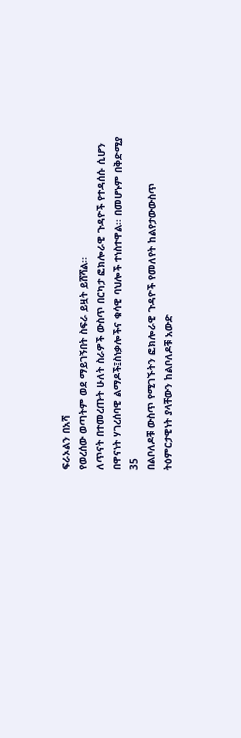ፍራኦልን በአሻ
የወረሰው ወጣትም ወደ ማይገኝበት ስፍራ ይዟት ይሸሻል፡፡
ለጥናት በተመረጡት ሁለት ስራዎች ውስጥ በርካታ ፎክሎራዊ ጉዳዮች የተዳሰሱ ሲሆን
በዋናነት ሃገረሰባዊ ልማዶች፤ስነቃሎችና ቁሳዊ ባህሎች ተነስተዋል፡፡ በመሆኑም በቅድሚያ
35
በልቦለዶቹ ውስጥ የሚገኙትን ፎክሎራዊ ጉዳዮች የመለየት ከልየታውውስጥ
ትዕምርታዊነት ያላቸውን ከልቦለዶቹ አውድ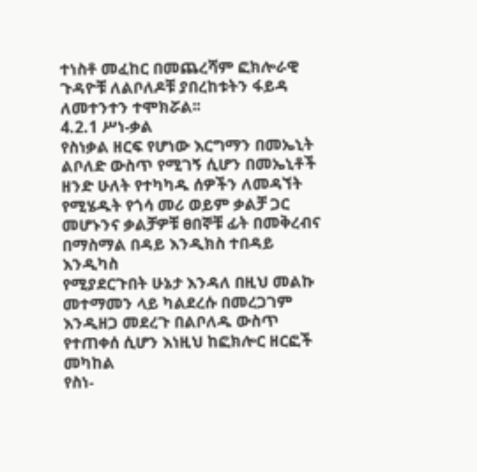ተነስቶ መፈከር በመጨረሻም ፎክሎራዊ
ጉዳዮቹ ለልቦለዶቹ ያበረከቱትን ፋይዳ ለመተንተን ተሞክሯል፡፡
4.2.1 ሥነ-ቃል
የስነቃል ዘርፍ የሆነው እርግማን በመኤኒት ልቦለድ ውስጥ የሚገኝ ሲሆን በመኤኒቶች
ዘንድ ሁለት የተካካዱ ሰዎችን ለመዳኘት የሚሄዱት የጎሳ መሪ ወይም ቃልቻ ጋር
መሆኑንና ቃልቻዎቹ ፀበኞቹ ፊት በመቅረብና በማስማል በዳይ እንዲክስ ተበዳይ እንዲካስ
የሚያደርጉበት ሁኔታ እንዳለ በዚህ መልኩ መተማመን ላይ ካልደረሱ በመረጋገም
እንዲዘጋ መደረጉ በልቦለዱ ውስጥ የተጠቀሰ ሲሆን እነዚህ ከፎክሎር ዘርፎች መካከል
የስነ-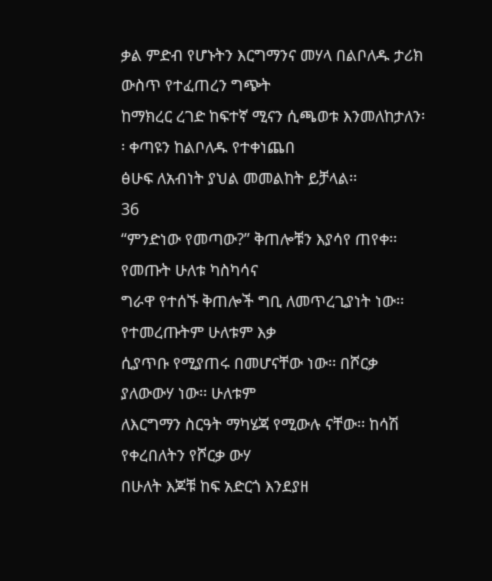ቃል ምድብ የሆኑትን እርግማንና መሃላ በልቦለዱ ታሪክ ውስጥ የተፈጠረን ግጭት
ከማክረር ረገድ ከፍተኛ ሚናን ሲጫወቱ እንመለከታለን፡፡ ቀጣዩን ከልቦለዱ የተቀነጨበ
ፅሁፍ ለአብነት ያህል መመልከት ይቻላል፡፡
36
“ምንድነው የመጣው?” ቅጠሎቹን እያሳየ ጠየቀ፡፡ የመጡት ሁለቱ ካስካሳና
ግራዋ የተሰኙ ቅጠሎች ግቢ ለመጥረጊያነት ነው፡፡ የተመረጡትም ሁለቱም እቃ
ሲያጥቡ የሚያጠሩ በመሆናቸው ነው፡፡ በሾርቃ ያለውውሃ ነው፡፡ ሁለቱም
ለእርግማን ስርዓት ማካሄጃ የሚውሉ ናቸው፡፡ ከሳሽ የቀረበለትን የሾርቃ ውሃ
በሁለት እጆቹ ከፍ አድርጎ እንደያዘ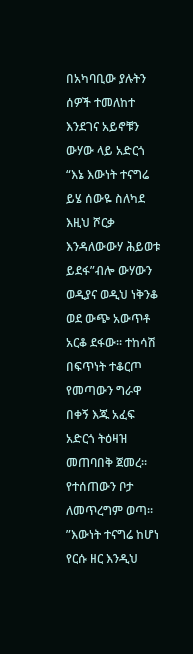በአካባቢው ያሉትን ሰዎች ተመለከተ
እንደገና አይኖቹን ውሃው ላይ አድርጎ “እኔ እውነት ተናግሬ ይሄ ሰውዬ ስለካደ
እዚህ ሾርቃ እንዳለውውሃ ሕይወቱ ይደፋ”ብሎ ውሃውን ወዲያና ወዲህ ነቅንቆ
ወደ ውጭ አውጥቶ አርቆ ደፋው፡፡ ተከሳሽ በፍጥነት ተቆርጦ የመጣውን ግራዋ
በቀኝ እጁ አፈፍ አድርጎ ትዕዛዝ መጠባበቅ ጀመረ፡፡ የተሰጠውን ቦታ
ለመጥረግም ወጣ፡፡ ”እውነት ተናግሬ ከሆነ የርሱ ዘር እንዲህ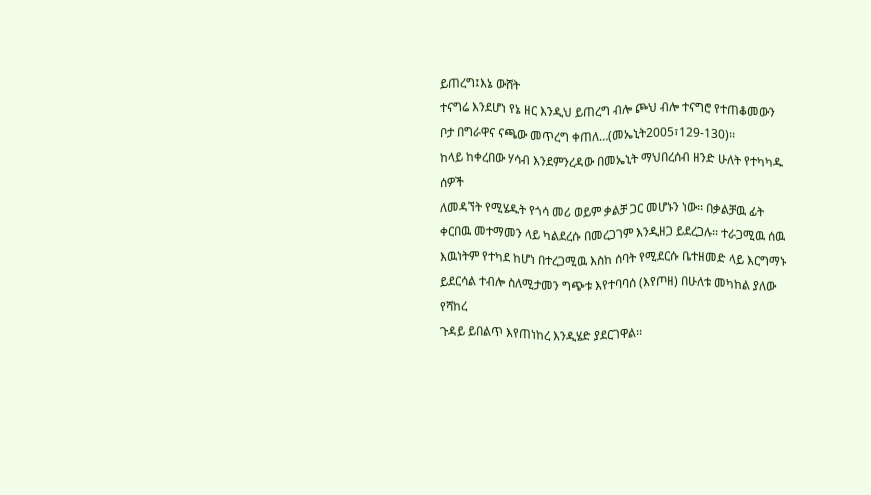ይጠረግ፤እኔ ውሸት
ተናግሬ እንደሆነ የኔ ዘር እንዲህ ይጠረግ ብሎ ጮህ ብሎ ተናግሮ የተጠቆመውን
ቦታ በግራዋና ናጫው መጥረግ ቀጠለ…(መኤኒት2005፣129-130)፡፡
ከላይ ከቀረበው ሃሳብ እንደምንረዳው በመኤኒት ማህበረሰብ ዘንድ ሁለት የተካካዱ ሰዎች
ለመዳኘት የሚሄዱት የጎሳ መሪ ወይም ቃልቻ ጋር መሆኑን ነው፡፡ በቃልቻዉ ፊት
ቀርበዉ መተማመን ላይ ካልደረሱ በመረጋገም እንዲዘጋ ይደረጋሉ፡፡ ተራጋሚዉ ሰዉ
እዉነትም የተካደ ከሆነ በተረጋሚዉ እስከ ሰባት የሚደርሱ ቤተዘመድ ላይ እርግማኑ
ይደርሳል ተብሎ ስለሚታመን ግጭቱ እየተባባሰ (እየጦዘ) በሁለቱ መካከል ያለው የሻከረ
ጉዳይ ይበልጥ እየጠነከረ እንዲሄድ ያደርገዋል፡፡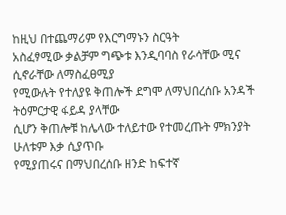ከዚህ በተጨማሪም የእርግማኑን ስርዓት
አስፈፃሚው ቃልቻም ግጭቱ እንዲባባስ የራሳቸው ሚና ሲኖራቸው ለማስፈፀሚያ
የሚውሉት የተለያዩ ቅጠሎች ደግሞ ለማህበረሰቡ አንዳች ትዕምርታዊ ፋይዳ ያላቸው
ሲሆን ቅጠሎቹ ከሌላው ተለይተው የተመረጡት ምክንያት ሁለቱም እቃ ሲያጥቡ
የሚያጠሩና በማህበረሰቡ ዘንድ ከፍተኛ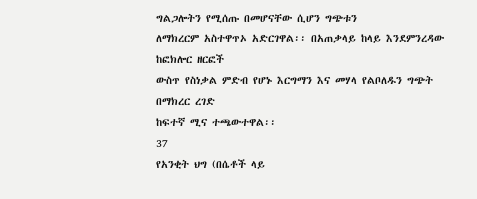ግልጋሎትን የሚሰጡ በመሆናቸው ሲሆን ግጭቱን
ለማክረርም አስተዋጥኦ አድርገዋል፡፡ በአጠቃላይ ከላይ እንደምንረዳው ከፎክሎር ዘርፎች
ውስጥ የስነቃል ምድብ የሆኑ እርግማን እና መሃላ የልቦለዱን ግጭት በማክረር ረገድ
ከፍተኛ ሚና ተጫውተዋል፡፡
37
የአንቂት ህግ (በሴቶች ላይ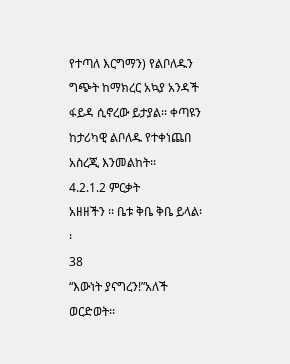የተጣለ እርግማን) የልቦለዱን ግጭት ከማክረር አኳያ አንዳች
ፋይዳ ሲኖረው ይታያል፡፡ ቀጣዩን ከታሪካዊ ልቦለዱ የተቀነጨበ አስረጂ እንመልከት፡፡
4.2.1.2 ምርቃት
አዘዘችን ፡፡ ቤቱ ቅቤ ቅቤ ይላል፡፡
38
“እውነት ያናግረን!”አለች ወርድወት፡፡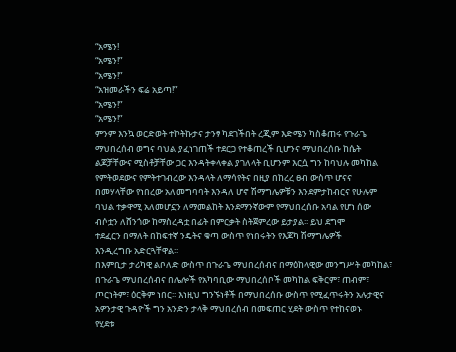“አሜን!
“አሜን!”
“አሜን!”
“አዝመራችን ፍሬ አይጣ!”
“አሜን!”
“አሜን!”
ምንም እንኳ ወርድወት ተኮትኩታና ታንፃ ካደገችበት ረጂም እድሜን ካስቆጠሩ የጉራጌ
ማህበረሰብ ወግና ባህል ያፈነገጠች ተደርጋ የተቆጠረች ቢሆንና ማህበረሰቡ ከሴት
ልጆቻቸውና ሚስቶቻቸው ጋር እንዳትቀላቀል ያገለላት ቢሆንም እርሷ ግን ከባህሉ መካከል
የምትወደውና የምትተገብረው እንዳላት ለማሳየትና በዚያ በከረረ ፀብ ውስጥ ሆናና
በመሃላቸው የነበረው አለመግባባት እንዳለ ሆኖ ሽማግሌዎቹን እንደምታከብርና የሁሉም
ባህል ተቃዋሚ አለመሆኗን ለማመልከት እንደማንኛውም የማህበረሰቡ አባል የሆነ ሰው
ብሶቷን ለሸንጎው ከማስረዳቷ በፊት በምርቃት ስትጀምረው ይታያል፡፡ ይህ ደግሞ
ተደፈርን በማለት በከፍተኛ ንዴትና ቁጣ ውስጥ የነበሩትን የእጆካ ሽማግሌዎች
እንዲረግቡ አድርጓቸዋል፡፡
በእምቢታ ታሪካዊ ልቦለድ ውስጥ በጉራጌ ማህበረሰብና በማዕከላዊው መንግሥት መካከል፣
በጉራጌ ማህበረሰብና በሌሎች የአካባቢው ማህበረሰቦች መካከል ፍቅርም፣ ጠብም፣
ጦርነትም፣ ዕርቅም ነበር፡፡ እነዚህ ግንኙነቶች በማህበረሰቡ ውስጥ የሚፈጥሩትን አሉታዊና
አዎንታዊ ጉዳዮች ግን አንድን ታላቅ ማህበረሰብ በመፍጠር ሂደት ውስጥ የተከናወኑ
የሂደቱ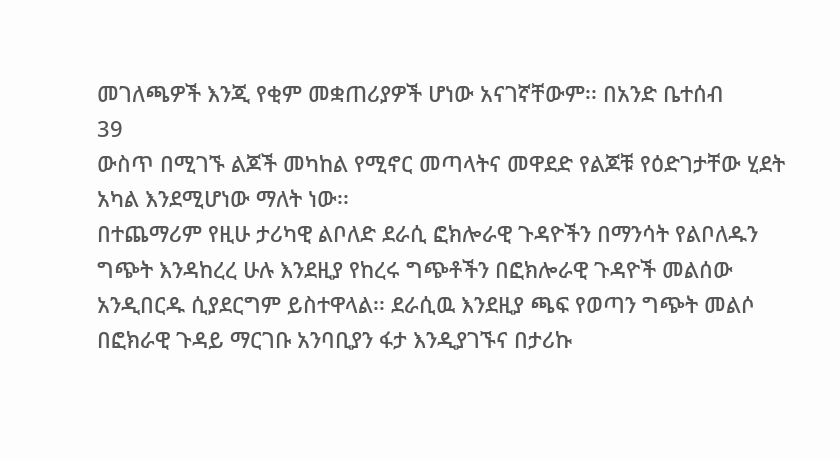መገለጫዎች እንጂ የቂም መቋጠሪያዎች ሆነው አናገኛቸውም፡፡ በአንድ ቤተሰብ
39
ውስጥ በሚገኙ ልጆች መካከል የሚኖር መጣላትና መዋደድ የልጆቹ የዕድገታቸው ሂደት
አካል እንደሚሆነው ማለት ነው፡፡
በተጨማሪም የዚሁ ታሪካዊ ልቦለድ ደራሲ ፎክሎራዊ ጉዳዮችን በማንሳት የልቦለዱን
ግጭት እንዳከረረ ሁሉ እንደዚያ የከረሩ ግጭቶችን በፎክሎራዊ ጉዳዮች መልሰው
አንዲበርዱ ሲያደርግም ይስተዋላል፡፡ ደራሲዉ እንደዚያ ጫፍ የወጣን ግጭት መልሶ
በፎክራዊ ጉዳይ ማርገቡ አንባቢያን ፋታ እንዲያገኙና በታሪኩ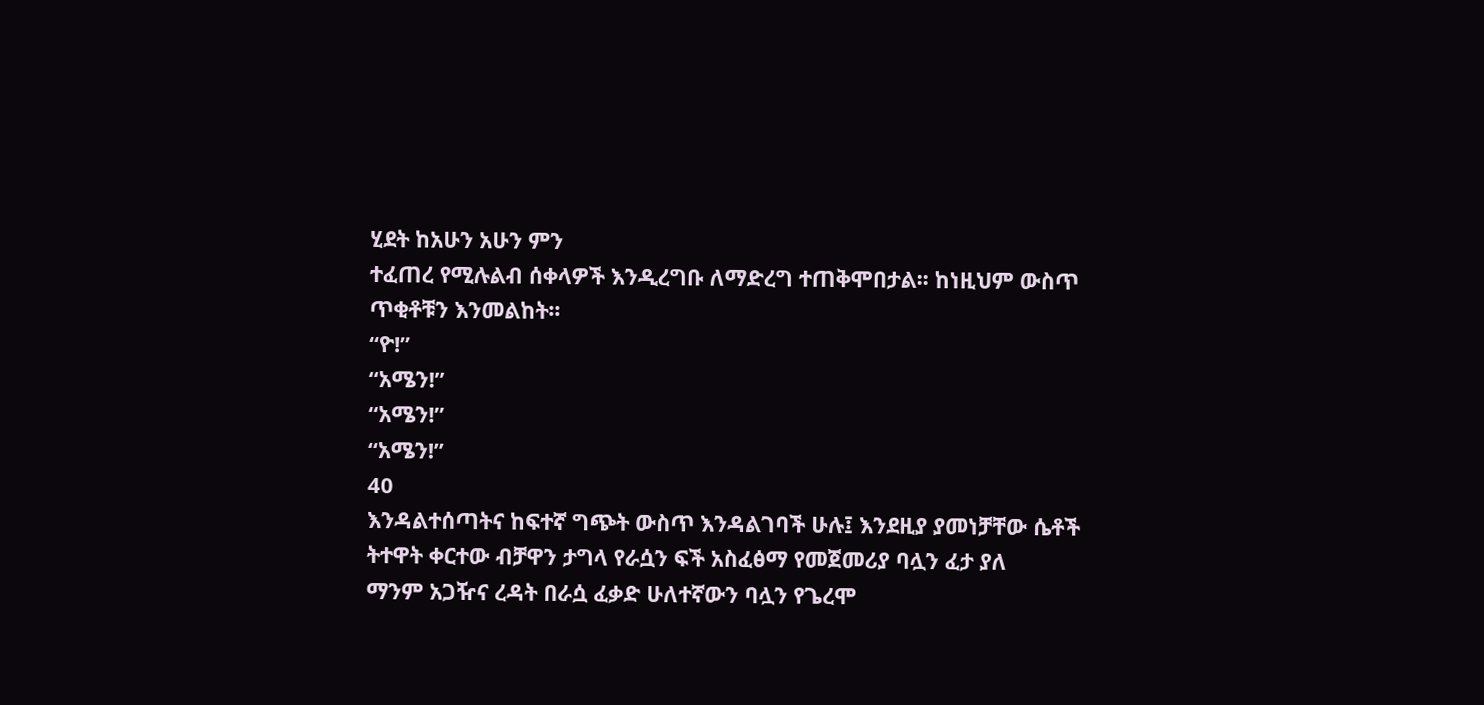ሂደት ከአሁን አሁን ምን
ተፈጠረ የሚሉልብ ሰቀላዎች እንዲረግቡ ለማድረግ ተጠቅሞበታል፡፡ ከነዚህም ውስጥ
ጥቂቶቹን እንመልከት፡፡
“ዮ!”
“አሜን!”
“አሜን!”
“አሜን!”
40
እንዳልተሰጣትና ከፍተኛ ግጭት ውስጥ እንዳልገባች ሁሉ፤ እንደዚያ ያመነቻቸው ሴቶች
ትተዋት ቀርተው ብቻዋን ታግላ የራሷን ፍች አስፈፅማ የመጀመሪያ ባሏን ፈታ ያለ
ማንም አጋዥና ረዳት በራሷ ፈቃድ ሁለተኛውን ባሏን የጌረሞ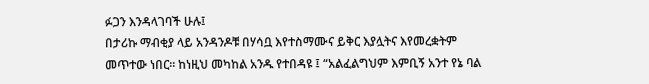ፉጋን እንዳላገባች ሁሉ፤
በታሪኩ ማብቂያ ላይ አንዳንዶቹ በሃሳቧ እየተስማሙና ይቅር እያሏትና እየመረቋትም
መጥተው ነበር፡፡ ከነዚህ መካከል አንዱ የተበዳዩ ፤ “አልፈልግህም እምቢኝ አንተ የኔ ባል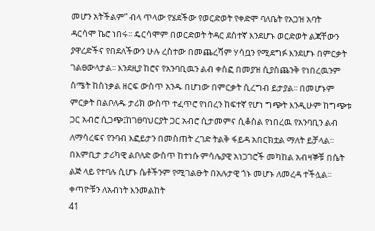መሆን አትችልም” ብላ ጥላው የሄደችው የወርድወት የቀድሞ ባለቤት የአጋዝ አባት
ዳርሳሞ ኬሮ ነበሩ፡፡ ዴርሳሞም በወርድወት ትዳር ደስተኛ እንደሆኑ ወርድወት ልጃቸውን
ያዋረድችና የበደለችውን ሁሉ ረስተው በመጨረሻም ሃሳቧን የሚደግፉ እንደሆኑ በምርቃት
ገልፀውላታል፡፡ እንደዚያ ከሮና የአንባቢዉን ልብ ቀስፎ በመያዝ ሲያስጨንቅ የነበረዉንም
ስሜት ከስነቃል ዘርፍ ውስጥ አንዱ በሆነው በምርቃት ሲረግብ ይታያል፡፡ በመሆኑም
ምርቃት በልቦለዱ ታሪክ ውስጥ ተፈጥሮ የነበረን ከፍተኛ የሆነ ግጭት እንዲሁም ከግጭቱ
ጋር አብሮ ሲጋጭ፤ከገፀባህርያት ጋር አብሮ ሲታመምና ሲቆስል የነበረዉ የአንባቢን ልብ
ለማሳረፍና የንባብ እፎይታን በመስጠት ረገድ ትልቅ ፋይዳ አበርክቷል ማለት ይቻላል፡፡
በእምቢታ ታሪካዊ ልቦለድ ውስጥ ከተነሱ ምሳሌያዊ አነጋገሮች መካከል አብዛኞቹ በሴት
ልጅ ላይ የተባሉ ሲሆኑ ሴቶችንም የሚገልፁት በአሉታዊ ጎኑ መሆኑ ለመረዳ ተችሏል፡፡
ቀጣዮቹን ለአብነት እንመልከት
41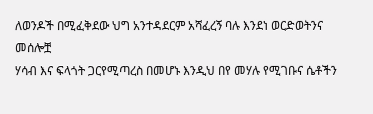ለወንዶች በሚፈቅደው ህግ አንተዳደርም አሻፈረኝ ባሉ እንደነ ወርድወትንና መሰሎቿ
ሃሳብ እና ፍላጎት ጋርየሚጣረስ በመሆኑ እንዲህ በየ መሃሉ የሚገቡና ሴቶችን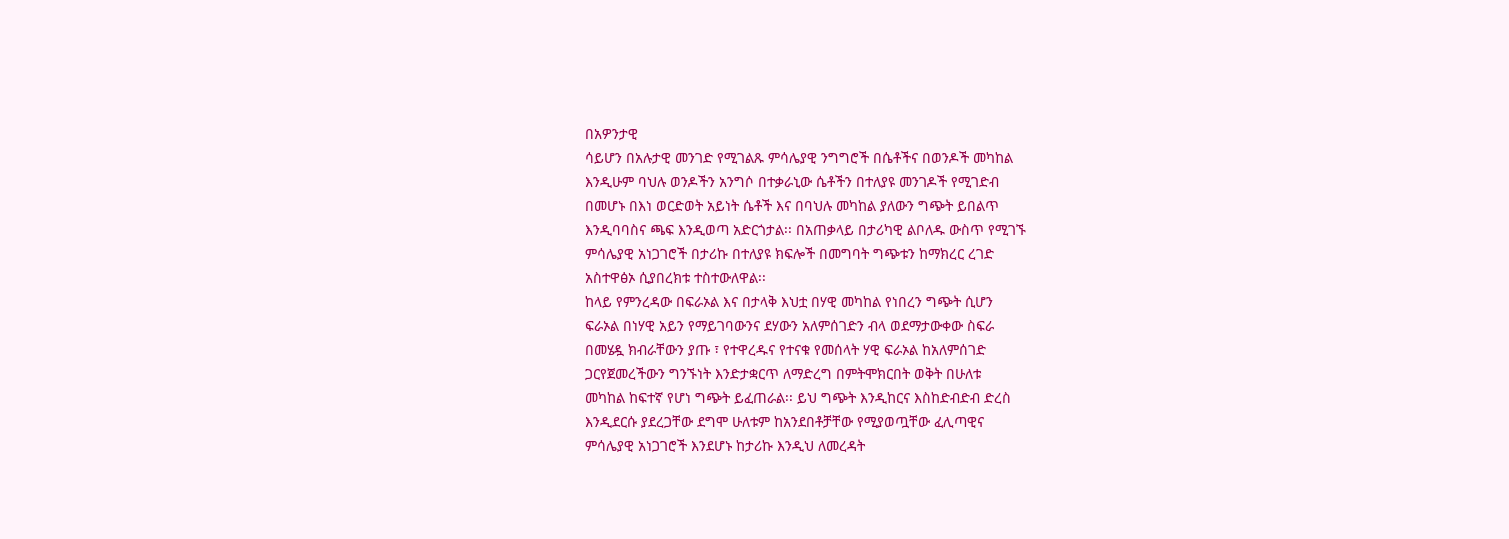በአዎንታዊ
ሳይሆን በአሉታዊ መንገድ የሚገልጹ ምሳሌያዊ ንግግሮች በሴቶችና በወንዶች መካከል
እንዲሁም ባህሉ ወንዶችን አንግሶ በተቃራኒው ሴቶችን በተለያዩ መንገዶች የሚገድብ
በመሆኑ በእነ ወርድወት አይነት ሴቶች እና በባህሉ መካከል ያለውን ግጭት ይበልጥ
እንዲባባስና ጫፍ እንዲወጣ አድርጎታል፡፡ በአጠቃላይ በታሪካዊ ልቦለዱ ውስጥ የሚገኙ
ምሳሌያዊ አነጋገሮች በታሪኩ በተለያዩ ክፍሎች በመግባት ግጭቱን ከማክረር ረገድ
አስተዋፅኦ ሲያበረክቱ ተስተውለዋል፡፡
ከላይ የምንረዳው በፍራኦል እና በታላቅ እህቷ በሃዊ መካከል የነበረን ግጭት ሲሆን
ፍራኦል በነሃዊ አይን የማይገባውንና ደሃውን አለምሰገድን ብላ ወደማታውቀው ስፍራ
በመሄዷ ክብራቸውን ያጡ ፣ የተዋረዱና የተናቁ የመሰላት ሃዊ ፍራኦል ከአለምሰገድ
ጋርየጀመረችውን ግንኙነት እንድታቋርጥ ለማድረግ በምትሞክርበት ወቅት በሁለቱ
መካከል ከፍተኛ የሆነ ግጭት ይፈጠራል፡፡ ይህ ግጭት እንዲከርና እስከድብድብ ድረስ
እንዲደርሱ ያደረጋቸው ደግሞ ሁለቱም ከአንደበቶቻቸው የሚያወጧቸው ፈሊጣዊና
ምሳሌያዊ አነጋገሮች እንደሆኑ ከታሪኩ እንዲህ ለመረዳት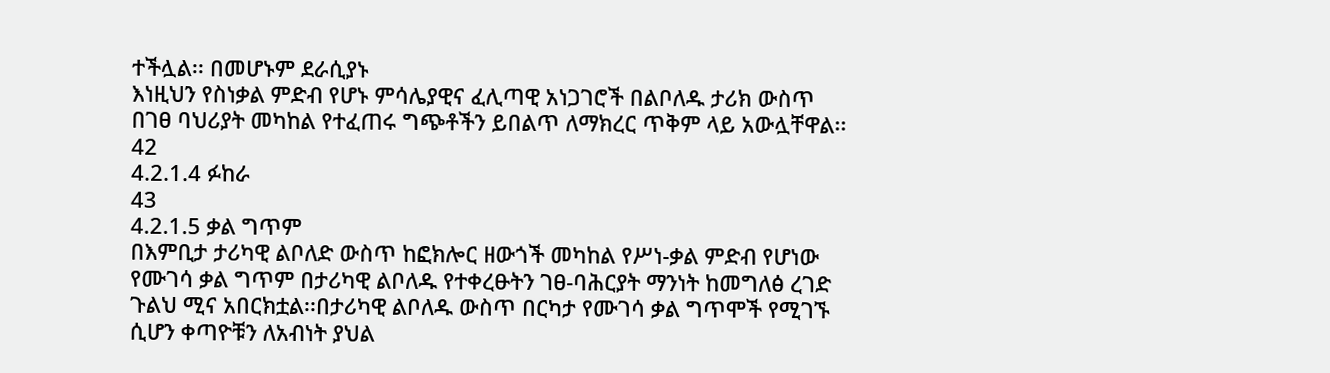ተችሏል፡፡ በመሆኑም ደራሲያኑ
እነዚህን የስነቃል ምድብ የሆኑ ምሳሌያዊና ፈሊጣዊ አነጋገሮች በልቦለዱ ታሪክ ውስጥ
በገፀ ባህሪያት መካከል የተፈጠሩ ግጭቶችን ይበልጥ ለማክረር ጥቅም ላይ አውሏቸዋል፡፡
42
4.2.1.4 ፉከራ
43
4.2.1.5 ቃል ግጥም
በእምቢታ ታሪካዊ ልቦለድ ውስጥ ከፎክሎር ዘውጎች መካከል የሥነ-ቃል ምድብ የሆነው
የሙገሳ ቃል ግጥም በታሪካዊ ልቦለዱ የተቀረፁትን ገፀ-ባሕርያት ማንነት ከመግለፅ ረገድ
ጉልህ ሚና አበርክቷል፡፡በታሪካዊ ልቦለዱ ውስጥ በርካታ የሙገሳ ቃል ግጥሞች የሚገኙ
ሲሆን ቀጣዮቹን ለአብነት ያህል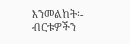እንመልከት፡-
ብርቱዎችን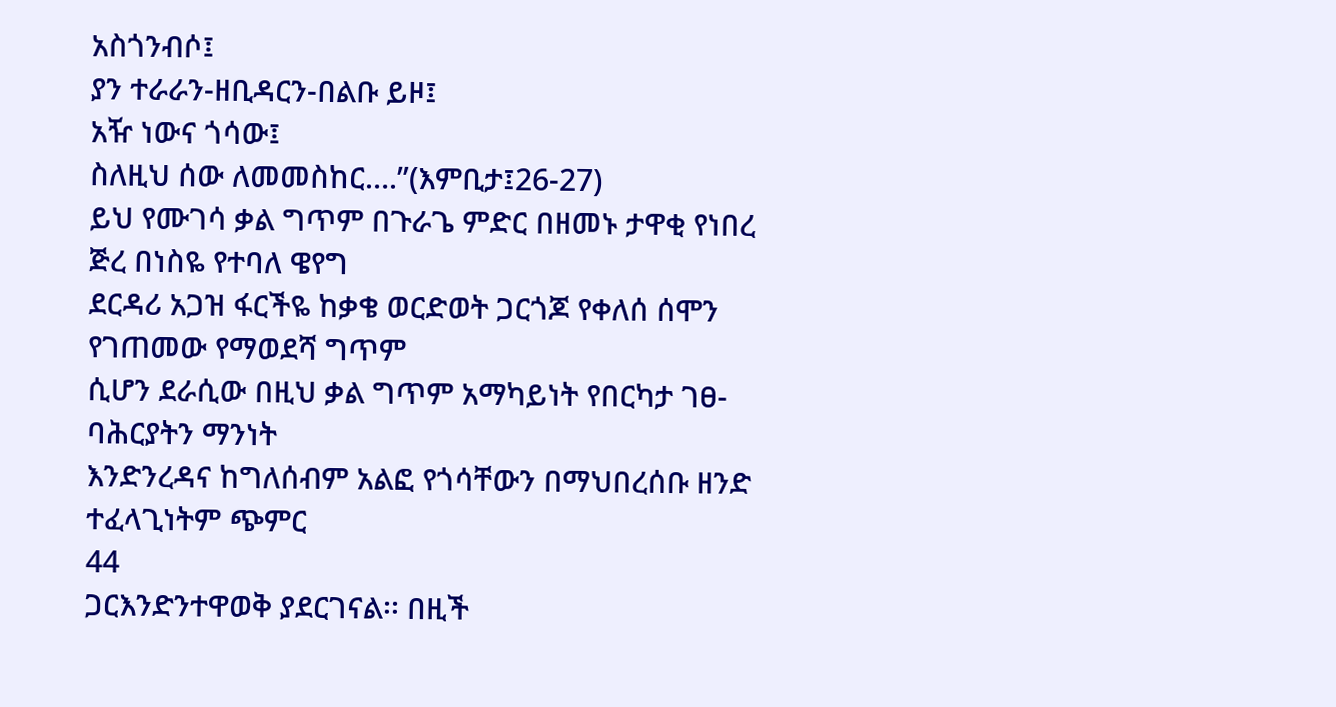አስጎንብሶ፤
ያን ተራራን-ዘቢዳርን-በልቡ ይዞ፤
አዥ ነውና ጎሳው፤
ስለዚህ ሰው ለመመስከር….”(እምቢታ፤26-27)
ይህ የሙገሳ ቃል ግጥም በጉራጌ ምድር በዘመኑ ታዋቂ የነበረ ጅረ በነስዬ የተባለ ዌየግ
ደርዳሪ አጋዝ ፋርችዬ ከቃቄ ወርድወት ጋርጎጆ የቀለሰ ሰሞን የገጠመው የማወደሻ ግጥም
ሲሆን ደራሲው በዚህ ቃል ግጥም አማካይነት የበርካታ ገፀ-ባሕርያትን ማንነት
እንድንረዳና ከግለሰብም አልፎ የጎሳቸውን በማህበረሰቡ ዘንድ ተፈላጊነትም ጭምር
44
ጋርእንድንተዋወቅ ያደርገናል፡፡ በዚች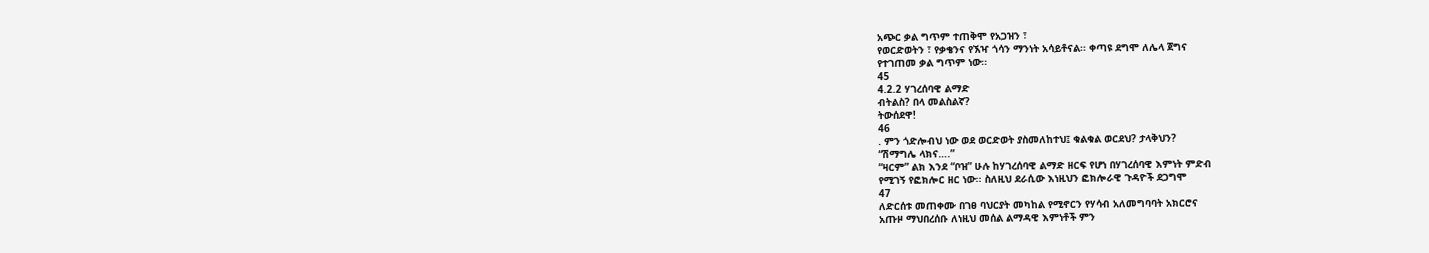አጭር ቃል ግጥም ተጠቅሞ የአጋዝን ፣
የወርድወትን ፣ የቃቄንና የኧዣ ጎሳን ማንነት አሳይቶናል፡፡ ቀጣዩ ደግሞ ለሌላ ጀግና
የተገጠመ ቃል ግጥም ነው፡፡
45
4.2.2 ሃገረሰባዊ ልማድ
ብትልስ? በላ መልስልኛ?
ትውሰደዋ!
46
. ምን ጎድሎብህ ነው ወደ ወርድወት ያስመለከተህ፤ ቁልቁል ወርደህ? ታላቅህን?
“ሽማግሌ ላክና….”
“ዛርም” ልክ እንደ “ቦዝ” ሁሉ ከሃገረሰባዊ ልማድ ዘርፍ የሆነ በሃገረሰባዊ እምነት ምድብ
የሚገኝ የፎክሎር ዘር ነው፡፡ ስለዚህ ደራሲው እነዚህን ፎክሎራዊ ጉዳዮች ደጋግሞ
47
ለድርሰቱ መጠቀሙ በገፀ ባህርያት መካከል የሚኖርን የሃሳብ አለመግባባት አክርሮና
አጡዞ ማህበረሰቡ ለነዚህ መሰል ልማዳዊ እምነቶች ምን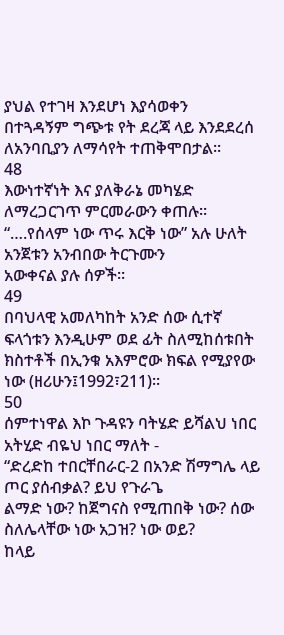ያህል የተገዛ እንደሆነ እያሳወቀን
በተጓዳኝም ግጭቱ የት ደረጃ ላይ እንደደረሰ ለአንባቢያን ለማሳየት ተጠቅሞበታል፡፡
48
እውነተኛነት እና ያለቅራኔ መካሄድ ለማረጋርገጥ ምርመራውን ቀጠሉ፡፡
“….የሰላም ነው ጥሩ እርቅ ነው” አሉ ሁለት አንጀቱን አንብበው ትርጉሙን
አውቀናል ያሉ ሰዎች፡፡
49
በባህላዊ አመለካከት አንድ ሰው ሲተኛ ፍላጎቱን እንዲሁም ወደ ፊት ስለሚከሰቱበት
ክስተቶች በኢንቁ አእምሮው ክፍል የሚያየው ነው (ዘሪሁን፤1992፣211)፡፡
50
ሰምተነዋል እኮ ጉዳዩን ባትሄድ ይሻልህ ነበር አትሂድ ብዬህ ነበር ማለት -
“ድረድከ ተበርቸበራር-2 በአንድ ሽማግሌ ላይ ጦር ያሰብቃል? ይህ የጉራጌ
ልማድ ነው? ከጀግናስ የሚጠበቅ ነው? ሰው ስለሌላቸው ነው አጋዝ? ነው ወይ?
ከላይ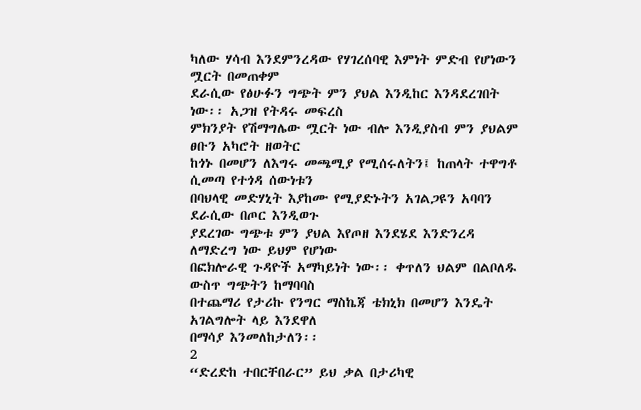ካለው ሃሳብ እንደምንረዳው የሃገረሰባዊ እምነት ምድብ የሆነውን ሟርት በመጠቀም
ደራሲው የፅሁፉን ግጭት ምን ያህል እንዲከር እንዳደረገበት ነው፡፡ አጋዝ የትዳሩ መፍረስ
ምክንያት የሽማግሌው ሟርት ነው ብሎ እንዲያስብ ምን ያህልም ፀቡን አካሮት ዘወትር
ከጎኑ በመሆን ለእግሩ መጫሚያ የሚሰሩለትን፤ ከጠላት ተዋግቶ ሲመጣ የተጎዳ ሰውነቱን
በባህላዊ መድሃኒት እያከሙ የሚያድኑትን አገልጋዩን አባባን ደራሲው በጦር እንዲወጉ
ያደረገው ግጭቱ ምን ያህል እየጦዘ እንደሄደ እንድንረዳ ለማድረግ ነው ይህም የሆነው
በፎክሎራዊ ጉዳዮች አማካይነት ነው፡፡ ቀጥለን ህልም በልቦለዱ ውስጥ ግጭትን ከማባባስ
በተጨማሪ የታሪኩ የንግር ማስኬጃ ቴክኒክ በመሆን እንዴት አገልግሎት ላይ እንደዋለ
በማሳያ እንመለከታለን፡፡
2
“ድረድከ ተበርቸበራር” ይህ ቃል በታሪካዊ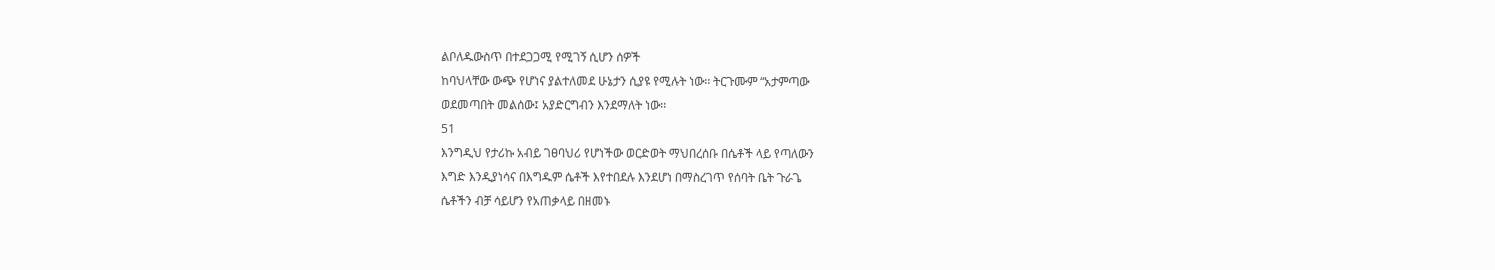ልቦለዱውስጥ በተደጋጋሚ የሚገኝ ሲሆን ሰዎች
ከባህላቸው ውጭ የሆነና ያልተለመደ ሁኔታን ሲያዩ የሚሉት ነው፡፡ ትርጉሙም “አታምጣው
ወደመጣበት መልሰው፤ አያድርግብን እንደማለት ነው፡፡
51
እንግዲህ የታሪኩ አብይ ገፀባህሪ የሆነችው ወርድወት ማህበረሰቡ በሴቶች ላይ የጣለውን
እግድ እንዲያነሳና በእግዱም ሴቶች እየተበደሉ እንደሆነ በማስረገጥ የሰባት ቤት ጉራጌ
ሴቶችን ብቻ ሳይሆን የአጠቃላይ በዘመኑ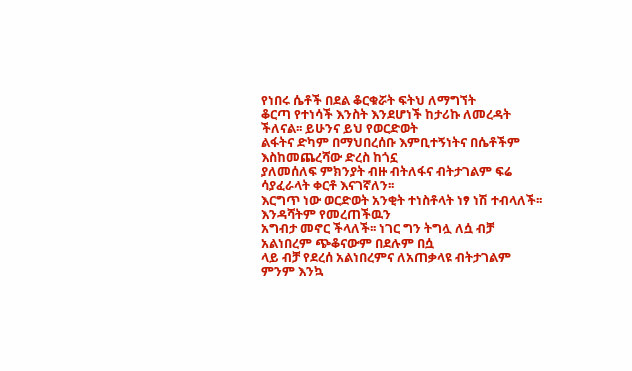የነበሩ ሴቶች በደል ቆርቁሯት ፍትህ ለማግኘት
ቆርጣ የተነሳች እንስት እንደሆነች ከታሪኩ ለመረዳት ችለናል፡፡ ይሁንና ይህ የወርድወት
ልፋትና ድካም በማህበረሰቡ እምቢተኝነትና በሴቶችም እስከመጨረሻው ድረስ ከጎኗ
ያለመሰለፍ ምክንያት ብዙ ብትለፋና ብትታገልም ፍሬ ሳያፈራላት ቀርቶ እናገኛለን፡፡
እርግጥ ነው ወርድወት አንቂት ተነስቶላት ነፃ ነሽ ተብላለች፡፡ እንዳሻትም የመረጠችዉን
አግብታ መኖር ችላለች፡፡ ነገር ግን ትግሏ ለሷ ብቻ አልነበረም ጭቆናውም በደሉም በሷ
ላይ ብቻ የደረሰ አልነበረምና ለአጠቃላዩ ብትታገልም ምንም እንኳ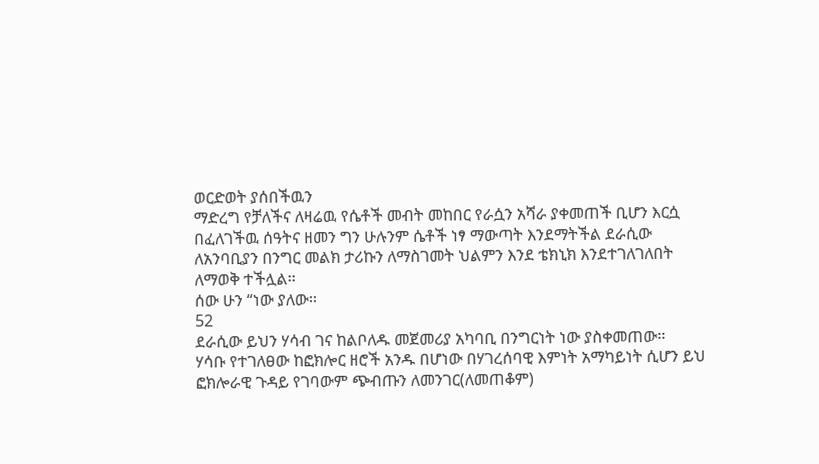ወርድወት ያሰበችዉን
ማድረግ የቻለችና ለዛሬዉ የሴቶች መብት መከበር የራሷን አሻራ ያቀመጠች ቢሆን እርሷ
በፈለገችዉ ሰዓትና ዘመን ግን ሁሉንም ሴቶች ነፃ ማውጣት እንደማትችል ደራሲው
ለአንባቢያን በንግር መልክ ታሪኩን ለማስገመት ህልምን እንደ ቴክኒክ እንደተገለገለበት
ለማወቅ ተችሏል፡፡
ሰው ሁን “ነው ያለው፡፡
52
ደራሲው ይህን ሃሳብ ገና ከልቦለዱ መጀመሪያ አካባቢ በንግርነት ነው ያስቀመጠው፡፡
ሃሳቡ የተገለፀው ከፎክሎር ዘሮች አንዱ በሆነው በሃገረሰባዊ እምነት አማካይነት ሲሆን ይህ
ፎክሎራዊ ጉዳይ የገባውም ጭብጡን ለመንገር(ለመጠቆም)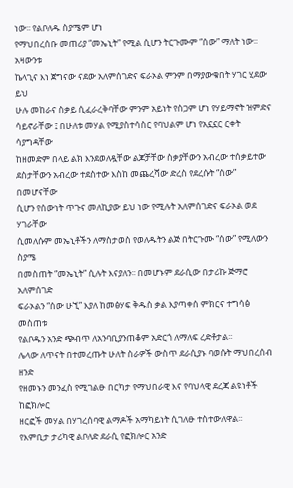ነው፡፡ የልቦለዱ ስያሜም ሆነ
የማህበረሰቡ መጠሪያ “መኤኒት” የሚል ሲሆን ትርጉሙም “ሰው” ማለት ነው፡፡ አዛውንቱ
ኬላጊና እነ ጀግናው ናደው አለምሰገድና ፍራኦል ምንም በማያውቁበት ሃገር ሂደው ይህ
ሁሉ መከራና ስቃይ ሲፈራረቅባቸው ምንም አይነት የስጋም ሆነ የሃይማኖት ዝምድና
ሳይኖራቸው ፤ በሁለቱ መሃል የሚያስተሳስር የባህልም ሆነ የአኗኗር ርቀት ሳያግዳቸው
ከዘመድም በላይ ልክ እንደወለዷቸው ልጆቻቸው ስቃያቸውን አብረው ተሰቃይተው
ደስታቸውን አብረው ተደስተው እስከ መጨረሻው ድረስ የደረሱት “ሰው” በመሆናቸው
ሲሆን የሰውነት ጥጉና መለኪያው ይህ ነው የሚሉት አለምሰገድና ፍራኦል ወደ ሃገራቸው
ሲመለሱም መኤኒቶችን ለማስታወስ የወለዱትን ልጅ በትርጉሙ “ሰው” የሚለውን ስያሜ
በመስጠት “መኤኒት” ሲሉት እናያለን፡፡ በመሆኑም ደራሲው በታሪኩ ጅማሮ አለምሰገድ
ፍራኦልን “ሰው ሁኚ” እያለ ከመፅሃፍ ቅዱስ ቃል እያጣቀሰ ምክርና ተግሳፅ መስጠቱ
የልቦዱን አንድ ጭብጥ ለአንባቢያንጠቆም አድርጎ ለማለፍ ረድቶታል፡፡
ሌላው ለጥናት በተመረጡት ሁለት ስራዎች ውስጥ ደራሲያኑ ባወሱት ማህበረሰብ ዘንድ
የዘመኑን መንፈስ የሚገልፁ በርካታ የማህበራዊ እና የባህላዊ ደረጃ ልዩነቶች ከፎክሎር
ዘርፎች መሃል በሃገረሰባዊ ልማዶች አማካይነት ሲገለፁ ተስተውለዋል፡፡
የእምቢታ ታሪካዊ ልቦለድ ደራሲ የፎክሎር አንድ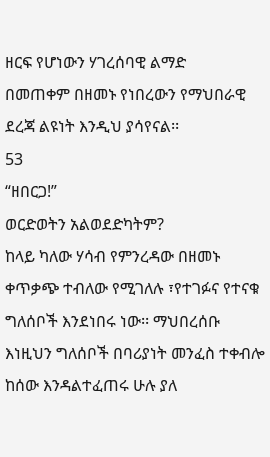ዘርፍ የሆነውን ሃገረሰባዊ ልማድ
በመጠቀም በዘመኑ የነበረውን የማህበራዊ ደረጃ ልዩነት እንዲህ ያሳየናል፡፡
53
“ዘበርጋ!”
ወርድወትን አልወደድካትም?
ከላይ ካለው ሃሳብ የምንረዳው በዘመኑ ቀጥቃጭ ተብለው የሚገለሉ ፣የተገፉና የተናቁ
ግለሰቦች እንደነበሩ ነው፡፡ ማህበረሰቡ እነዚህን ግለሰቦች በባሪያነት መንፈስ ተቀብሎ
ከሰው እንዳልተፈጠሩ ሁሉ ያለ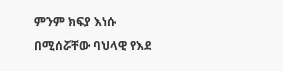ምንም ክፍያ እነሱ በሚሰሯቸው ባህላዊ የእደ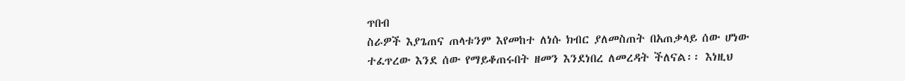ጥበብ
ስራዎች እያጌጠና ጠላቱንም እየመከተ ለነሱ ክብር ያለመስጠት በአጠቃላይ ሰው ሆነው
ተፈጥረው እንደ ሰው የማይቆጠሩበት ዘመን እንደነበረ ለመረዳት ችለናል፡፡ እነዚህ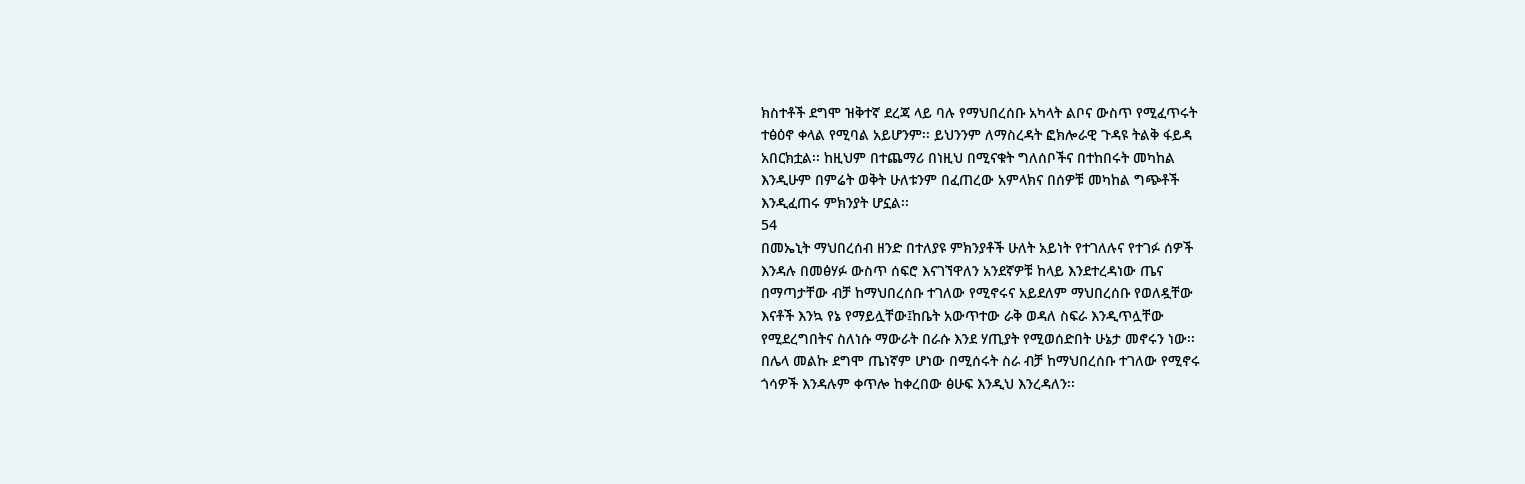ክስተቶች ደግሞ ዝቅተኛ ደረጃ ላይ ባሉ የማህበረሰቡ አካላት ልቦና ውስጥ የሚፈጥሩት
ተፅዕኖ ቀላል የሚባል አይሆንም፡፡ ይህንንም ለማስረዳት ፎክሎራዊ ጉዳዩ ትልቅ ፋይዳ
አበርክቷል፡፡ ከዚህም በተጨማሪ በነዚህ በሚናቁት ግለሰቦችና በተከበሩት መካከል
እንዲሁም በምሬት ወቅት ሁለቱንም በፈጠረው አምላክና በሰዎቹ መካከል ግጭቶች
እንዲፈጠሩ ምክንያት ሆኗል፡፡
54
በመኤኒት ማህበረሰብ ዘንድ በተለያዩ ምክንያቶች ሁለት አይነት የተገለሉና የተገፉ ሰዎች
እንዳሉ በመፅሃፉ ውስጥ ሰፍሮ እናገኘዋለን አንደኛዎቹ ከላይ እንደተረዳነው ጤና
በማጣታቸው ብቻ ከማህበረሰቡ ተገለው የሚኖሩና አይደለም ማህበረሰቡ የወለዷቸው
እናቶች እንኳ የኔ የማይሏቸው፤ከቤት አውጥተው ራቅ ወዳለ ስፍራ እንዲጥሏቸው
የሚደረግበትና ስለነሱ ማውራት በራሱ እንደ ሃጢያት የሚወሰድበት ሁኔታ መኖሩን ነው፡፡
በሌላ መልኩ ደግሞ ጤነኛም ሆነው በሚሰሩት ስራ ብቻ ከማህበረሰቡ ተገለው የሚኖሩ
ጎሳዎች እንዳሉም ቀጥሎ ከቀረበው ፅሁፍ እንዲህ እንረዳለን፡፡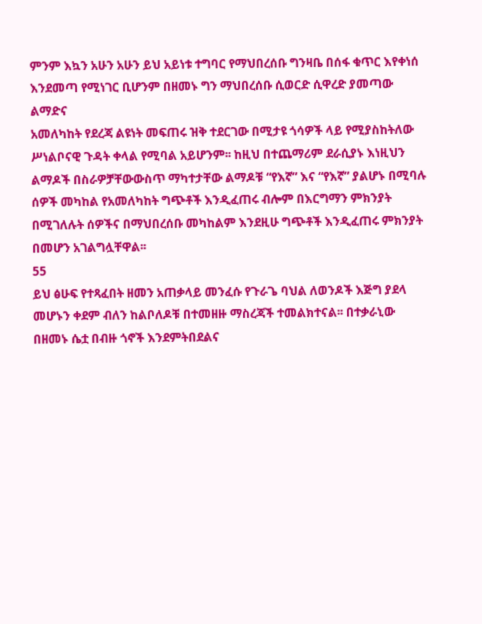ምንም እኳን አሁን አሁን ይህ አይነቱ ተግባር የማህበረሰቡ ግንዛቤ በሰፋ ቁጥር እየቀነሰ
እንደመጣ የሚነገር ቢሆንም በዘመኑ ግን ማህበረሰቡ ሲወርድ ሲዋረድ ያመጣው ልማድና
አመለካከት የደረጃ ልዩነት መፍጠሩ ዝቅ ተደርገው በሚታዩ ጎሳዎች ላይ የሚያስከትለው
ሥነልቦናዊ ጉዳት ቀላል የሚባል አይሆንም፡፡ ከዚህ በተጨማሪም ደራሲያኑ እነዚህን
ልማዶች በስራዎቻቸውውስጥ ማካተታቸው ልማዶቹ “የእኛ” እና “የእኛ” ያልሆኑ በሚባሉ
ሰዎች መካከል የአመለካከት ግጭቶች እንዲፈጠሩ ብሎም በእርግማን ምክንያት
በሚገለሉት ሰዎችና በማህበረሰቡ መካከልም እንደዚሁ ግጭቶች እንዲፈጠሩ ምክንያት
በመሆን አገልግሏቸዋል፡፡
55
ይህ ፅሁፍ የተጻፈበት ዘመን አጠቃላይ መንፈሱ የጉራጌ ባህል ለወንዶች እጅግ ያደላ
መሆኑን ቀደም ብለን ከልቦለዶቹ በተመዘዙ ማስረጃች ተመልክተናል፡፡ በተቃራኒው
በዘመኑ ሴቷ በብዙ ጎኖች እንደምትበደልና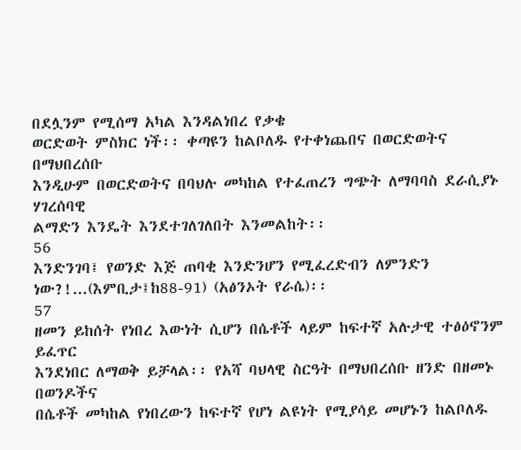በደሏንም የሚሰማ አካል እንዳልነበረ የቃቄ
ወርድወት ምስክር ነች፡፡ ቀጣዩን ከልቦለዱ የተቀነጨበና በወርድወትና በማህበረሰቡ
እንዲሁም በወርድወትና በባህሉ መካከል የተፈጠረን ግጭት ለማባባስ ደራሲያኑ ሃገረሰባዊ
ልማድን እንዴት እንደተገለገለበት እንመልከት፡፡
56
እንድንገባ፤ የወንድ እጅ ጠባቂ እንድንሆን የሚፈረድብን ለምንድን
ነው?!...(እምቢታ፤ከ88-91) (አፅንኦት የራሴ)፡፡
57
ዘመን ይከሰት የነበረ እውነት ሲሆን በሴቶች ላይም ከፍተኛ አሉታዊ ተፅዕኖንም ይፈጥር
እንደነበር ለማወቅ ይቻላል፡፡ የአሻ ባህላዊ ስርዓት በማህበረሰቡ ዘንድ በዘመኑ በወንዶችና
በሴቶች መካከል የነበረውን ከፍተኛ የሆነ ልዩነት የሚያሳይ መሆኑን ከልቦለዱ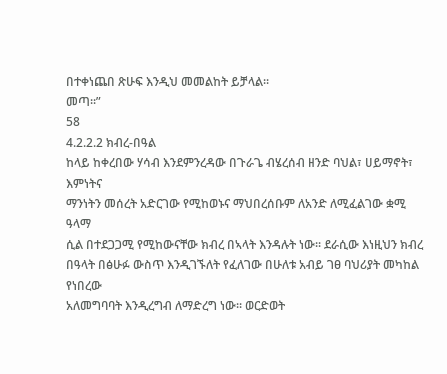በተቀነጨበ ጽሁፍ እንዲህ መመልከት ይቻላል፡፡
መጣ፡፡”
58
4.2.2.2 ክብረ-በዓል
ከላይ ከቀረበው ሃሳብ እንደምንረዳው በጉራጌ ብሄረሰብ ዘንድ ባህል፣ ሀይማኖት፣ እምነትና
ማንነትን መሰረት አድርገው የሚከወኑና ማህበረሰቡም ለአንድ ለሚፈልገው ቋሚ ዓላማ
ሲል በተደጋጋሚ የሚከውናቸው ክብረ በኣላት እንዳሉት ነው፡፡ ደራሲው እነዚህን ክብረ
በዓላት በፅሁፉ ውስጥ እንዲገኙለት የፈለገው በሁለቱ አብይ ገፀ ባህሪያት መካከል የነበረው
አለመግባባት እንዲረግብ ለማድረግ ነው፡፡ ወርድወት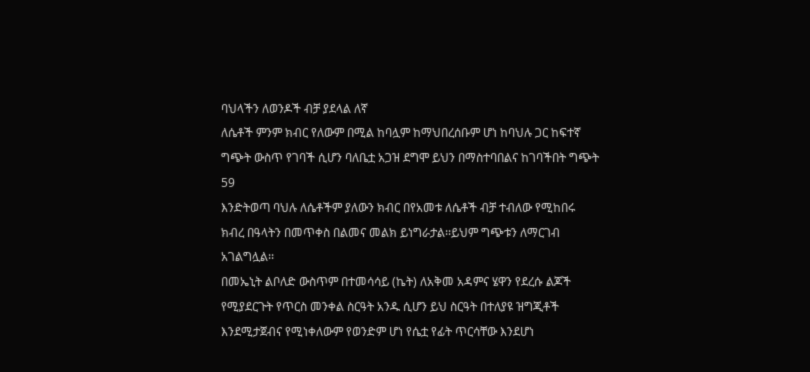ባህላችን ለወንዶች ብቻ ያደላል ለኛ
ለሴቶች ምንም ክብር የለውም በሚል ከባሏም ከማህበረሰቡም ሆነ ከባህሉ ጋር ከፍተኛ
ግጭት ውስጥ የገባች ሲሆን ባለቤቷ አጋዝ ደግሞ ይህን በማስተባበልና ከገባችበት ግጭት
59
እንድትወጣ ባህሉ ለሴቶችም ያለውን ክብር በየአመቱ ለሴቶች ብቻ ተብለው የሚከበሩ
ክብረ በዓላትን በመጥቀስ በልመና መልክ ይነግራታል፡፡ይህም ግጭቱን ለማርገብ
አገልግሏል፡፡
በመኤኒት ልቦለድ ውስጥም በተመሳሳይ (ኬት) ለአቅመ አዳምና ሄዋን የደረሱ ልጆች
የሚያደርጉት የጥርስ መንቀል ስርዓት አንዱ ሲሆን ይህ ስርዓት በተለያዩ ዝግጂቶች
እንደሚታጀብና የሚነቀለውም የወንድም ሆነ የሴቷ የፊት ጥርሳቸው እንደሆነ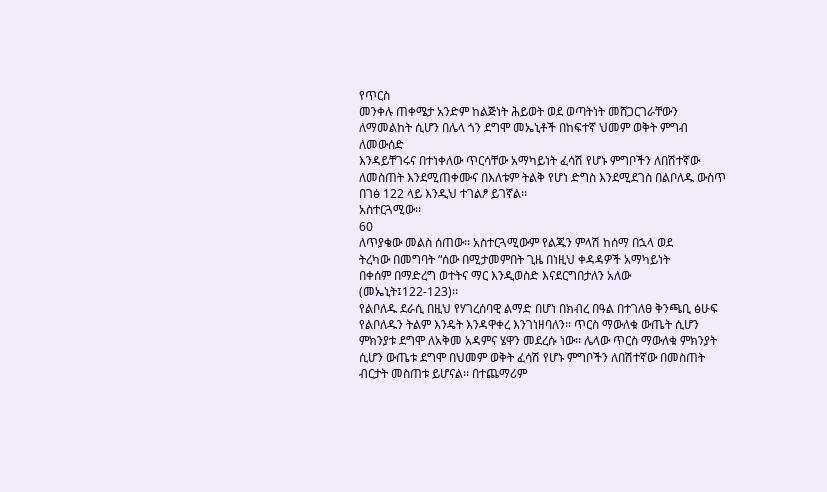የጥርስ
መንቀሉ ጠቀሜታ አንድም ከልጅነት ሕይወት ወደ ወጣትነት መሸጋርገራቸውን
ለማመልከት ሲሆን በሌላ ጎን ደግሞ መኤኒቶች በከፍተኛ ህመም ወቅት ምግብ ለመውሰድ
እንዳይቸገሩና በተነቀለው ጥርሳቸው አማካይነት ፈሳሽ የሆኑ ምግቦችን ለበሽተኛው
ለመስጠት እንደሚጠቀሙና በእለቱም ትልቅ የሆነ ድግስ እንደሚደገስ በልቦለዱ ውስጥ
በገፅ 122 ላይ እንዲህ ተገልፆ ይገኛል፡፡
አስተርጓሚው፡፡
60
ለጥያቄው መልስ ሰጠው፡፡ አስተርጓሚውም የልጁን ምላሽ ከሰማ በኋላ ወደ
ትረካው በመግባት “ሰው በሚታመምበት ጊዜ በነዚህ ቀዳዳዎች አማካይነት
በቀሰም በማድረግ ወተትና ማር እንዲወስድ እናደርግበታለን አለው
(መኤኒት፤122-123)፡፡
የልቦለዱ ደራሲ በዚህ የሃገረሰባዊ ልማድ በሆነ በክብረ በዓል በተገለፀ ቅንጫቢ ፅሁፍ
የልቦለዱን ትልም እንዴት እንዳዋቀረ እንገነዘባለን፡፡ ጥርስ ማውለቁ ውጤት ሲሆን
ምክንያቱ ደግሞ ለአቅመ አዳምና ሄዋን መደረሱ ነው፡፡ ሌላው ጥርስ ማውለቁ ምክንያት
ሲሆን ውጤቱ ደግሞ በህመም ወቅት ፈሳሽ የሆኑ ምግቦችን ለበሽተኛው በመስጠት
ብርታት መስጠቱ ይሆናል፡፡ በተጨማሪም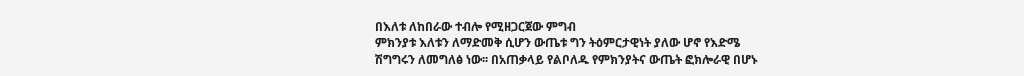በእለቱ ለከበራው ተብሎ የሚዘጋርጀው ምግብ
ምክንያቱ እለቱን ለማድመቅ ሲሆን ውጤቱ ግን ትዕምርታዊነት ያለው ሆኖ የእድሜ
ሽግግሩን ለመግለፅ ነው፡፡ በአጠቃላይ የልቦለዱ የምክንያትና ውጤት ፎክሎራዊ በሆኑ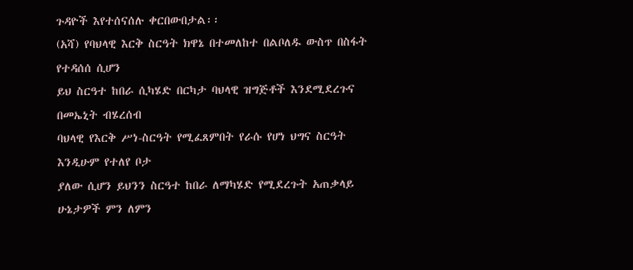ጉዳዮች እየተሰናሰሉ ቀርበውበታል፡፡
(አሻ) የባህላዊ እርቅ ስርዓት ክዋኔ በተመለከተ በልቦለዱ ውስጥ በስፋት የተዳሰሰ ሲሆን
ይህ ስርዓተ ከበራ ሲካሄድ በርካታ ባህላዊ ዝግጅቶች እንደሚደረጉና በመኤኒት ብሄረሰብ
ባህላዊ የእርቅ ሥነ-ስርዓት የሚፈጸምበት የራሱ የሆነ ህግና ስርዓት እንዲሁም የተለየ ቦታ
ያለው ሲሆን ይህንን ስርዓተ ከበራ ለማካሄድ የሚደረጉት አጠቃላይ ሁኔታዎች ምን ለምን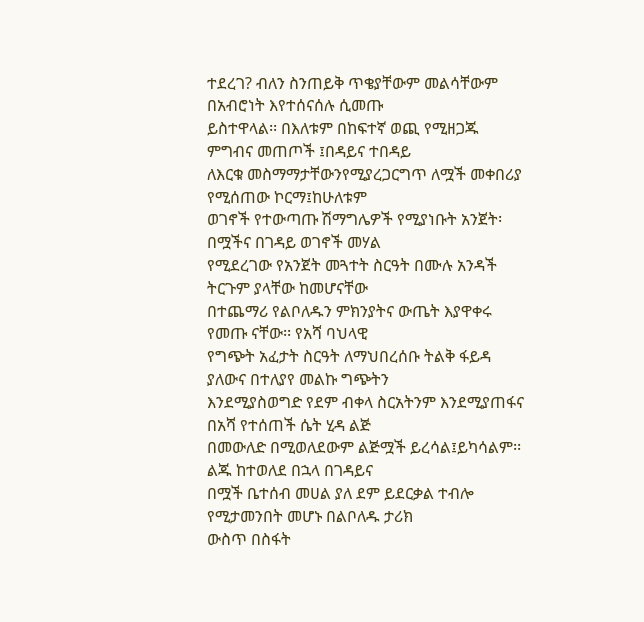ተደረገ? ብለን ስንጠይቅ ጥቄያቸውም መልሳቸውም በአብሮነት እየተሰናሰሉ ሲመጡ
ይስተዋላል፡፡ በእለቱም በከፍተኛ ወጪ የሚዘጋጁ ምግብና መጠጦች ፤በዳይና ተበዳይ
ለእርቁ መስማማታቸውንየሚያረጋርግጥ ለሟች መቀበሪያ የሚሰጠው ኮርማ፤ከሁለቱም
ወገኖች የተውጣጡ ሽማግሌዎች የሚያነቡት አንጀት፡በሟችና በገዳይ ወገኖች መሃል
የሚደረገው የአንጀት መጓተት ስርዓት በሙሉ አንዳች ትርጉም ያላቸው ከመሆናቸው
በተጨማሪ የልቦለዱን ምክንያትና ውጤት እያዋቀሩ የመጡ ናቸው፡፡ የአሻ ባህላዊ
የግጭት አፈታት ስርዓት ለማህበረሰቡ ትልቅ ፋይዳ ያለውና በተለያየ መልኩ ግጭትን
እንደሚያስወግድ የደም ብቀላ ስርአትንም እንደሚያጠፋና በአሻ የተሰጠች ሴት ሂዳ ልጅ
በመውለድ በሚወለደውም ልጅሟች ይረሳል፤ይካሳልም፡፡ልጁ ከተወለደ በኋላ በገዳይና
በሟች ቤተሰብ መሀል ያለ ደም ይደርቃል ተብሎ የሚታመንበት መሆኑ በልቦለዱ ታሪክ
ውስጥ በስፋት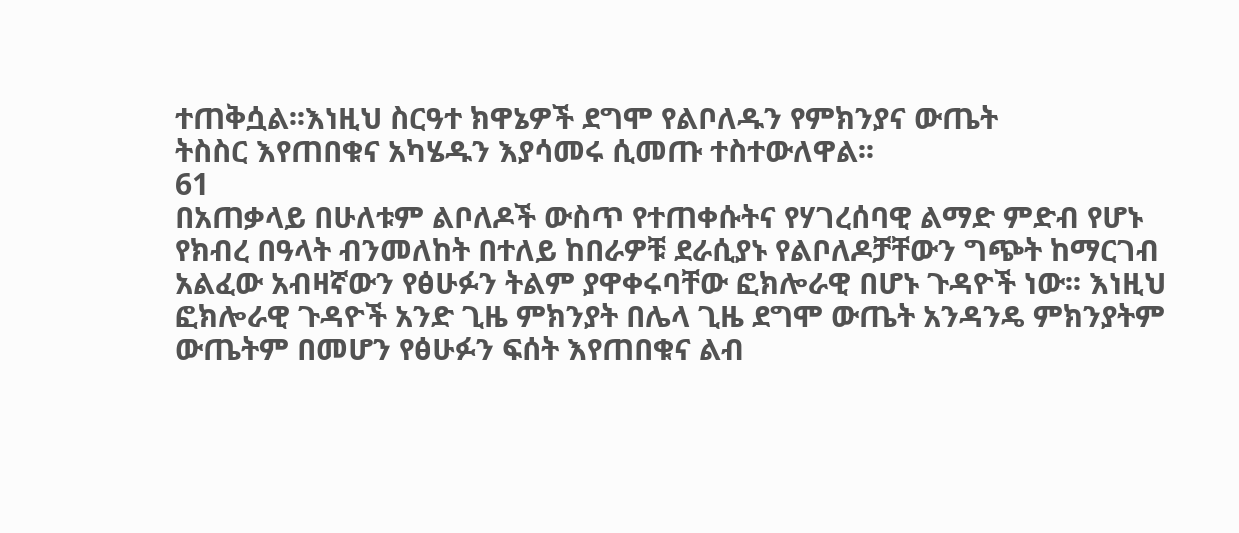ተጠቅሷል፡፡እነዚህ ስርዓተ ክዋኔዎች ደግሞ የልቦለዱን የምክንያና ውጤት
ትስስር እየጠበቁና አካሄዱን እያሳመሩ ሲመጡ ተስተውለዋል፡፡
61
በአጠቃላይ በሁለቱም ልቦለዶች ውስጥ የተጠቀሱትና የሃገረሰባዊ ልማድ ምድብ የሆኑ
የክብረ በዓላት ብንመለከት በተለይ ከበራዎቹ ደራሲያኑ የልቦለዶቻቸውን ግጭት ከማርገብ
አልፈው አብዛኛውን የፅሁፉን ትልም ያዋቀሩባቸው ፎክሎራዊ በሆኑ ጉዳዮች ነው፡፡ እነዚህ
ፎክሎራዊ ጉዳዮች አንድ ጊዜ ምክንያት በሌላ ጊዜ ደግሞ ውጤት አንዳንዴ ምክንያትም
ውጤትም በመሆን የፅሁፉን ፍሰት እየጠበቁና ልብ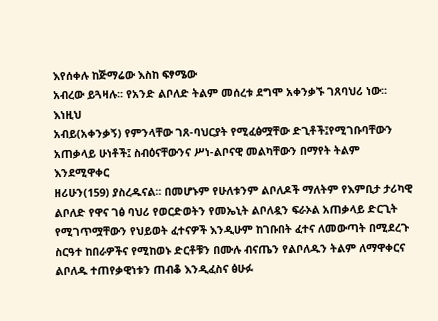እየሰቀሉ ከጅማሬው እስከ ፍፃሜው
አብረው ይጓዛሉ፡፡ የአንድ ልቦለድ ትልም መሰረቱ ደግሞ አቀንቃኙ ገጸባህሪ ነው፡፡ እነዚህ
አብይ(አቀንቃኝ) የምንላቸው ገጸ-ባህርያት የሚፈፅሟቸው ድጊቶች፤የሚገቡባቸውን
አጠቃላይ ሁነቶች፤ ስብዕናቸውንና ሥነ-ልቦናዊ መልካቸውን በማየት ትልም እንደሚዋቀር
ዘሪሁን(159) ያስረዱናል፡፡ በመሆኑም የሁለቱንም ልቦለዶች ማለትም የእምቢታ ታሪካዊ
ልቦለድ የዋና ገፅ ባህሪ የወርድወትን የመኤኒት ልቦለዷን ፍራኦል አጠቃላይ ድርጊት
የሚገጥሟቸውን የህይወት ፈተናዎች እንዲሁም ከገቡበት ፈተና ለመውጣት በሚደረጉ
ስርዓተ ከበራዎችና የሚከወኑ ድርቶቹን በሙሉ ብናጤን የልቦለዱን ትልም ለማዋቀርና
ልቦለዱ ተጠየቃዊነቱን ጠብቆ እንዲፈስና ፅሁፉ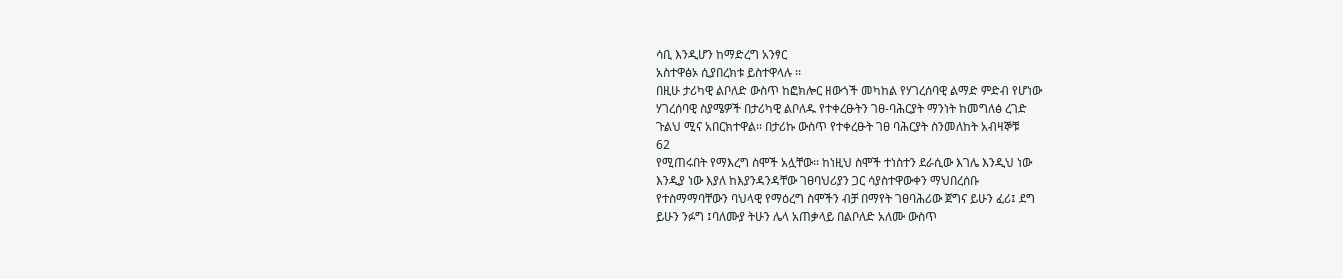ሳቢ እንዲሆን ከማድረግ አንፃር
አስተዋፅኦ ሲያበረክቱ ይስተዋላሉ ፡፡
በዚሁ ታሪካዊ ልቦለድ ውስጥ ከፎክሎር ዘውጎች መካከል የሃገረሰባዊ ልማድ ምድብ የሆነው
ሃገረሰባዊ ስያሜዎች በታሪካዊ ልቦለዱ የተቀረፁትን ገፀ-ባሕርያት ማንነት ከመግለፅ ረገድ
ጉልህ ሚና አበርክተዋል፡፡ በታሪኩ ውስጥ የተቀረፁት ገፀ ባሕርያት ስንመለከት አብዛኞቹ
62
የሚጠሩበት የማእረግ ስሞች አሏቸው፡፡ ከነዚህ ስሞች ተነስተን ደራሲው እገሌ እንዲህ ነው
እንዲያ ነው እያለ ከእያንዳንዳቸው ገፀባህሪያን ጋር ሳያስተዋውቀን ማህበረሰቡ
የተስማማባቸውን ባህላዊ የማዕረግ ስሞችን ብቻ በማየት ገፀባሕሪው ጀግና ይሁን ፈሪ፤ ደግ
ይሁን ንፉግ ፤ባለሙያ ትሁን ሌላ አጠቃላይ በልቦለድ አለሙ ውስጥ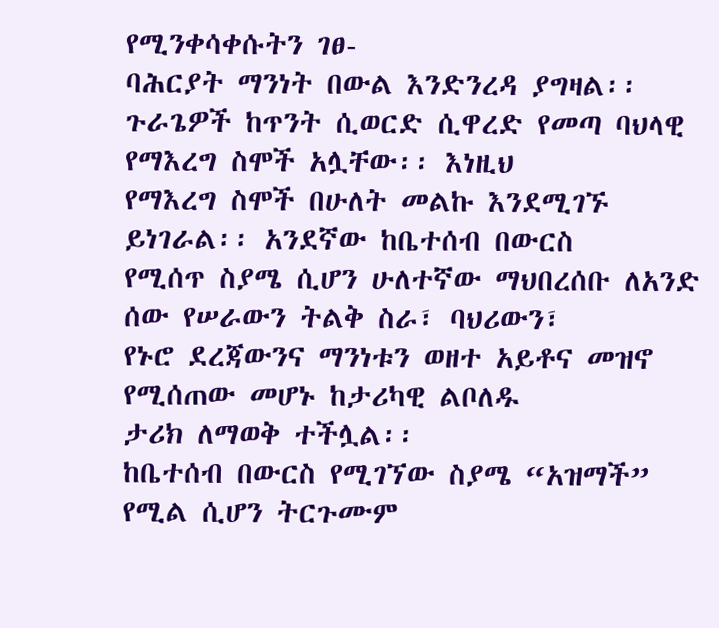የሚንቀሳቀሱትን ገፀ-
ባሕርያት ማንነት በውል እንድንረዳ ያግዛል፡፡
ጉራጌዎች ከጥንት ሲወርድ ሲዋረድ የመጣ ባህላዊ የማእረግ ስሞች አሏቸው፡፡ እነዚህ
የማእረግ ስሞች በሁለት መልኩ እንደሚገኙ ይነገራል፡፡ አንደኛው ከቤተሰብ በውርስ
የሚሰጥ ስያሜ ሲሆን ሁለተኛው ማህበረሰቡ ለአንድ ሰው የሠራውን ትልቅ ስራ፣ ባህሪውን፣
የኑሮ ደረጃውንና ማንነቱን ወዘተ አይቶና መዝኖ የሚሰጠው መሆኑ ከታሪካዊ ልቦለዱ
ታሪክ ለማወቅ ተችሏል፡፡
ከቤተሰብ በውርስ የሚገኘው ስያሜ “አዝማች” የሚል ሲሆን ትርጉሙም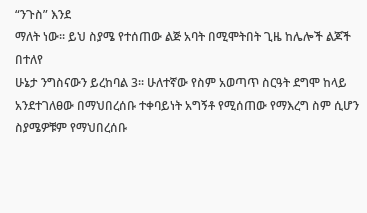“ንጉስ” እንደ
ማለት ነው፡፡ ይህ ስያሜ የተሰጠው ልጅ አባት በሚሞትበት ጊዜ ከሌሎች ልጆች በተለየ
ሁኔታ ንግስናውን ይረከባል 3፡፡ ሁለተኛው የስም አወጣጥ ስርዓት ደግሞ ከላይ
አንደተገለፀው በማህበረሰቡ ተቀባይነት አግኝቶ የሚሰጠው የማእረግ ስም ሲሆን
ስያሜዎቹም የማህበረሰቡ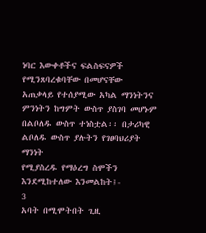ነባር እውቀቶችና ፍልስፍናዎች የሚንጸባረቁባቸው በመሆናቸው
አጠቃላይ የተሰያሚው አካል ማንነትንና ምንነትን ከግምት ውስጥ ያስገባ መሆኑም
በልቦለዱ ውስጥ ተነስቷል፡፡ በታሪካዊ ልቦለዱ ውስጥ ያሉትን የገፀባህሪያት ማንነት
የሚያስረዱ የማዕረግ ስሞችን እንደሚከተለው እንመልከት፤-
3
አባት በሚሞትበት ጊዚ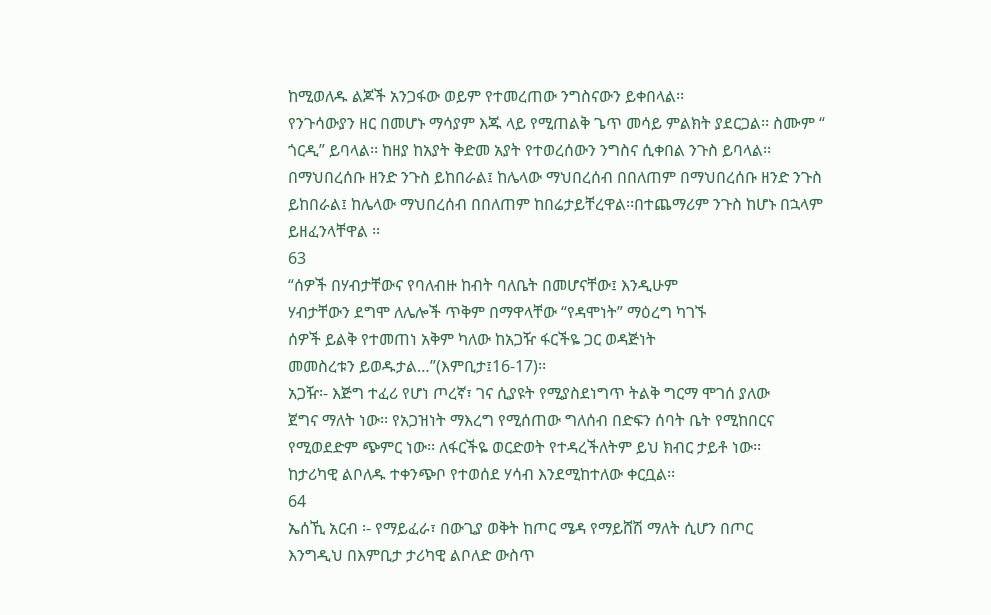ከሚወለዱ ልጆች አንጋፋው ወይም የተመረጠው ንግስናውን ይቀበላል፡፡
የንጉሳውያን ዘር በመሆኑ ማሳያም እጁ ላይ የሚጠልቅ ጌጥ መሳይ ምልክት ያደርጋል፡፡ ስሙም “
ጎርዲ” ይባላል፡፡ ከዘያ ከአያት ቅድመ አያት የተወረሰውን ንግስና ሲቀበል ንጉስ ይባላል፡፡
በማህበረሰቡ ዘንድ ንጉስ ይከበራል፤ ከሌላው ማህበረሰብ በበለጠም በማህበረሰቡ ዘንድ ንጉስ
ይከበራል፤ ከሌላው ማህበረሰብ በበለጠም ከበሬታይቸረዋል፡፡በተጨማሪም ንጉስ ከሆኑ በኋላም
ይዘፈንላቸዋል ፡፡
63
“ሰዎች በሃብታቸውና የባለብዙ ከብት ባለቤት በመሆናቸው፤ እንዲሁም
ሃብታቸውን ደግሞ ለሌሎች ጥቅም በማዋላቸው “የዳሞነት” ማዕረግ ካገኙ
ሰዎች ይልቅ የተመጠነ አቅም ካለው ከአጋዥ ፋርችዬ ጋር ወዳጅነት
መመስረቱን ይወዱታል…”(እምቢታ፤16-17)፡፡
አጋዥ፡- እጅግ ተፈሪ የሆነ ጦረኛ፣ ገና ሲያዩት የሚያስደነግጥ ትልቅ ግርማ ሞገሰ ያለው
ጀግና ማለት ነው፡፡ የአጋዝነት ማእረግ የሚሰጠው ግለሰብ በድፍን ሰባት ቤት የሚከበርና
የሚወደድም ጭምር ነው፡፡ ለፋርችዬ ወርድወት የተዳረችለትም ይህ ክብር ታይቶ ነው፡፡
ከታሪካዊ ልቦለዱ ተቀንጭቦ የተወሰደ ሃሳብ እንደሚከተለው ቀርቧል፡፡
64
ኤሰኺ አርብ ፡- የማይፈራ፣ በውጊያ ወቅት ከጦር ሜዳ የማይሸሽ ማለት ሲሆን በጦር
እንግዲህ በእምቢታ ታሪካዊ ልቦለድ ውስጥ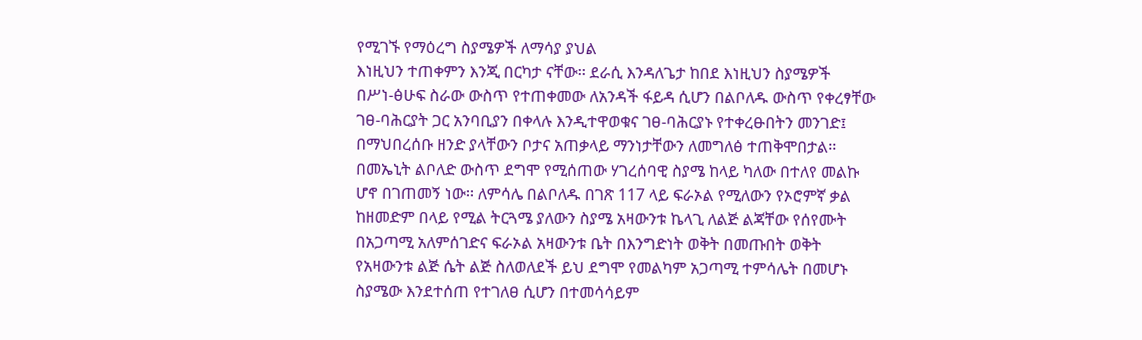የሚገኙ የማዕረግ ስያሜዎች ለማሳያ ያህል
እነዚህን ተጠቀምን እንጂ በርካታ ናቸው፡፡ ደራሲ እንዳለጌታ ከበደ እነዚህን ስያሜዎች
በሥነ-ፅሁፍ ስራው ውስጥ የተጠቀመው ለአንዳች ፋይዳ ሲሆን በልቦለዱ ውስጥ የቀረፃቸው
ገፀ-ባሕርያት ጋር አንባቢያን በቀላሉ እንዲተዋወቁና ገፀ-ባሕርያኑ የተቀረፁበትን መንገድ፤
በማህበረሰቡ ዘንድ ያላቸውን ቦታና አጠቃላይ ማንነታቸውን ለመግለፅ ተጠቅሞበታል፡፡
በመኤኒት ልቦለድ ውስጥ ደግሞ የሚሰጠው ሃገረሰባዊ ስያሜ ከላይ ካለው በተለየ መልኩ
ሆኖ በገጠመኝ ነው፡፡ ለምሳሌ በልቦለዱ በገጽ 117 ላይ ፍራኦል የሚለውን የኦሮምኛ ቃል
ከዘመድም በላይ የሚል ትርጓሜ ያለውን ስያሜ አዛውንቱ ኬላጊ ለልጅ ልጃቸው የሰየሙት
በአጋጣሚ አለምሰገድና ፍራኦል አዛውንቱ ቤት በእንግድነት ወቅት በመጡበት ወቅት
የአዛውንቱ ልጅ ሴት ልጅ ስለወለደች ይህ ደግሞ የመልካም አጋጣሚ ተምሳሌት በመሆኑ
ስያሜው እንደተሰጠ የተገለፀ ሲሆን በተመሳሳይም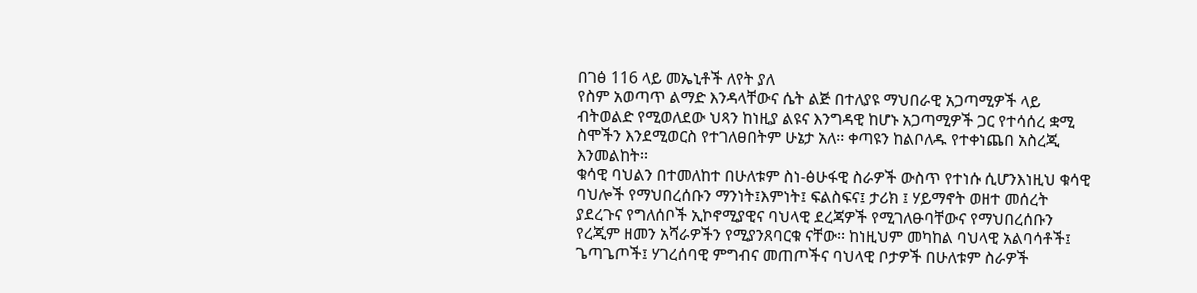በገፅ 116 ላይ መኤኒቶች ለየት ያለ
የስም አወጣጥ ልማድ እንዳላቸውና ሴት ልጅ በተለያዩ ማህበራዊ አጋጣሚዎች ላይ
ብትወልድ የሚወለደው ህጻን ከነዚያ ልዩና እንግዳዊ ከሆኑ አጋጣሚዎች ጋር የተሳሰረ ቋሚ
ስሞችን እንደሚወርስ የተገለፀበትም ሁኔታ አለ፡፡ ቀጣዩን ከልቦለዱ የተቀነጨበ አስረጂ
እንመልከት፡፡
ቁሳዊ ባህልን በተመለከተ በሁለቱም ስነ-ፅሁፋዊ ስራዎች ውስጥ የተነሱ ሲሆንእነዚህ ቁሳዊ
ባህሎች የማህበረሰቡን ማንነት፤እምነት፤ ፍልስፍና፤ ታሪክ ፤ ሃይማኖት ወዘተ መሰረት
ያደረጉና የግለሰቦች ኢኮኖሚያዊና ባህላዊ ደረጃዎች የሚገለፁባቸውና የማህበረሰቡን
የረጂም ዘመን አሻራዎችን የሚያንጸባርቁ ናቸው፡፡ ከነዚህም መካከል ባህላዊ አልባሳቶች፤
ጌጣጌጦች፤ ሃገረሰባዊ ምግብና መጠጦችና ባህላዊ ቦታዎች በሁለቱም ስራዎች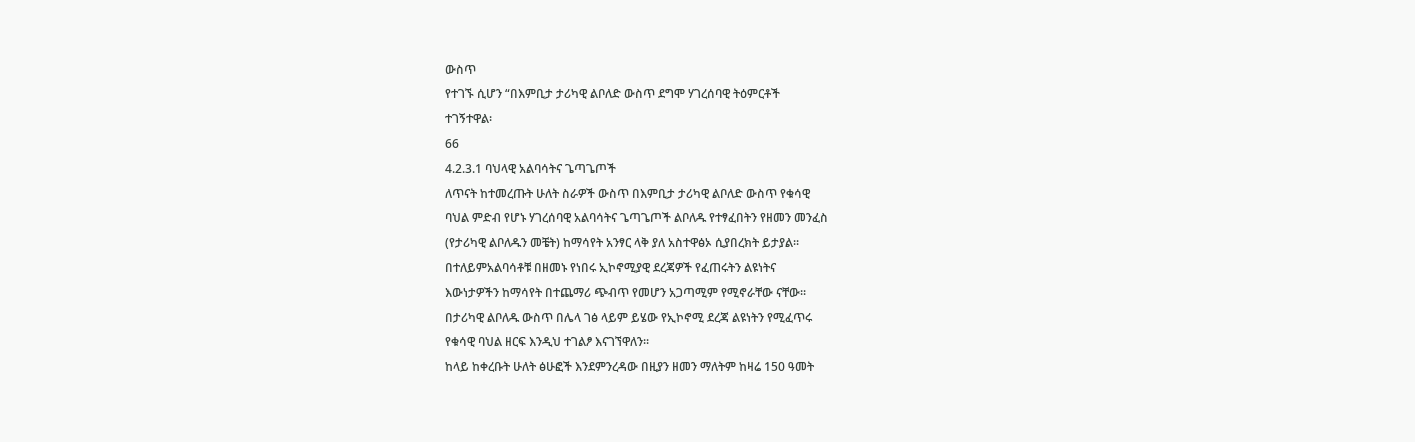ውስጥ
የተገኙ ሲሆን “በእምቢታ ታሪካዊ ልቦለድ ውስጥ ደግሞ ሃገረሰባዊ ትዕምርቶች
ተገኝተዋል፡
66
4.2.3.1 ባህላዊ አልባሳትና ጌጣጌጦች
ለጥናት ከተመረጡት ሁለት ስራዎች ውስጥ በእምቢታ ታሪካዊ ልቦለድ ውስጥ የቁሳዊ
ባህል ምድብ የሆኑ ሃገረሰባዊ አልባሳትና ጌጣጌጦች ልቦለዱ የተፃፈበትን የዘመን መንፈስ
(የታሪካዊ ልቦለዱን መቼት) ከማሳየት አንፃር ላቅ ያለ አስተዋፅኦ ሲያበረክት ይታያል፡፡
በተለይምአልባሳቶቹ በዘመኑ የነበሩ ኢኮኖሚያዊ ደረጃዎች የፈጠሩትን ልዩነትና
እውነታዎችን ከማሳየት በተጨማሪ ጭብጥ የመሆን አጋጣሚም የሚኖራቸው ናቸው፡፡
በታሪካዊ ልቦለዱ ውስጥ በሌላ ገፅ ላይም ይሄው የኢኮኖሚ ደረጃ ልዩነትን የሚፈጥሩ
የቁሳዊ ባህል ዘርፍ እንዲህ ተገልፆ እናገኘዋለን፡፡
ከላይ ከቀረቡት ሁለት ፅሁፎች እንደምንረዳው በዚያን ዘመን ማለትም ከዛሬ 150 ዓመት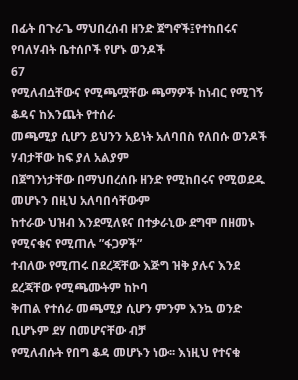በፊት በጉራጌ ማህበረሰብ ዘንድ ጀግኖች፤የተከበሩና የባለሃብት ቤተሰቦች የሆኑ ወንዶች
67
የሚለብሷቸውና የሚጫሟቸው ጫማዎች ከነብር የሚገኝ ቆዳና ከእንጨት የተሰራ
መጫሚያ ሲሆን ይህንን አይነት አለባበስ የለበሱ ወንዶች ሃብታቸው ከፍ ያለ አልያም
በጀግንነታቸው በማህበረሰቡ ዘንድ የሚከበሩና የሚወደዱ መሆኑን በዚህ አለባበሳቸውም
ከተራው ህዝብ እንደሚለዩና በተቃራኒው ደግሞ በዘመኑ የሚናቁና የሚጠሉ ”ፋጋዎች”
ተብለው የሚጠሩ በደረጃቸው እጅግ ዝቅ ያሉና እንደ ደረጃቸው የሚጫሙትም ከኮባ
ቅጠል የተሰራ መጫሚያ ሲሆን ምንም እንኳ ወንድ ቢሆኑም ደሃ በመሆናቸው ብቻ
የሚለብሱት የበግ ቆዳ መሆኑን ነው፡፡ እነዚህ የተናቁ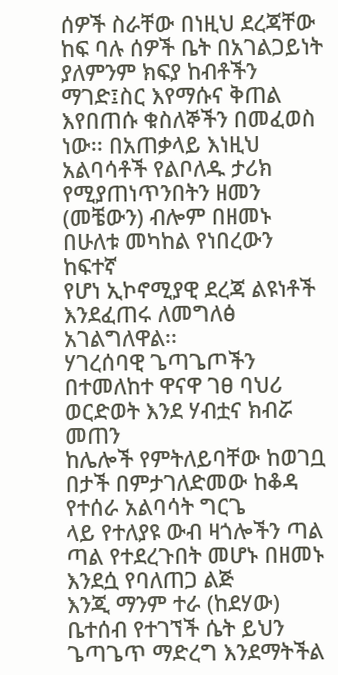ሰዎች ስራቸው በነዚህ ደረጃቸው
ከፍ ባሉ ሰዎች ቤት በአገልጋይነት ያለምንም ክፍያ ከብቶችን ማገድ፤ስር እየማሱና ቅጠል
እየበጠሱ ቁስለኞችን በመፈወስ ነው፡፡ በአጠቃላይ እነዚህ አልባሳቶች የልቦለዱ ታሪክ
የሚያጠነጥንበትን ዘመን (መቼውን) ብሎም በዘመኑ በሁለቱ መካከል የነበረውን ከፍተኛ
የሆነ ኢኮኖሚያዊ ደረጃ ልዩነቶች እንደፈጠሩ ለመግለፅ አገልግለዋል፡፡
ሃገረሰባዊ ጌጣጌጦችን በተመለከተ ዋናዋ ገፀ ባህሪ ወርድወት እንደ ሃብቷና ክብሯ መጠን
ከሌሎች የምትለይባቸው ከወገቧ በታች በምታገለድመው ከቆዳ የተሰራ አልባሳት ግርጌ
ላይ የተለያዩ ውብ ዛጎሎችን ጣል ጣል የተደረጉበት መሆኑ በዘመኑ እንደሷ የባለጠጋ ልጅ
እንጂ ማንም ተራ (ከደሃው) ቤተሰብ የተገኘች ሴት ይህን ጌጣጌጥ ማድረግ እንደማትችል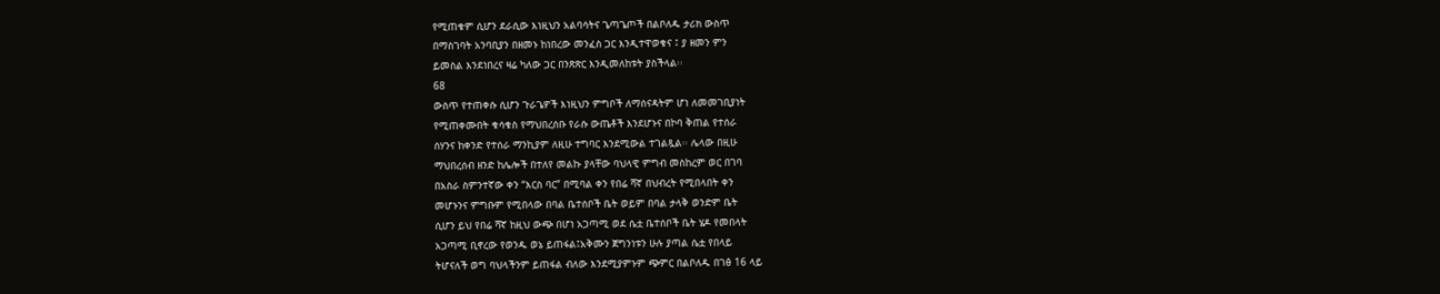የሚጠቁም ሲሆን ደራሲው እነዚህን አልባሳትና ጌጣጌጦች በልቦለዱ ታሪክ ውስጥ
በማስገባት አንባቢያን በዘመኑ ከነበረው መንፈስ ጋር እንዲተዋወቁና ፤ ያ ዘመን ምን
ይመስል እንደነበረና ዛሬ ካለው ጋር በንጽጽር እንዲመለከቱት ያስችላል፡፡
68
ውስጥ የተጠቀሱ ሲሆን ጉራጌዎች እነዚህን ምግቦች ለማሰናዳትም ሆነ ለመመገቢያነት
የሚጠቀሙበት ቁሳቁስ የማህበረሰቡ የራሱ ውጤቶች እንደሆኑና በኮባ ቅጠል የተሰራ
ሰሃንና ከቀንድ የተሰራ ማንኪያም ለዚሁ ተግባር እንደሚውል ተገልጿል፡፡ ሌላው በዚሁ
ማህበረሰብ ዘንድ ከሌሎች በተለየ መልኩ ያላቸው ባህላዊ ምግብ መስከረም ወር በገባ
በአስራ ስምንተኛው ቀን “እርስ ባር” በሚባል ቀን የበሬ ሻኛ በህብረት የሚበላበት ቀን
መሆኑንና ምግቡም የሚበላው በባል ቤተሰቦች ቤት ወይም በባል ታላቅ ወንድም ቤት
ሲሆን ይህ የበሬ ሻኛ ከዚህ ውጭ በሆነ አጋጣሚ ወደ ሴቷ ቤተሰቦች ቤት ሄዶ የመበላት
አጋጣሚ ቢኖረው የወንዱ ወኔ ይጠፋል፤አቅሙን ጀግንነቱን ሁሉ ያጣል ሴቷ የበላይ
ትሆናለች ወግ ባህላችንም ይጠፋል ብለው እንደሚያምኑም ጭምር በልቦለዱ በገፅ 16 ላይ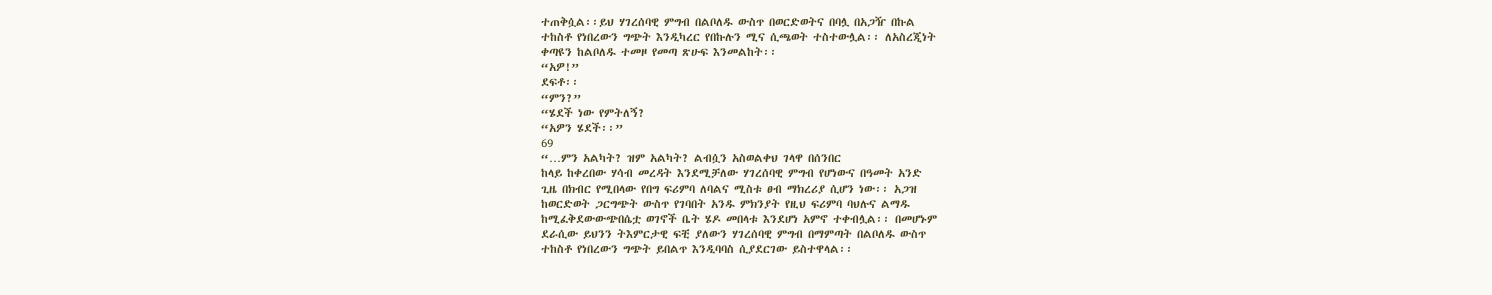ተጠቅሷል፡፡ይህ ሃገረሰባዊ ምግብ በልቦለዱ ውስጥ በወርድወትና በባሏ በአጋዥ በኩል
ተከስቶ የነበረውን ግጭት እንዲካረር የበኩሉን ሚና ሲጫወት ተስተውሏል፡፡ ለአስረጂነት
ቀጣዩን ከልቦለዱ ተመዞ የመጣ ጽሁፍ እንመልከት፡፡
“አዎ!”
ደፍቶ፡፡
“ምን?”
“ሄደች ነው የምትለኝ?
“አዎን ሄደች፡፡”
69
“…ምን አልካት? ዝም አልካት? ልብሷን አስወልቀህ ገላዋ በሰንበር
ከላይ ከቀረበው ሃሳብ መረዳት እንደሚቻለው ሃገረሰባዊ ምግብ የሆነውና በዓመት አንድ
ጊዜ በክብር የሚበላው የበግ ፍሪምባ ለባልና ሚስቱ ፀብ ማክረሪያ ሲሆን ነው፡፡ አጋዝ
ከወርድወት ጋርግጭት ውስጥ የገባበት አንዱ ምክንያት የዚህ ፍሪምባ ባህሉና ልማዱ
ከሚፈቅደውውጭበሴቷ ወገኖች ቤት ሄዶ መበላቱ እንደሆነ አምኖ ተቀብሏል፡፡ በመሆኑም
ደራሲው ይህንን ትእምርታዊ ፍቺ ያለውን ሃገረሰባዊ ምግብ በማምጣት በልቦለዱ ውስጥ
ተከስቶ የነበረውን ግጭት ይበልጥ እንዲባባስ ሲያደርገው ይስተዋላል፡፡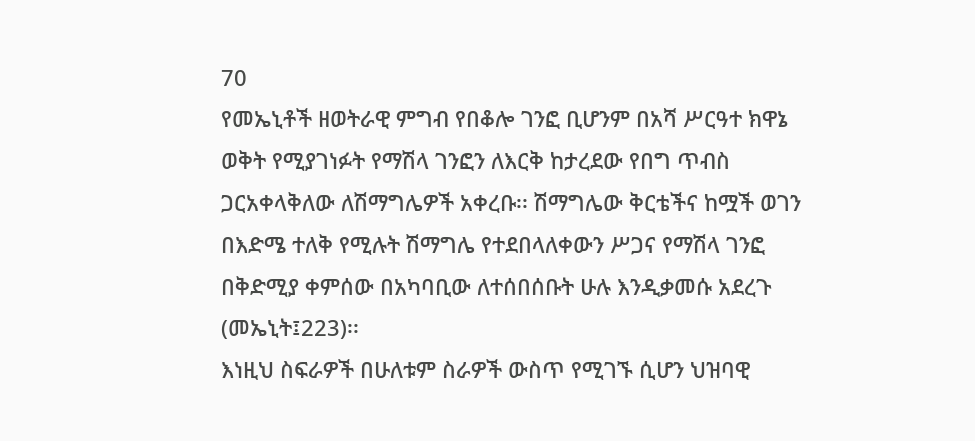70
የመኤኒቶች ዘወትራዊ ምግብ የበቆሎ ገንፎ ቢሆንም በአሻ ሥርዓተ ክዋኔ
ወቅት የሚያገነፉት የማሽላ ገንፎን ለእርቅ ከታረደው የበግ ጥብስ
ጋርአቀላቅለው ለሽማግሌዎች አቀረቡ፡፡ ሽማግሌው ቅርቴችና ከሟች ወገን
በእድሜ ተለቅ የሚሉት ሽማግሌ የተደበላለቀውን ሥጋና የማሽላ ገንፎ
በቅድሚያ ቀምሰው በአካባቢው ለተሰበሰቡት ሁሉ እንዲቃመሱ አደረጉ
(መኤኒት፤223)፡፡
እነዚህ ስፍራዎች በሁለቱም ስራዎች ውስጥ የሚገኙ ሲሆን ህዝባዊ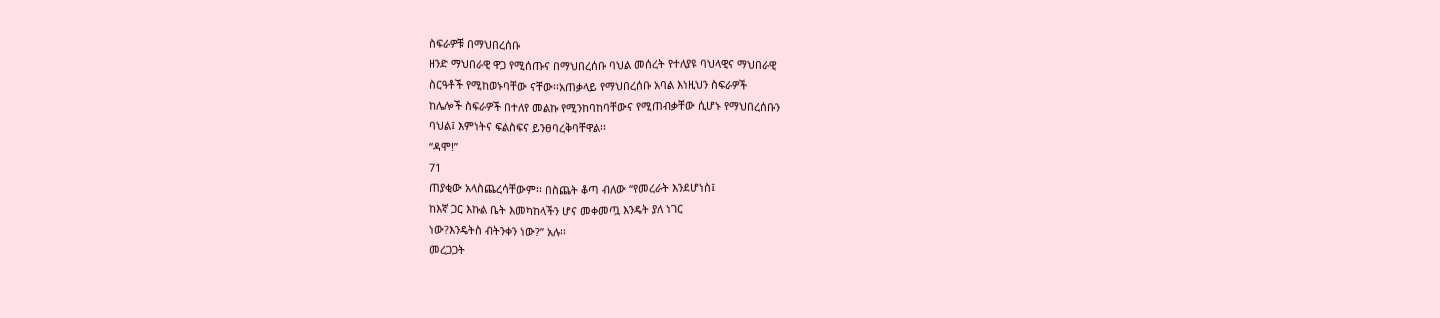ስፍራዎቹ በማህበረሰቡ
ዘንድ ማህበራዊ ዋጋ የሚሰጡና በማህበረሰቡ ባህል መሰረት የተለያዩ ባህላዊና ማህበራዊ
ስርዓቶች የሚከወኑባቸው ናቸው፡፡አጠቃላይ የማህበረሰቡ አባል እነዚህን ስፍራዎች
ከሌሎች ስፍራዎች በተለየ መልኩ የሚንከባከባቸውና የሚጠብቃቸው ሲሆኑ የማህበረሰቡን
ባህል፤ እምነትና ፍልስፍና ይንፀባረቅባቸዋል፡፡
“ዳሞ!”
71
ጠያቂው አላስጨረሳቸውም፡፡ በስጨት ቆጣ ብለው “የመረራት እንደሆነስ፤
ከእኛ ጋር እኩል ቤት እመካከላችን ሆና መቀመጧ እንዴት ያለ ነገር
ነው?እንዴትስ ብትንቀን ነው?” አሉ፡፡
መረጋጋት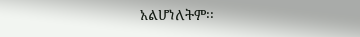አልሆነለትም፡፡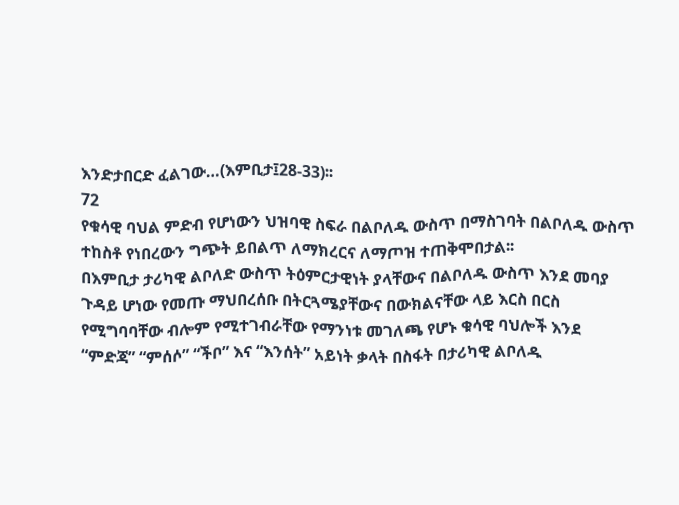እንድታበርድ ፈልገው…(እምቢታ፤28-33)፡፡
72
የቁሳዊ ባህል ምድብ የሆነውን ህዝባዊ ስፍራ በልቦለዱ ውስጥ በማስገባት በልቦለዱ ውስጥ
ተከስቶ የነበረውን ግጭት ይበልጥ ለማክረርና ለማጦዝ ተጠቅሞበታል፡፡
በእምቢታ ታሪካዊ ልቦለድ ውስጥ ትዕምርታዊነት ያላቸውና በልቦለዱ ውስጥ እንደ መባያ
ጉዳይ ሆነው የመጡ ማህበረሰቡ በትርጓሜያቸውና በውክልናቸው ላይ እርስ በርስ
የሚግባባቸው ብሎም የሚተገብራቸው የማንነቱ መገለጫ የሆኑ ቁሳዊ ባህሎች እንደ
“ምድጃ” “ምሰሶ” “ችቦ” እና “እንሰት” አይነት ቃላት በስፋት በታሪካዊ ልቦለዱ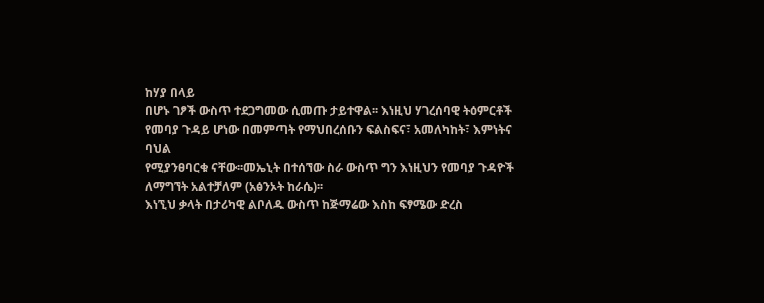ከሃያ በላይ
በሆኑ ገፆች ውስጥ ተደጋግመው ሲመጡ ታይተዋል፡፡ እነዚህ ሃገረሰባዊ ትዕምርቶች
የመባያ ጉዳይ ሆነው በመምጣት የማህበረሰቡን ፍልስፍና፣ አመለካከት፣ እምነትና ባህል
የሚያንፀባርቁ ናቸው፡፡መኤኒት በተሰኘው ስራ ውስጥ ግን እነዚህን የመባያ ጉዳዮች
ለማግኘት አልተቻለም (አፅንኦት ከራሴ)፡፡
እነኚህ ቃላት በታሪካዊ ልቦለዱ ውስጥ ከጅማሬው እስከ ፍፃሜው ድረስ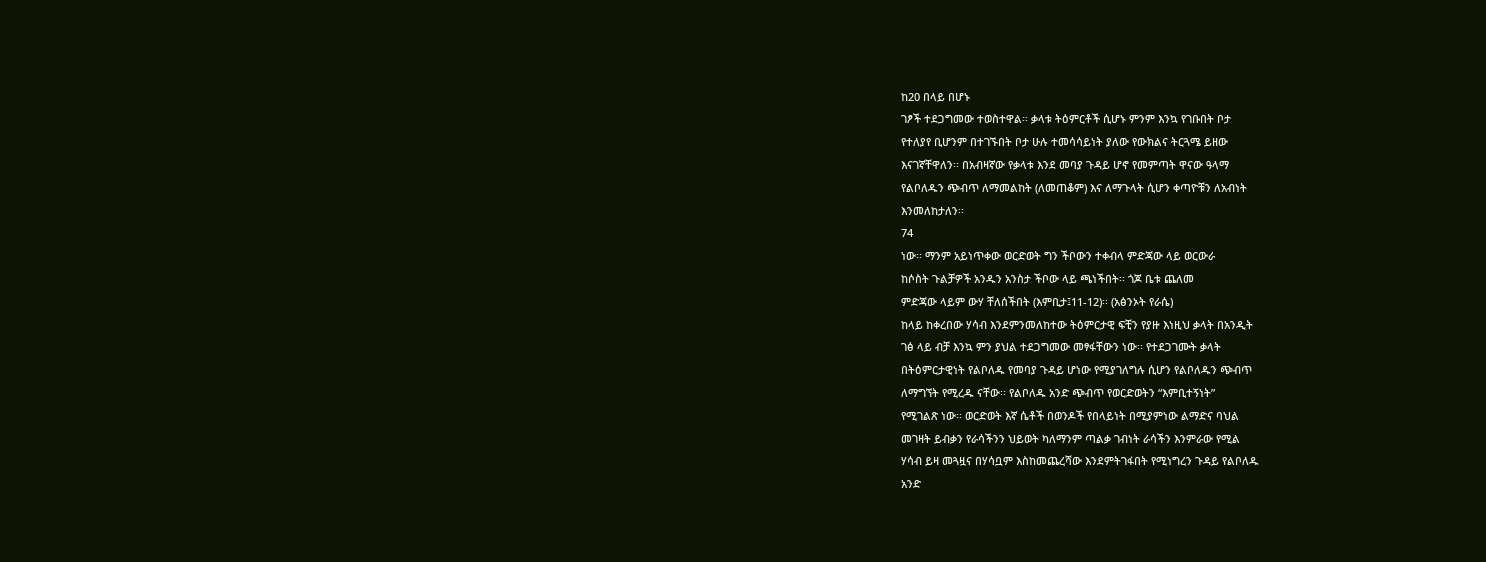ከ20 በላይ በሆኑ
ገፆች ተደጋግመው ተወስተዋል፡፡ ቃላቱ ትዕምርቶች ሲሆኑ ምንም እንኳ የገቡበት ቦታ
የተለያየ ቢሆንም በተገኙበት ቦታ ሁሉ ተመሳሳይነት ያለው የውክልና ትርጓሜ ይዘው
እናገኛቸዋለን፡፡ በአብዛኛው የቃላቱ እንደ መባያ ጉዳይ ሆኖ የመምጣት ዋናው ዓላማ
የልቦለዱን ጭብጥ ለማመልከት (ለመጠቆም) እና ለማጉላት ሲሆን ቀጣዮቹን ለአብነት
እንመለከታለን፡፡
74
ነው፡፡ ማንም አይነጥቀው ወርድወት ግን ችቦውን ተቀብላ ምድጃው ላይ ወርውራ
ከሶስት ጉልቻዎች አንዱን አንስታ ችቦው ላይ ጫነችበት፡፡ ጎጆ ቤቱ ጨለመ
ምድጃው ላይም ውሃ ቸለሰችበት (እምቢታ፤11-12)፡፡ (አፅንኦት የራሴ)
ከላይ ከቀረበው ሃሳብ እንደምንመለከተው ትዕምርታዊ ፍቺን የያዙ እነዚህ ቃላት በአንዲት
ገፅ ላይ ብቻ እንኳ ምን ያህል ተደጋግመው መፃፋቸውን ነው፡፡ የተደጋገሙት ቃላት
በትዕምርታዊነት የልቦለዱ የመባያ ጉዳይ ሆነው የሚያገለግሉ ሲሆን የልቦለዱን ጭብጥ
ለማግኘት የሚረዱ ናቸው፡፡ የልቦለዱ አንድ ጭብጥ የወርድወትን “እምቢተኝነት”
የሚገልጽ ነው፡፡ ወርድወት እኛ ሴቶች በወንዶች የበላይነት በሚያምነው ልማድና ባህል
መገዛት ይብቃን የራሳችንን ህይወት ካለማንም ጣልቃ ገብነት ራሳችን እንምራው የሚል
ሃሳብ ይዛ መጓዟና በሃሳቧም እስከመጨረሻው እንደምትገፋበት የሚነግረን ጉዳይ የልቦለዱ
አንድ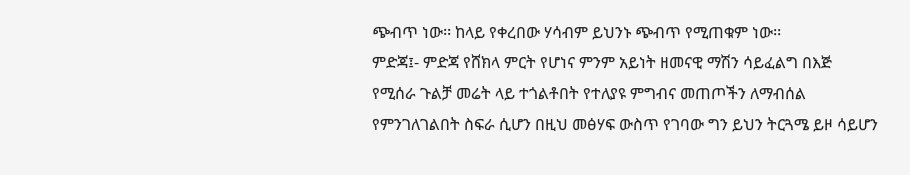ጭብጥ ነው፡፡ ከላይ የቀረበው ሃሳብም ይህንኑ ጭብጥ የሚጠቁም ነው፡፡
ምድጃ፤- ምድጃ የሸክላ ምርት የሆነና ምንም አይነት ዘመናዊ ማሽን ሳይፈልግ በእጅ
የሚሰራ ጉልቻ መሬት ላይ ተጎልቶበት የተለያዩ ምግብና መጠጦችን ለማብሰል
የምንገለገልበት ስፍራ ሲሆን በዚህ መፅሃፍ ውስጥ የገባው ግን ይህን ትርጓሜ ይዞ ሳይሆን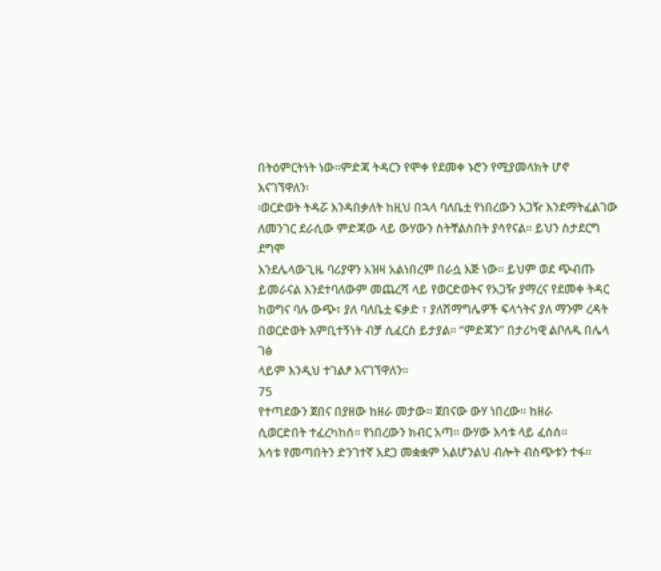በትዕምርትነት ነው፡፡ምድጃ ትዳርን የሞቀ የደመቀ ኑሮን የሚያመላክት ሆኖ እናገኘዋለን፡
፡ወርድወት ትዳሯ እንዳበቃለት ከዚህ በኋላ ባለቤቷ የነበረውን አጋዥ እንደማትፈልገው
ለመንገር ደራሲው ምድጃው ላይ ውሃውን ስትቸልስበት ያሳየናል፡፡ ይህን ስታደርግ ደግሞ
እንደሌላውጊዜ ባሪያዋን አዝዛ አልነበረም በራሷ እጅ ነው፡፡ ይህም ወደ ጭብጡ
ይመራናል እንደተባለውም መጨረሻ ላይ የወርድወትና የአጋዥ ያማረና የደመቀ ትዳር
ከወግና ባሉ ውጭ፣ ያለ ባለቤቷ ፍቃድ ፣ ያለሽማግሌዎች ፍላጎትና ያለ ማንም ረዳት
በወርድወት እምቢተኝነት ብቻ ሲፈርስ ይታያል፡፡ “ምድጃን” በታሪካዊ ልቦለዱ በሌላ ገፅ
ላይም እንዲህ ተገልፆ እናገኘዋለን፡፡
75
የተጣደውን ጀበና በያዘው ከዘራ መታው፡፡ ጀበናው ውሃ ነበረው፡፡ ከዘራ
ሲወርድበት ተፈረካከሰ፡፡ የነበረውን ክብር አጣ፡፡ ውሃው እሳቱ ላይ ፈሰሰ፡፡
እሳቱ የመጣበትን ድንገተኛ አደጋ መቋቋም አልሆንልህ ብሎት ብስጭቱን ተፋ፡፡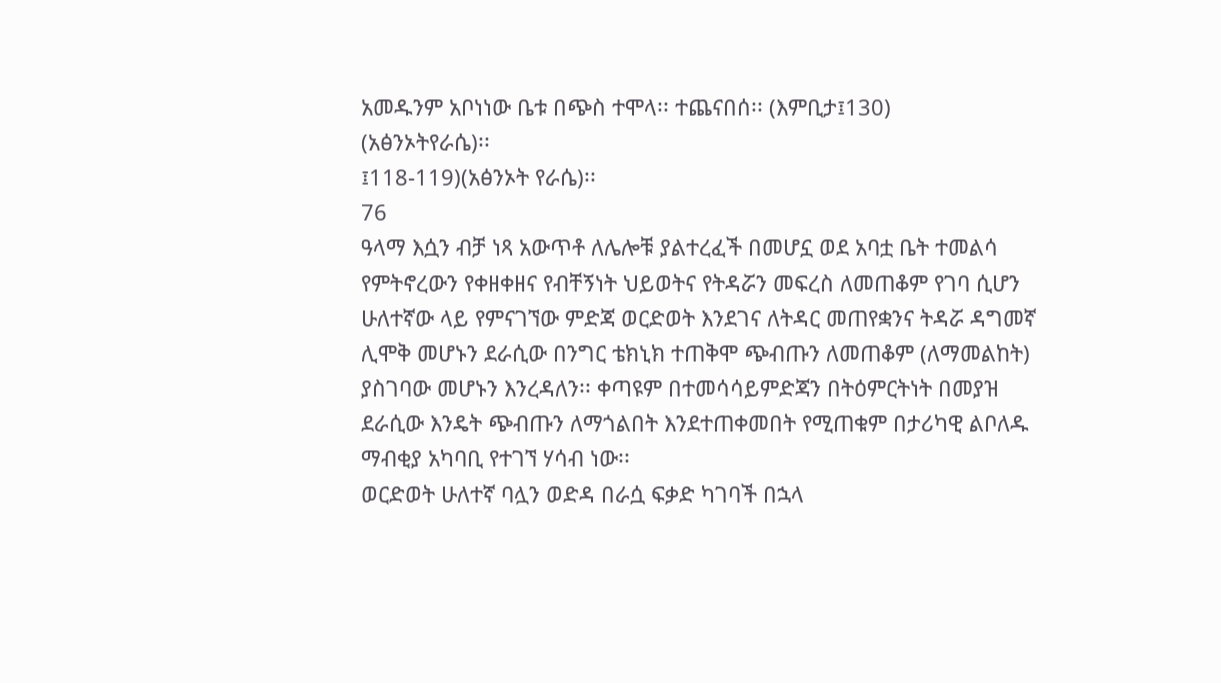አመዱንም አቦነነው ቤቱ በጭስ ተሞላ፡፡ ተጨናበሰ፡፡ (እምቢታ፤130)
(አፅንኦትየራሴ)፡፡
፤118-119)(አፅንኦት የራሴ)፡፡
76
ዓላማ እሷን ብቻ ነጻ አውጥቶ ለሌሎቹ ያልተረፈች በመሆኗ ወደ አባቷ ቤት ተመልሳ
የምትኖረውን የቀዘቀዘና የብቸኝነት ህይወትና የትዳሯን መፍረስ ለመጠቆም የገባ ሲሆን
ሁለተኛው ላይ የምናገኘው ምድጃ ወርድወት እንደገና ለትዳር መጠየቋንና ትዳሯ ዳግመኛ
ሊሞቅ መሆኑን ደራሲው በንግር ቴክኒክ ተጠቅሞ ጭብጡን ለመጠቆም (ለማመልከት)
ያስገባው መሆኑን እንረዳለን፡፡ ቀጣዩም በተመሳሳይምድጃን በትዕምርትነት በመያዝ
ደራሲው እንዴት ጭብጡን ለማጎልበት እንደተጠቀመበት የሚጠቁም በታሪካዊ ልቦለዱ
ማብቂያ አካባቢ የተገኘ ሃሳብ ነው፡፡
ወርድወት ሁለተኛ ባሏን ወድዳ በራሷ ፍቃድ ካገባች በኋላ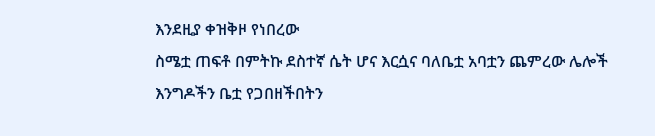እንደዚያ ቀዝቅዞ የነበረው
ስሜቷ ጠፍቶ በምትኩ ደስተኛ ሴት ሆና እርሷና ባለቤቷ አባቷን ጨምረው ሌሎች
እንግዶችን ቤቷ የጋበዘችበትን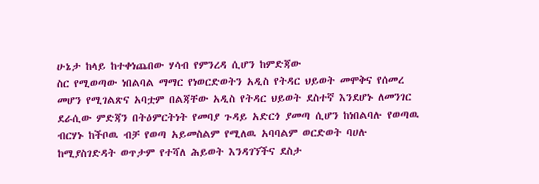ሁኔታ ከላይ ከተቀነጨበው ሃሳብ የምንረዳ ሲሆን ከምድጃው
ስር የሚወጣው ነበልባል ማማር የነወርድወትን አዲስ የትዳር ህይወት መሞቅና የሰመረ
መሆን የሚገልጽና አባቷም በልጃቸው አዲስ የትዳር ህይወት ደስተኛ እንደሆኑ ለመንገር
ደራሲው ምድጃን በትዕምርትነት የመባያ ጉዳይ አድርጎ ያመጣ ሲሆን ከነበልባሉ የወጣዉ
ብርሃኑ ከችቦዉ ብቻ የወጣ አይመስልም የሚለዉ አባባልም ወርድወት ባሀሉ
ከሚያስገድዳት ወጥታም የተሻለ ሕይወት እንዳገኘችና ደስታ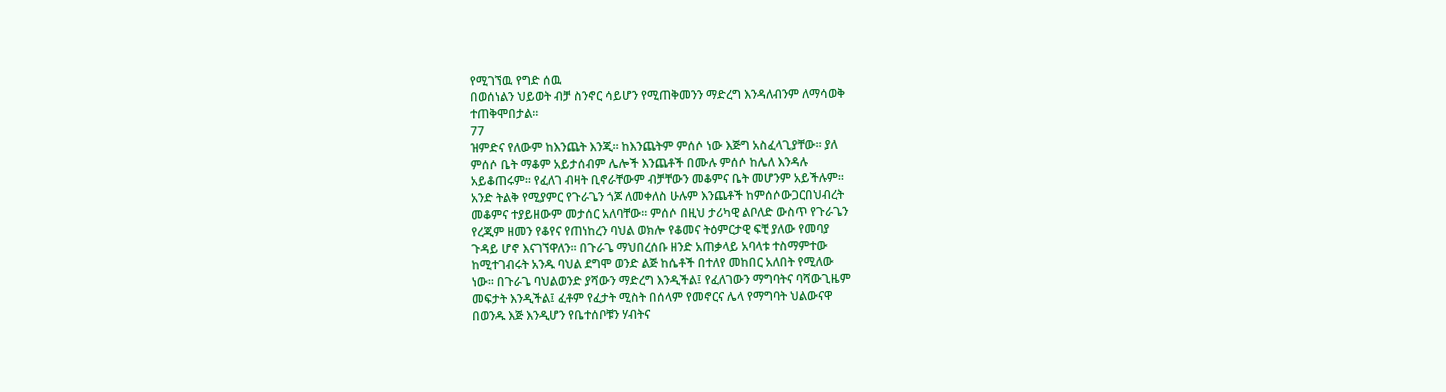የሚገኘዉ የግድ ሰዉ
በወሰነልን ህይወት ብቻ ስንኖር ሳይሆን የሚጠቅመንን ማድረግ እንዳለብንም ለማሳወቅ
ተጠቅሞበታል፡፡
77
ዝምድና የለውም ከእንጨት እንጂ፡፡ ከእንጨትም ምሰሶ ነው እጅግ አስፈላጊያቸው፡፡ ያለ
ምሰሶ ቤት ማቆም አይታሰብም ሌሎች እንጨቶች በሙሉ ምሰሶ ከሌለ እንዳሉ
አይቆጠሩም፡፡ የፈለገ ብዛት ቢኖራቸውም ብቻቸውን መቆምና ቤት መሆንም አይችሉም፡፡
አንድ ትልቅ የሚያምር የጉራጌን ጎጆ ለመቀለስ ሁሉም እንጨቶች ከምሰሶውጋርበህብረት
መቆምና ተያይዘውም መታሰር አለባቸው፡፡ ምሰሶ በዚህ ታሪካዊ ልቦለድ ውስጥ የጉራጌን
የረጂም ዘመን የቆየና የጠነከረን ባህል ወክሎ የቆመና ትዕምርታዊ ፍቺ ያለው የመባያ
ጉዳይ ሆኖ እናገኘዋለን፡፡ በጉራጌ ማህበረሰቡ ዘንድ አጠቃላይ አባላቱ ተስማምተው
ከሚተገብሩት አንዱ ባህል ደግሞ ወንድ ልጅ ከሴቶች በተለየ መከበር አለበት የሚለው
ነው፡፡ በጉራጌ ባህልወንድ ያሻውን ማድረግ እንዲችል፤ የፈለገውን ማግባትና ባሻውጊዜም
መፍታት እንዲችል፤ ፈቶም የፈታት ሚስት በሰላም የመኖርና ሌላ የማግባት ህልውናዋ
በወንዱ እጅ እንዲሆን የቤተሰቦቹን ሃብትና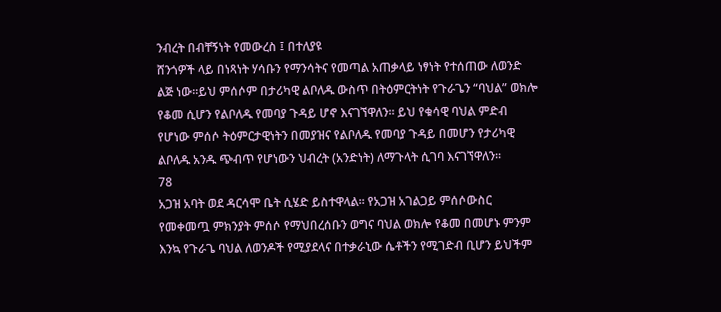ንብረት በብቸኝነት የመውረስ ፤ በተለያዩ
ሸንጎዎች ላይ በነጻነት ሃሳቡን የማንሳትና የመጣል አጠቃላይ ነፃነት የተሰጠው ለወንድ
ልጅ ነው፡፡ይህ ምሰሶም በታሪካዊ ልቦለዱ ውስጥ በትዕምርትነት የጉራጌን “ባህል” ወክሎ
የቆመ ሲሆን የልቦለዱ የመባያ ጉዳይ ሆኖ እናገኘዋለን፡፡ ይህ የቁሳዊ ባህል ምድብ
የሆነው ምሰሶ ትዕምርታዊነትን በመያዝና የልቦለዱ የመባያ ጉዳይ በመሆን የታሪካዊ
ልቦለዱ አንዱ ጭብጥ የሆነውን ህብረት (አንድነት) ለማጉላት ሲገባ እናገኘዋለን፡፡
78
አጋዝ አባት ወደ ዳርሳሞ ቤት ሲሄድ ይስተዋላል፡፡ የአጋዝ አገልጋይ ምሰሶውስር
የመቀመጧ ምክንያት ምሰሶ የማህበረሰቡን ወግና ባህል ወክሎ የቆመ በመሆኑ ምንም
እንኳ የጉራጌ ባህል ለወንዶች የሚያደላና በተቃራኒው ሴቶችን የሚገድብ ቢሆን ይህችም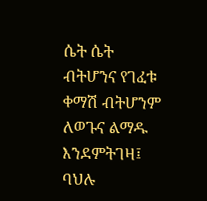ሴት ሴት ብትሆንና የገፈቱ ቀማሽ ብትሆንም ለወጉና ልማዱ እንደምትገዛ፤ ባህሉ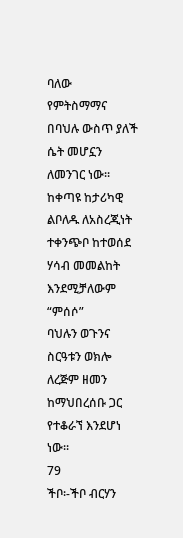ባለው
የምትስማማና በባህሉ ውስጥ ያለች ሴት መሆኗን ለመንገር ነው፡፡ ከቀጣዩ ከታሪካዊ
ልቦለዱ ለአስረጂነት ተቀንጭቦ ከተወሰደ ሃሳብ መመልከት እንደሚቻለውም “ምሰሶ”
ባህሉን ወጉንና ስርዓቱን ወክሎ ለረጅም ዘመን ከማህበረሰቡ ጋር የተቆራኘ እንደሆነ ነው፡፡
79
ችቦ፡-ችቦ ብርሃን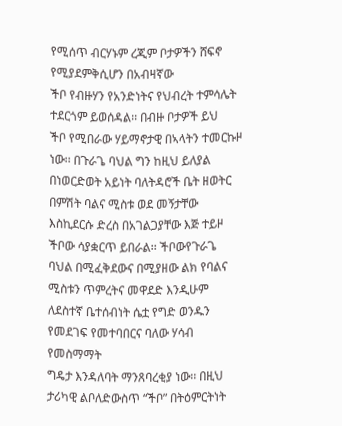የሚሰጥ ብርሃኑም ረጂም ቦታዎችን ሸፍኖ የሚያደምቅሲሆን በአብዛኛው
ችቦ የብዙሃን የአንድነትና የህብረት ተምሳሌት ተደርጎም ይወሰዳል፡፡ በብዙ ቦታዎች ይህ
ችቦ የሚበራው ሃይማኖታዊ በኣላትን ተመርኩዞ ነው፡፡ በጉራጌ ባህል ግን ከዚህ ይለያል
በነወርድወት አይነት ባለትዳሮች ቤት ዘወትር በምሽት ባልና ሚስቱ ወደ መኝታቸው
እስኪደርሱ ድረስ በአገልጋያቸው እጅ ተይዞ ችቦው ሳያቋርጥ ይበራል፡፡ ችቦውየጉራጌ
ባህል በሚፈቅደውና በሚያዘው ልክ የባልና ሚስቱን ጥምረትና መዋደድ እንዲሁም
ለደስተኛ ቤተሰብነት ሴቷ የግድ ወንዱን የመደገፍ የመተባበርና ባለው ሃሳብ የመስማማት
ግዴታ እንዳለባት ማንጸባረቂያ ነው፡፡ በዚህ ታሪካዊ ልቦለድውስጥ “ችቦ” በትዕምርትነት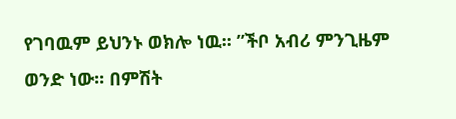የገባዉም ይህንኑ ወክሎ ነዉ፡፡ ”ችቦ አብሪ ምንጊዜም ወንድ ነው፡፡ በምሽት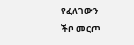የፈለገውን
ችቦ መርጦ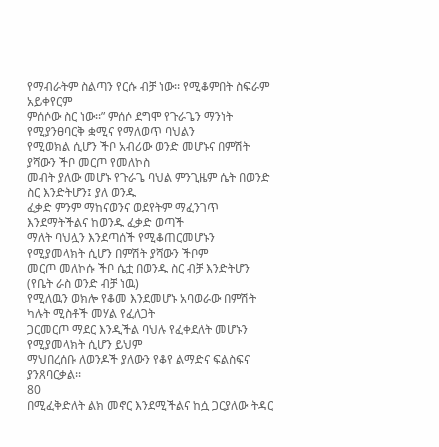የማብራትም ስልጣን የርሱ ብቻ ነው፡፡ የሚቆምበት ስፍራም አይቀየርም
ምሰሶው ስር ነው፡፡” ምሰሶ ደግሞ የጉራጌን ማንነት የሚያንፀባርቅ ቋሚና የማለወጥ ባህልን
የሚወክል ሲሆን ችቦ አብሪው ወንድ መሆኑና በምሽት ያሻውን ችቦ መርጦ የመለኮስ
መብት ያለው መሆኑ የጉራጌ ባህል ምንጊዜም ሴት በወንድ ስር እንድትሆን፤ ያለ ወንዱ
ፈቃድ ምንም ማከናወንና ወደየትም ማፈንገጥ እንደማትችልና ከወንዱ ፈቃድ ወጣች
ማለት ባህሏን እንደጣሰች የሚቆጠርመሆኑን የሚያመላክት ሲሆን በምሽት ያሻውን ችቦም
መርጦ መለኮሱ ችቦ ሴቷ በወንዱ ስር ብቻ እንድትሆን (የቤት ራስ ወንድ ብቻ ነዉ)
የሚለዉን ወክሎ የቆመ እንደመሆኑ አባወራው በምሽት ካሉት ሚስቶች መሃል የፈለጋት
ጋርመርጦ ማደር እንዲችል ባህሉ የፈቀደለት መሆኑን የሚያመላክት ሲሆን ይህም
ማህበረሰቡ ለወንዶች ያለውን የቆየ ልማድና ፍልስፍና ያንጸባርቃል፡፡
80
በሚፈቅድለት ልክ መኖር እንደሚችልና ከሷ ጋርያለው ትዳር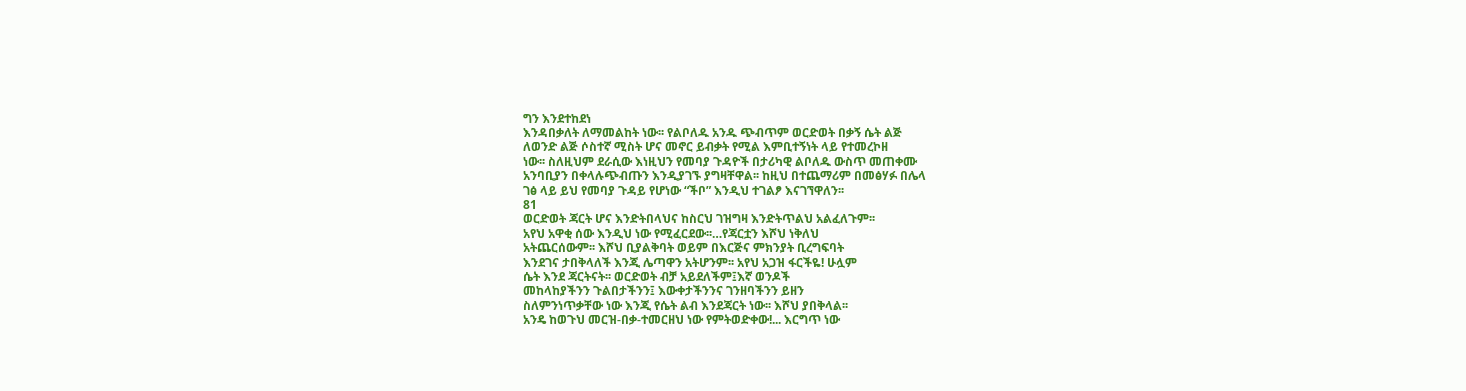ግን እንደተከደነ
እንዳበቃለት ለማመልከት ነው፡፡ የልቦለዱ አንዱ ጭብጥም ወርድወት በቃኝ ሴት ልጅ
ለወንድ ልጅ ሶስተኛ ሚስት ሆና መኖር ይብቃት የሚል እምቢተኝነት ላይ የተመረኮዘ
ነው፡፡ ስለዚህም ደራሲው እነዚህን የመባያ ጉዳዮች በታሪካዊ ልቦለዱ ውስጥ መጠቀሙ
አንባቢያን በቀላሉጭብጡን እንዲያገኙ ያግዛቸዋል፡፡ ከዚህ በተጨማሪም በመፅሃፉ በሌላ
ገፅ ላይ ይህ የመባያ ጉዳይ የሆነው “ችቦ” እንዲህ ተገልፆ እናገኘዋለን፡፡
81
ወርድወት ጃርት ሆና እንድትበላህና ከስርህ ገዝግዛ እንድትጥልህ አልፈለጉም፡፡
አየህ አዋቂ ሰው እንዲህ ነው የሚፈርደው፡፡…የጃርቷን እሾህ ነቅለህ
አትጨርሰውም፡፡ እሾህ ቢያልቅባት ወይም በእርጅና ምክንያት ቢረግፍባት
እንደገና ታበቅላለች እንጂ ሌጣዋን አትሆንም፡፡ አየህ አጋዝ ፋርችዬ! ሁሏም
ሴት እንደ ጃርትናት፡፡ ወርድወት ብቻ አይደለችም፤እኛ ወንዶች
መከላከያችንን ጉልበታችንን፤ እውቀታችንንና ገንዘባችንን ይዘን
ስለምንነጥቃቸው ነው እንጂ የሴት ልብ እንደጃርት ነው፡፡ እሾህ ያበቅላል፡፡
አንዴ ከወጉህ መርዝ-በቃ-ተመርዘህ ነው የምትወድቀው!... እርግጥ ነው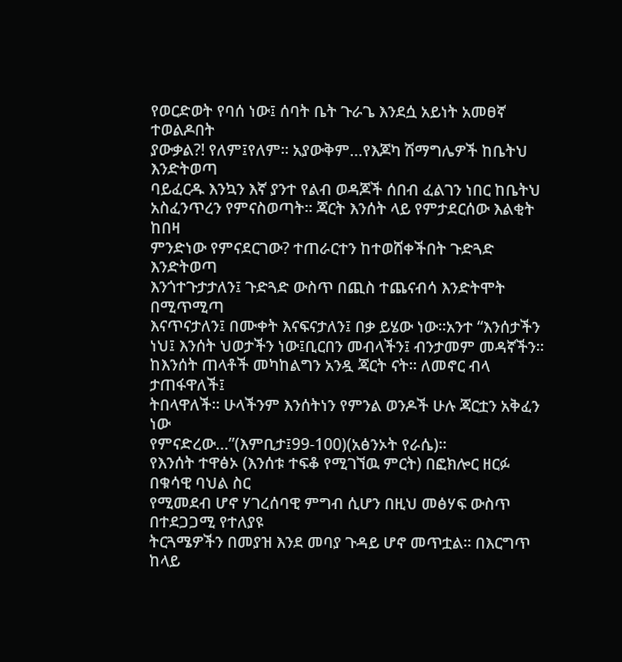የወርድወት የባሰ ነው፤ ሰባት ቤት ጉራጌ እንደሷ አይነት አመፀኛ ተወልዶበት
ያውቃል?! የለም፤የለም፡፡ አያውቅም…የእጆካ ሽማግሌዎች ከቤትህ እንድትወጣ
ባይፈርዱ እንኳን እኛ ያንተ የልብ ወዳጆች ሰበብ ፈልገን ነበር ከቤትህ
አስፈንጥረን የምናስወጣት፡፡ ጃርት እንሰት ላይ የምታደርሰው እልቂት ከበዛ
ምንድነው የምናደርገው? ተጠራርተን ከተወሸቀችበት ጉድጓድ እንድትወጣ
እንጎተጉታታለን፤ ጉድጓድ ውስጥ በጪስ ተጨናብሳ እንድትሞት በሚጥሚጣ
እናጥናታለን፤ በሙቀት እናፍናታለን፤ በቃ ይሄው ነው፡፡አንተ “እንሰታችን
ነህ፤ እንሰት ህወታችን ነው፤ቢርበን መብላችን፤ ብንታመም መዳኛችን፡፡
ከእንሰት ጠላቶች መካከልግን አንዷ ጃርት ናት፡፡ ለመኖር ብላ ታጠፋዋለች፤
ትበላዋለች፡፡ ሁላችንም እንሰትነን የምንል ወንዶች ሁሉ ጃርቷን አቅፈን ነው
የምናድረው…”(እምቢታ፤99-100)(አፅንኦት የራሴ)፡፡
የእንሰት ተዋፅኦ (እንሰቱ ተፍቆ የሚገኘዉ ምርት) በፎክሎር ዘርፉ በቁሳዊ ባህል ስር
የሚመደብ ሆኖ ሃገረሰባዊ ምግብ ሲሆን በዚህ መፅሃፍ ውስጥ በተደጋጋሚ የተለያዩ
ትርጓሜዎችን በመያዝ እንደ መባያ ጉዳይ ሆኖ መጥቷል፡፡ በእርግጥ ከላይ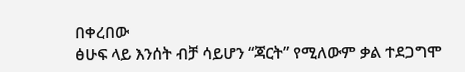በቀረበው
ፅሁፍ ላይ እንሰት ብቻ ሳይሆን “ጃርት” የሚለውም ቃል ተደጋግሞ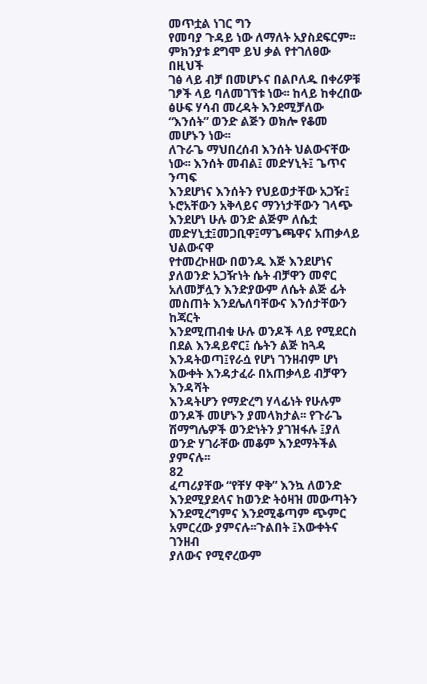መጥቷል ነገር ግን
የመባያ ጉዳይ ነው ለማለት አያስደፍርም፡፡ ምክንያቱ ደግሞ ይህ ቃል የተገለፀው በዚህች
ገፅ ላይ ብቻ በመሆኑና በልቦለዱ በቀሪዎቹ ገፆች ላይ ባለመገኘቱ ነው፡፡ ከላይ ከቀረበው
ፅሁፍ ሃሳብ መረዳት እንደሚቻለው “እንሰት” ወንድ ልጅን ወክሎ የቆመ መሆኑን ነው፡፡
ለጉራጌ ማህበረሰብ እንሰት ህልውናቸው ነው፡፡ እንሰት መብል፤ መድሃኒት፤ ጌጥና ንጣፍ
እንደሆነና እንሰትን የህይወታቸው አጋዥ፤ ኑሮአቸውን አቅላይና ማንነታቸውን ገላጭ
እንደሆነ ሁሉ ወንድ ልጅም ለሴቷ መድሃኒቷ፤መጋቢዋ፤ማጌጫዋና አጠቃላይ ህልውናዋ
የተመረኮዘው በወንዱ እጅ እንደሆነና ያለወንድ አጋዥነት ሴት ብቻዋን መኖር
አለመቻሏን እንድያውም ለሴት ልጅ ፊት መስጠት እንደሌለባቸውና እንሰታቸውን ከጃርት
እንደሚጠብቁ ሁሉ ወንዶች ላይ የሚደርስ በደል እንዳይኖር፤ ሴትን ልጅ ከጓዳ
እንዳትወጣ፤የራሷ የሆነ ገንዘብም ሆነ እውቀት እንዳታፈራ በአጠቃላይ ብቻዋን እንዳሻት
እንዳትሆን የማድረግ ሃላፊነት የሁሉም ወንዶች መሆኑን ያመላክታል፡፡ የጉራጌ
ሽማግሌዎች ወንድነትን ያገዝፋሉ ፤ያለ ወንድ ሃገራቸው መቆም እንደማትችል ያምናሉ፡፡
82
ፈጣሪያቸው “የቸሃ ዋቅ” እንኳ ለወንድ እንደሚያደላና ከወንድ ትዕዛዝ መውጣትን
እንደሚረግምና እንደሚቆጣም ጭምር አምርረው ያምናሉ፡፡ጉልበት ፤እውቀትና ገንዘብ
ያለውና የሚኖረውም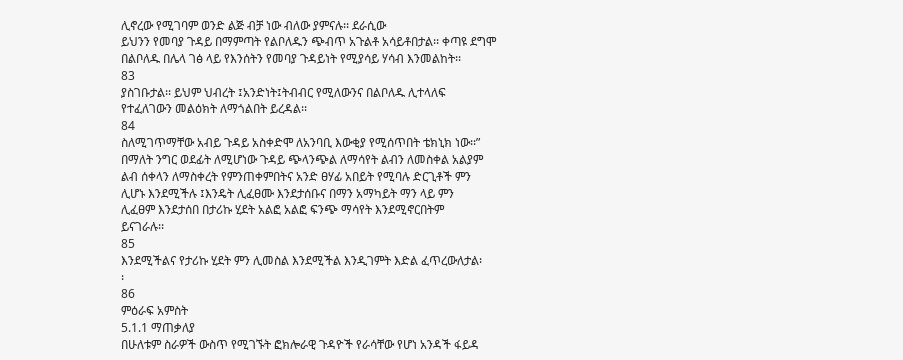ሊኖረው የሚገባም ወንድ ልጅ ብቻ ነው ብለው ያምናሉ፡፡ ደራሲው
ይህንን የመባያ ጉዳይ በማምጣት የልቦለዱን ጭብጥ አጉልቶ አሳይቶበታል፡፡ ቀጣዩ ደግሞ
በልቦለዱ በሌላ ገፅ ላይ የእንሰትን የመባያ ጉዳይነት የሚያሳይ ሃሳብ እንመልከት፡፡
83
ያስገቡታል፡፡ ይህም ህብረት ፤አንድነት፤ትብብር የሚለውንና በልቦለዱ ሊተላለፍ
የተፈለገውን መልዕክት ለማጎልበት ይረዳል፡፡
84
ስለሚገጥማቸው አብይ ጉዳይ አስቀድሞ ለአንባቢ እውቂያ የሚሰጥበት ቴክኒክ ነው፡፡”
በማለት ንግር ወደፊት ለሚሆነው ጉዳይ ጭላንጭል ለማሳየት ልብን ለመስቀል አልያም
ልብ ሰቀላን ለማስቀረት የምንጠቀምበትና አንድ ፀሃፊ አበይት የሚባሉ ድርጊቶች ምን
ሊሆኑ እንደሚችሉ ፤እንዴት ሊፈፀሙ እንደታሰቡና በማን አማካይት ማን ላይ ምን
ሊፈፀም እንደታሰበ በታሪኩ ሂደት አልፎ አልፎ ፍንጭ ማሳየት እንደሚኖርበትም
ይናገራሉ፡፡
85
እንደሚችልና የታሪኩ ሂደት ምን ሊመስል እንደሚችል እንዲገምት እድል ፈጥረውለታል፡
፡
86
ምዕራፍ አምስት
5.1.1 ማጠቃለያ
በሁለቱም ስራዎች ውስጥ የሚገኙት ፎክሎራዊ ጉዳዮች የራሳቸው የሆነ አንዳች ፋይዳ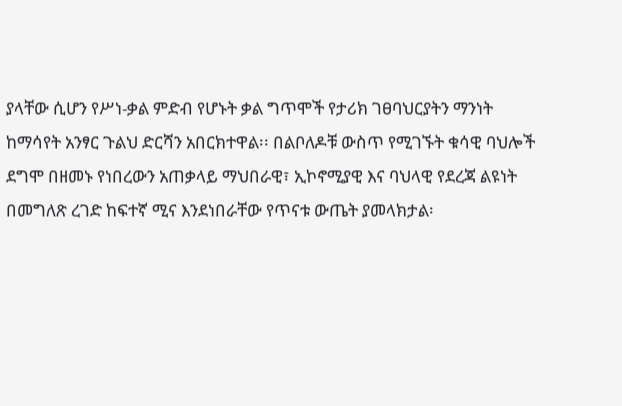ያላቸው ሲሆን የሥነ-ቃል ምድብ የሆኑት ቃል ግጥሞች የታሪክ ገፀባህርያትን ማንነት
ከማሳየት አንፃር ጉልህ ድርሻን አበርክተዋል፡፡ በልቦለዶቹ ውስጥ የሚገኙት ቁሳዊ ባህሎች
ደግሞ በዘመኑ የነበረውን አጠቃላይ ማህበራዊ፣ ኢኮኖሚያዊ እና ባህላዊ የደረጃ ልዩነት
በመግለጽ ረገድ ከፍተኛ ሚና እንደነበራቸው የጥናቱ ውጤት ያመላክታል፡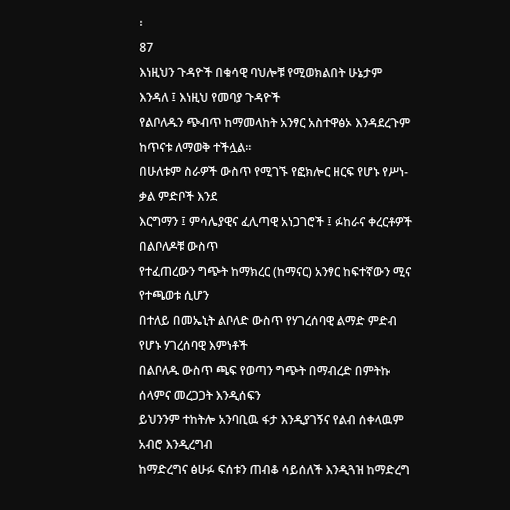፡
87
እነዚህን ጉዳዮች በቁሳዊ ባህሎቹ የሚወክልበት ሁኔታም እንዳለ ፤ እነዚህ የመባያ ጉዳዮች
የልቦለዱን ጭብጥ ከማመላከት አንፃር አስተዋፅኦ እንዳደረጉም ከጥናቱ ለማወቅ ተችሏል፡፡
በሁለቱም ስራዎች ውስጥ የሚገኙ የፎክሎር ዘርፍ የሆኑ የሥነ-ቃል ምድቦች እንደ
እርግማን ፤ ምሳሌያዊና ፈሊጣዊ አነጋገሮች ፤ ፉከራና ቀረርቶዎች በልቦለዶቹ ውስጥ
የተፈጠረውን ግጭት ከማክረር (ከማናር) አንፃር ከፍተኛውን ሚና የተጫወቱ ሲሆን
በተለይ በመኤኒት ልቦለድ ውስጥ የሃገረሰባዊ ልማድ ምድብ የሆኑ ሃገረሰባዊ እምነቶች
በልቦለዱ ውስጥ ጫፍ የወጣን ግጭት በማብረድ በምትኩ ሰላምና መረጋጋት እንዲሰፍን
ይህንንም ተከትሎ አንባቢዉ ፋታ እንዲያገኝና የልብ ሰቀላዉም አብሮ እንዲረግብ
ከማድረግና ፅሁፉ ፍሰቱን ጠብቆ ሳይሰለች እንዲጓዝ ከማድረግ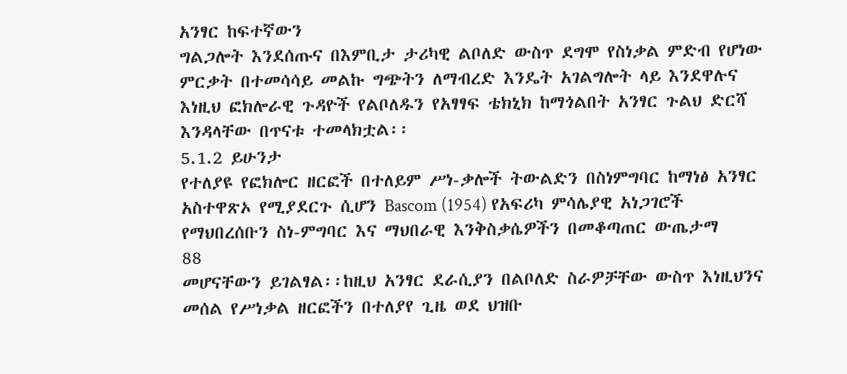አንፃር ከፍተኛውን
ግልጋሎት እንደሰጡና በእምቢታ ታሪካዊ ልቦለድ ውስጥ ደግሞ የስነቃል ምድብ የሆነው
ምርቃት በተመሳሳይ መልኩ ግጭትን ለማብረድ እንዴት አገልግሎት ላይ እንደዋሉና
እነዚህ ፎክሎራዊ ጉዳዮች የልቦለዱን የአፃፃፍ ቴክኒክ ከማጎልበት አንፃር ጉልህ ድርሻ
እንዳላቸው በጥናቱ ተመላክቷል፡፡
5.1.2 ይሁንታ
የተለያዩ የፎክሎር ዘርፎች በተለይም ሥነ-ቃሎች ትውልድን በስነምግባር ከማነፅ አንፃር
አስተዋጽኦ የሚያደርጉ ሲሆን Bascom (1954) የአፍሪካ ምሳሌያዊ አነጋገሮች
የማህበረሰቡን ስነ-ምግባር እና ማህበራዊ እንቅስቃሴዎችን በመቆጣጠር ውጤታማ
88
መሆናቸውን ይገልፃል፡፡ከዚህ አንፃር ደራሲያን በልቦለድ ስራዎቻቸው ውስጥ እነዚህንና
መሰል የሥነቃል ዘርፎችን በተለያየ ጊዜ ወደ ህዝቡ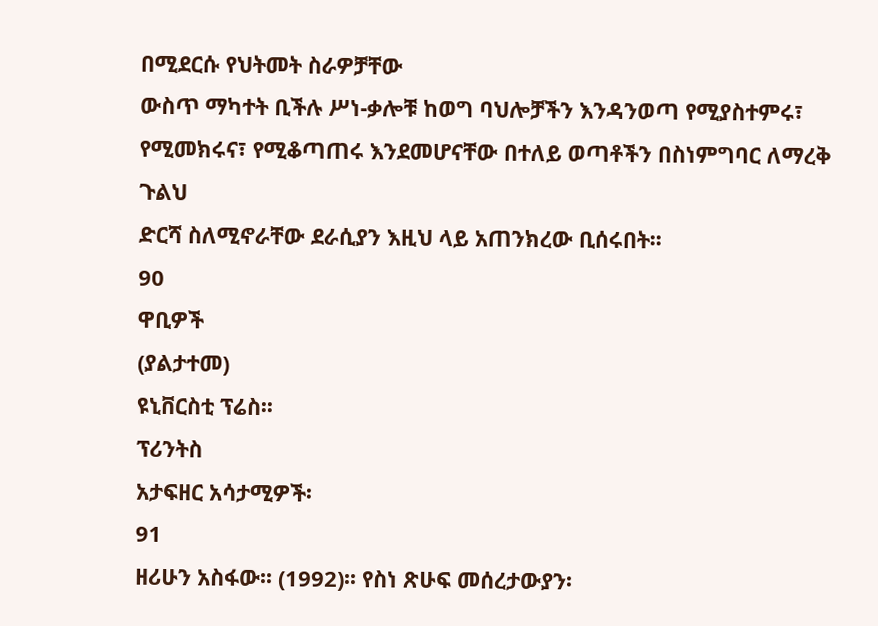በሚደርሱ የህትመት ስራዎቻቸው
ውስጥ ማካተት ቢችሉ ሥነ-ቃሎቹ ከወግ ባህሎቻችን እንዳንወጣ የሚያስተምሩ፣
የሚመክሩና፣ የሚቆጣጠሩ እንደመሆናቸው በተለይ ወጣቶችን በስነምግባር ለማረቅ ጉልህ
ድርሻ ስለሚኖራቸው ደራሲያን እዚህ ላይ አጠንክረው ቢሰሩበት፡፡
90
ዋቢዎች
(ያልታተመ)
ዩኒቨርስቲ ፕሬስ፡፡
ፕሪንትስ
አታፍዘር አሳታሚዎች፡
91
ዘሪሁን አስፋው፡፡ (1992)፡፡ የስነ ጽሁፍ መሰረታውያን፡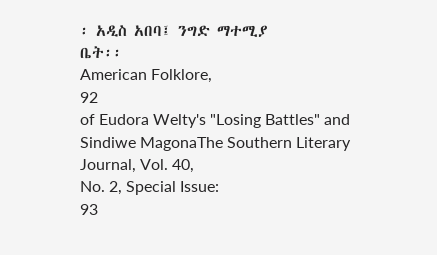፡ አዲስ አበባ፤ ንግድ ማተሚያ
ቤት፡፡
American Folklore,
92
of Eudora Welty's "Losing Battles" and Sindiwe MagonaThe Southern Literary Journal, Vol. 40,
No. 2, Special Issue:
93